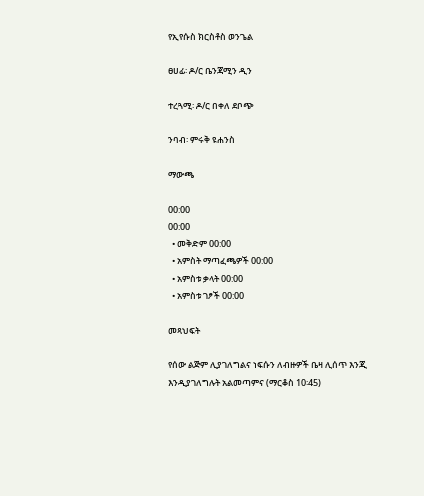የኢየሱስ ክርስቶስ ወንጌል

ፀሀፊ፡ ዶ/ር ቤንጃሚን ዲን

ተረጓሚ፡ ዶ/ር በቀለ ደቦጭ

ንባብ፡ ምሩቅ ዩሐንስ

ማውጫ

00:00
00:00
  • መቅድም 00:00
  • አምስት ማጣፈጫዎች 00:00
  • አምስቱ ቃላት 00:00
  • አምስቱ ገፆች 00:00

መጻህፍት

የሰው ልጅም ሊያገለግልና ነፍሱን ለብዙዎች ቤዛ ሊሰጥ እንጂ እንዲያገለግሉት አልመጣምና (ማርቆስ 10፡45)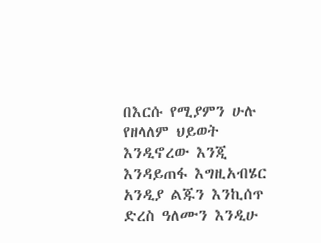በእርሱ የሚያምን ሁሉ የዘላለም ህይወት እንዲኖረው እንጂ እንዳይጠፋ እግዚአብሄር አንዲያ ልጁን እንኪሰጥ ድረስ ዓለሙን እንዲሁ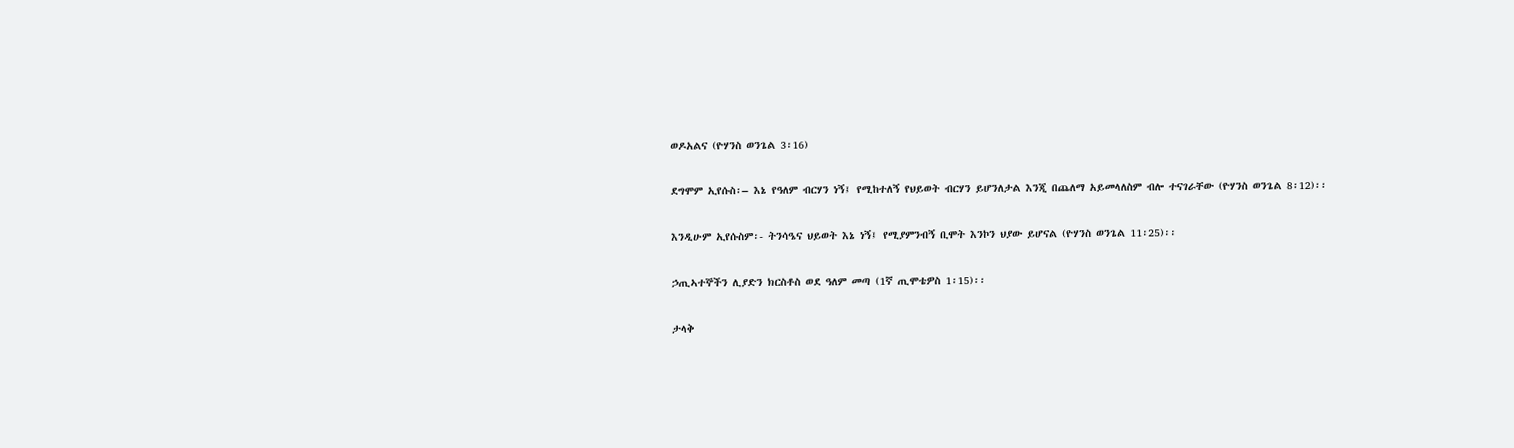ወዶአልና (ዮሃንስ ወንጌል 3፡16)

ደግሞም ኢየሱስ፡– እኔ የዓለም ብርሃን ነኝ፤ የሚከተለኝ የህይወት ብርሃን ይሆንለታል እንጂ በጨለማ አይመላለስም ብሎ ተናገራቸው (ዮሃንስ ወንጌል 8፡12)፡፡

እንዲሁም ኢየሱስም፡- ትንሳዔና ህይወት እኔ ነኝ፤ የሚያምንብኝ ቢሞት እንኮን ህያው ይሆናል (ዮሃንስ ወንጌል 11፡25)፡፡

ኃጢኣተኞችን ሊያድን ክርስቶስ ወደ ዓለም መጣ (1ኛ ጢሞቴዎስ 1፡15)፡፡

ታላቅ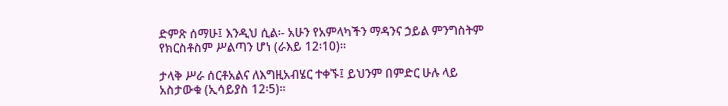ድምጽ ሰማሁ፤ እንዲህ ሲል፡- አሁን የአምላካችን ማዳንና ኃይል ምንግስትም የክርስቶስም ሥልጣን ሆነ (ራእይ 12፡10)፡፡

ታላቅ ሥራ ሰርቶአልና ለእግዚአብሄር ተቀኙ፤ ይህንም በምድር ሁሉ ላይ አስታውቁ (ኢሳይያስ 12፡5)፡፡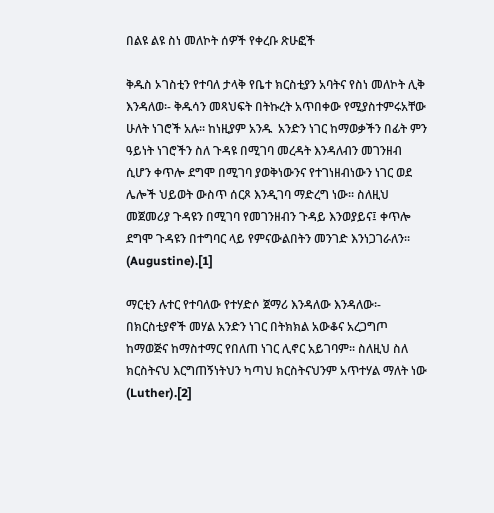በልዩ ልዩ ስነ መለኮት ሰዎች የቀረቡ ጽሁፎች

ቅዱስ ኦገስቲን የተባለ ታላቅ የቤተ ክርስቲያን አባትና የስነ መለኮት ሊቅ እንዳለወ፡- ቅዱሳን መጻህፍት በትኩረት አጥበቀው የሚያስተምሩአቸው ሁለት ነገሮች አሉ፡፡ ከነዚያም አንዱ  አንድን ነገር ከማወቃችን በፊት ምን ዓይነት ነገሮችን ስለ ጉዳዩ በሚገባ መረዳት እንዳለብን መገንዘብ  ሲሆን ቀጥሎ ደግሞ በሚገባ ያወቅነውንና የተገነዘብነውን ነገር ወደ ሌሎች ህይወት ውስጥ ሰርጾ እንዲገባ ማድረግ ነው፡፡ ስለዚህ መጀመሪያ ጉዳዩን በሚገባ የመገንዘብን ጉዳይ እንወያይና፤ ቀጥሎ ደግሞ ጉዳዩን በተግባር ላይ የምናውልበትን መንገድ እንነጋገራለን፡፡ (Augustine).[1]

ማርቲን ሉተር የተባለው የተሃድሶ ጀማሪ እንዳለው እንዳለው፡- በክርስቲያኖች መሃል አንድን ነገር በትክክል አውቆና አረጋግጦ ከማወጅና ከማስተማር የበለጠ ነገር ሊኖር አይገባም፡፡ ስለዚህ ስለ ክርስትናህ እርግጠኝነትህን ካጣህ ክርስትናህንም አጥተሃል ማለት ነው (Luther).[2]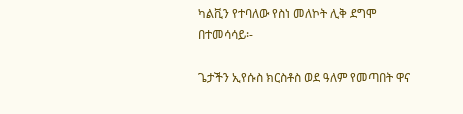ካልቪን የተባለው የስነ መለኮት ሊቅ ደግሞ በተመሳሳይ፡-

ጌታችን ኢየሱስ ክርስቶስ ወደ ዓለም የመጣበት ዋና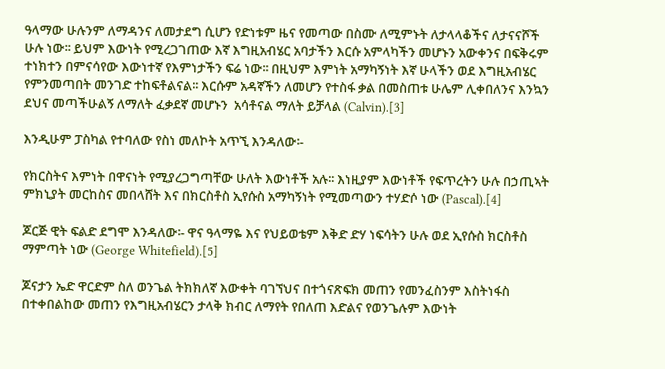ዓላማው ሁሉንም ለማዳንና ለመታደግ ሲሆን የድነቱም ዜና የመጣው በስሙ ለሚምኑት ለታላላቆችና ለታናናሾች ሁሉ ነው፡፡ ይህም እውነት የሚረጋገጠው እኛ እግዚአብሄር አባታችን እርሱ አምላካችን መሆኑን አውቀንና በፍቅሩም ተነክተን በምናሳየው እውነተኛ የእምነታችን ፍሬ ነው፡፡ በዚህም እምነት አማካኝነት እኛ ሁላችን ወደ እግዚአብሄር የምንመጣበት መንገድ ተከፍቶልናል፡፡ እርሱም አዳኛችን ለመሆን የተስፋ ቃል በመስጠቱ ሁሌም ሊቀበለንና እንኳን ደህና መጣችሁልኝ ለማለት ፈቃደኛ መሆኑን  አሳቶናል ማለት ይቻላል (Calvin).[3]

እንዲሁም ፓስካል የተባለው የስነ መለኮት አጥኚ እንዳለው፡-

የክርስትና እምነት በዋናነት የሚያረጋግጣቸው ሁለት እውነቶች አሉ፡፡ እነዚያም እውነቶች የፍጥረትን ሁሉ በኃጢኣት ምክኒያት መርከስና መበላሸት እና በክርስቶስ ኢየሱስ አማካኝነት የሚመጣውን ተሃድሶ ነው (Pascal).[4]

ጆርጅ ዊት ፍልድ ደግሞ እንዳለው፡- ዋና ዓላማዬ እና የህይወቴም እቅድ ድሃ ነፍሳትን ሁሉ ወደ ኢየሱስ ክርስቶስ ማምጣት ነው (George Whitefield).[5]

ጆናታን ኤድ ዋርድም ስለ ወንጌል ትክክለኛ እውቀት ባገኘህና በተጎናጽፍክ መጠን የመንፈስንም እስትነፋስ በተቀበልከው መጠን የእግዚአብሄርን ታላቅ ክብር ለማየት የበለጠ እድልና የወንጌሉም እውነት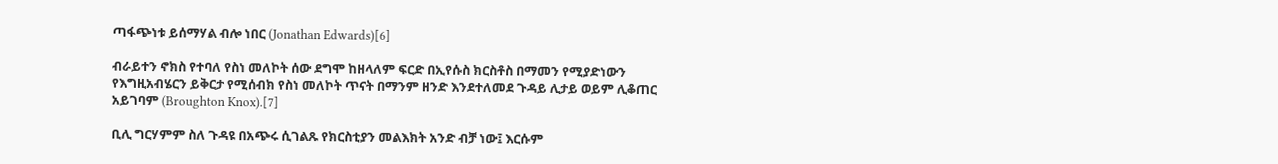ጣፋጭነቱ ይሰማሃል ብሎ ነበር (Jonathan Edwards)[6]

ብራይተን ኖክስ የተባለ የስነ መለኮት ሰው ደግሞ ከዘላለም ፍርድ በኢየሱስ ክርስቶስ በማመን የሚያድነውን የእግዚአብሄርን ይቅርታ የሚሰብክ የስነ መለኮት ጥናት በማንም ዘንድ እንደተለመደ ጉዳይ ሊታይ ወይም ሊቆጠር አይገባም (Broughton Knox).[7]

ቢሊ ግርሃምም ስለ ጉዳዩ በአጭሩ ሲገልጹ የክርስቲያን መልእክት አንድ ብቻ ነው፤ እርሱም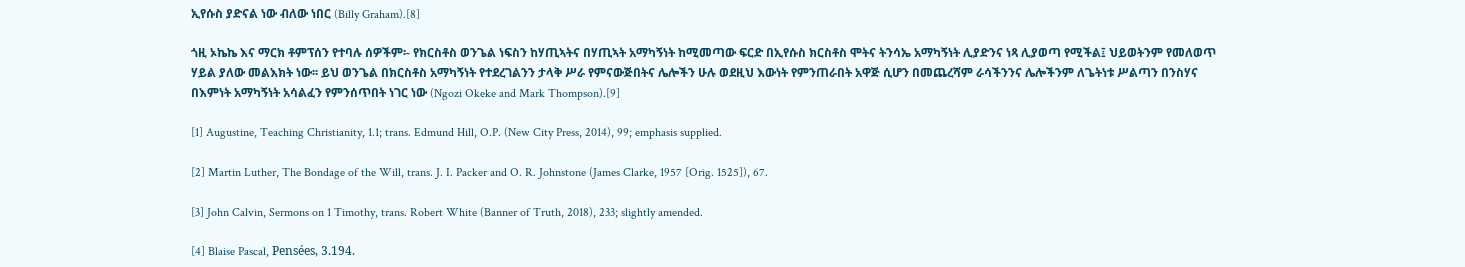ኢየሱስ ያድናል ነው ብለው ነበር (Billy Graham).[8]

ጎዚ ኦኬኬ እና ማርክ ቶምፕሰን የተባሉ ሰዎችም፡- የክርስቶስ ወንጌል ነፍስን ከሃጢኣትና በሃጢኣት አማካኝነት ከሚመጣው ፍርድ በኢየሱስ ክርስቶስ ሞትና ትንሳኤ አማካኝነት ሊያድንና ነጻ ሊያወጣ የሚችል፤ ህይወትንም የመለወጥ ሃይል ያለው መልእክት ነው፡፡ ይህ ወንጌል በክርስቶስ አማካኝነት የተደረገልንን ታላቅ ሥራ የምናውጅበትና ሌሎችን ሁሉ ወደዚህ እውነት የምንጠራበት አዋጅ ሲሆን በመጨረሻም ራሳችንንና ሌሎችንም ለጌትነቱ ሥልጣን በንስሃና በእምነት አማካኝነት አሳልፈን የምንሰጥበት ነገር ነው (Ngozi Okeke and Mark Thompson).[9]

[1] Augustine, Teaching Christianity, 1.1; trans. Edmund Hill, O.P. (New City Press, 2014), 99; emphasis supplied.

[2] Martin Luther, The Bondage of the Will, trans. J. I. Packer and O. R. Johnstone (James Clarke, 1957 [Orig. 1525]), 67.

[3] John Calvin, Sermons on 1 Timothy, trans. Robert White (Banner of Truth, 2018), 233; slightly amended.

[4] Blaise Pascal, Pensées, 3.194.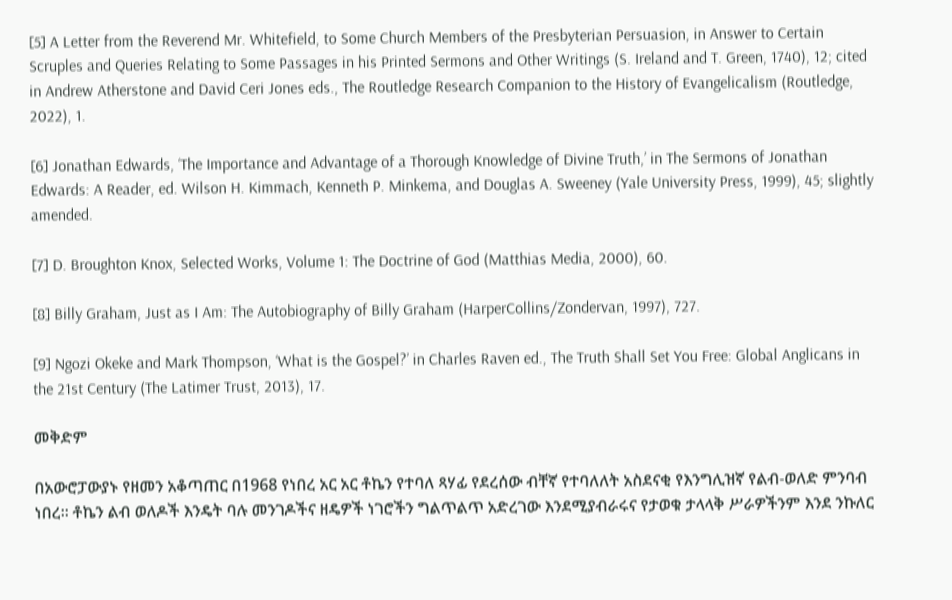[5] A Letter from the Reverend Mr. Whitefield, to Some Church Members of the Presbyterian Persuasion, in Answer to Certain Scruples and Queries Relating to Some Passages in his Printed Sermons and Other Writings (S. Ireland and T. Green, 1740), 12; cited in Andrew Atherstone and David Ceri Jones eds., The Routledge Research Companion to the History of Evangelicalism (Routledge, 2022), 1.

[6] Jonathan Edwards, ‘The Importance and Advantage of a Thorough Knowledge of Divine Truth,’ in The Sermons of Jonathan Edwards: A Reader, ed. Wilson H. Kimmach, Kenneth P. Minkema, and Douglas A. Sweeney (Yale University Press, 1999), 45; slightly amended.

[7] D. Broughton Knox, Selected Works, Volume 1: The Doctrine of God (Matthias Media, 2000), 60.

[8] Billy Graham, Just as I Am: The Autobiography of Billy Graham (HarperCollins/Zondervan, 1997), 727.

[9] Ngozi Okeke and Mark Thompson, ‘What is the Gospel?’ in Charles Raven ed., The Truth Shall Set You Free: Global Anglicans in the 21st Century (The Latimer Trust, 2013), 17.

መቅድም

በአውሮፓውያኑ የዘመን አቆጣጠር በ1968 የነበረ አር አር ቶኬን የተባለ ጻሃፊ የደረሰው ብቸኛ የተባለለት አስደናቂ የእንግሊዝኛ የልብ-ወለድ ምንባብ ነበረ፡፡ ቶኬን ልብ ወለዶች እንዴት ባሉ መንገዶችና ዘዴዎች ነገሮችን ግልጥልጥ አድረገው እንደሚያብራሩና የታወቁ ታላላቅ ሥራዎችንም እንደ ንኩለር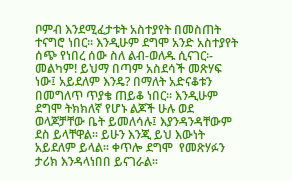ቦምብ እንደሚፈታቱት አስተያየት በመስጠት ተናግሮ ነበር፡፡ እንዲሁም ደግሞ አንድ አስተያየት ሰጭ የነበረ ሰው ስለ ልብ-ወለዱ ሲናገር፡- መልካም! ይህማ በጣም አስደሳች መጽሃፍ ነው፤ አይደለም እንዴ? በማለት አድናቆቱን በመግለጥ ጥያቄ ጠይቆ ነበር፡፡ እንዲሁም ደግሞ ትክክለኛ የሆኑ ልጆች ሁሉ ወደ ወላጆቻቸው ቤት ይመለሳሉ፤ እያንዳንዳቸውም ደስ ይላቸዋል፡፡ ይሁን እንጂ ይህ እውነት አይደለም ይላል፡፡ ቀጥሎ ደግሞ  የመጽሃፉን ታሪክ እንዳላነበበ ይናገራል፡፡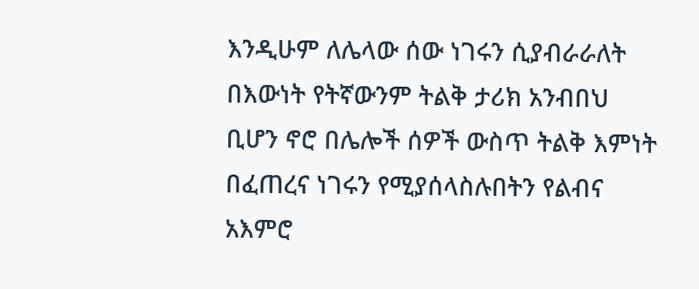እንዲሁም ለሌላው ሰው ነገሩን ሲያብራራለት በእውነት የትኛውንም ትልቅ ታሪክ አንብበህ ቢሆን ኖሮ በሌሎች ሰዎች ውስጥ ትልቅ እምነት በፈጠረና ነገሩን የሚያሰላስሉበትን የልብና አእምሮ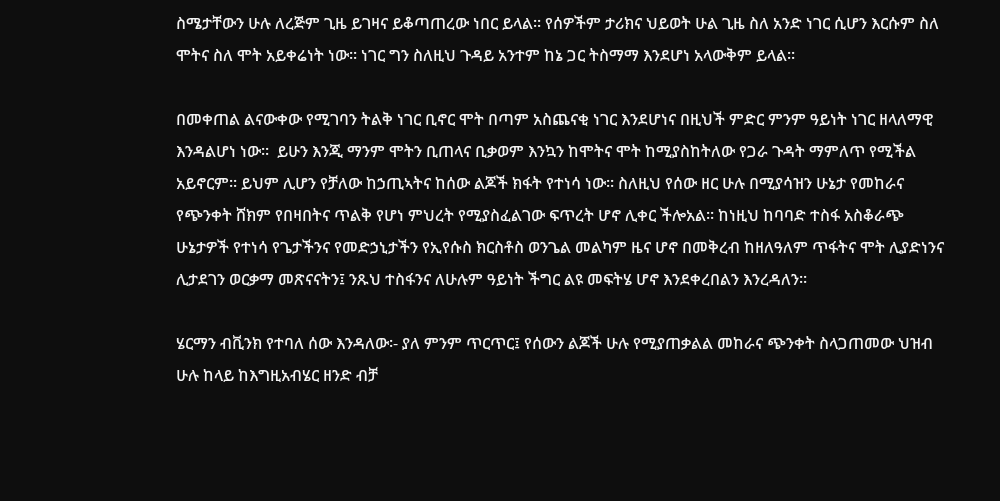ስሜታቸውን ሁሉ ለረጅም ጊዜ ይገዛና ይቆጣጠረው ነበር ይላል፡፡ የሰዎችም ታሪክና ህይወት ሁል ጊዜ ስለ አንድ ነገር ሲሆን እርሱም ስለ ሞትና ስለ ሞት አይቀሬነት ነው፡፡ ነገር ግን ስለዚህ ጉዳይ አንተም ከኔ ጋር ትስማማ እንደሆነ አላውቅም ይላል፡፡

በመቀጠል ልናውቀው የሚገባን ትልቅ ነገር ቢኖር ሞት በጣም አስጨናቂ ነገር እንደሆነና በዚህች ምድር ምንም ዓይነት ነገር ዘላለማዊ እንዳልሆነ ነው፡፡  ይሁን እንጂ ማንም ሞትን ቢጠላና ቢቃወም እንኳን ከሞትና ሞት ከሚያስከትለው የጋራ ጉዳት ማምለጥ የሚችል አይኖርም፡፡ ይህም ሊሆን የቻለው ከኃጢኣትና ከሰው ልጆች ክፋት የተነሳ ነው፡፡ ስለዚህ የሰው ዘር ሁሉ በሚያሳዝን ሁኔታ የመከራና የጭንቀት ሸክም የበዛበትና ጥልቅ የሆነ ምህረት የሚያስፈልገው ፍጥረት ሆኖ ሊቀር ችሎአል፡፡ ከነዚህ ከባባድ ተስፋ አስቆራጭ ሁኔታዎች የተነሳ የጌታችንና የመድኃኒታችን የኢየሱስ ክርስቶስ ወንጌል መልካም ዜና ሆኖ በመቅረብ ከዘለዓለም ጥፋትና ሞት ሊያድነንና ሊታደገን ወርቃማ መጽናናትን፤ ንጹህ ተስፋንና ለሁሉም ዓይነት ችግር ልዩ መፍትሄ ሆኖ እንደቀረበልን እንረዳለን፡፡

ሄርማን ብቪንክ የተባለ ሰው እንዳለው፡- ያለ ምንም ጥርጥር፤ የሰውን ልጆች ሁሉ የሚያጠቃልል መከራና ጭንቀት ስላጋጠመው ህዝብ ሁሉ ከላይ ከእግዚአብሄር ዘንድ ብቻ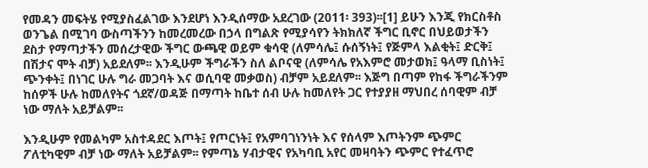የመዳን መፍትሄ የሚያስፈልገው እንደሆነ እንዲሰማው አደረገው (2011፡ 393)፡፡[1] ይሁን እንጂ የክርስቶስ ወንጌል በሚገባ ውስጣችንን ከመረመረው በኃላ በግልጽ የሚያሳየን ትክክለኛ ችግር ቢኖር በህይወታችን ደስታ የማጣታችን መሰረታዊው ችግር ውጫዊ ወይም ቁሳዊ (ለምሳሌ፤ ሱሰኝነት፤ የጅምላ እልቂት፤ ድርቅ፤ በሽታና ሞት ብቻ) አይደለም፡፡ እንዲሁም ችግራችን ስለ ልቦናዊ (ለምሳሌ የአእምሮ መታወክ፤ ዓላማ ቢስነት፤ ጭንቀት፤ በነገር ሁሉ ግራ መጋባት እና ወሲባዊ መቃወስ) ብቻም አይደለም፡፡ እጅግ በጣም የከፋ ችግራችንም ከሰዎች ሁሉ ከመለየትና ጎደኛ/ወዳጅ በማጣት ከቤተ ሰብ ሁሉ ከመለየት ጋር የተያያዘ ማህበረ ሰባዊም ብቻ ነው ማለት አይቻልም፡፡

እንዲሁም የመልካም አስተዳደር እጦት፤ የጦርነት፤ የአምባገነንነት እና የሰላም እጦትንም ጭምር ፖለቲካዊም ብቻ ነው ማለት አይቻልም፡፡ የምጣኔ ሃብታዊና የአካባቢ አየር መዛባትን ጭምር የተፈጥሮ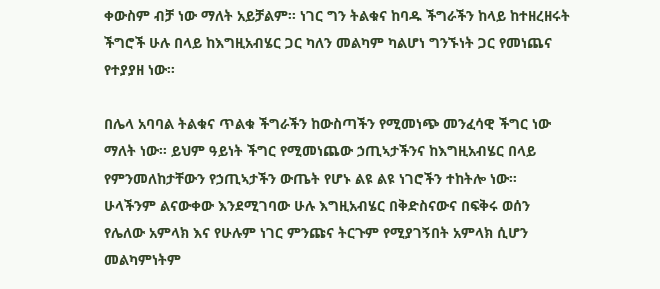ቀውስም ብቻ ነው ማለት አይቻልም፡፡ ነገር ግን ትልቁና ከባዱ ችግራችን ከላይ ከተዘረዘሩት ችግሮች ሁሉ በላይ ከእግዚአብሄር ጋር ካለን መልካም ካልሆነ ግንኙነት ጋር የመነጨና የተያያዘ ነው፡፡

በሌላ አባባል ትልቁና ጥልቁ ችግራችን ከውስጣችን የሚመነጭ መንፈሳዊ ችግር ነው ማለት ነው፡፡ ይህም ዓይነት ችግር የሚመነጨው ኃጢኣታችንና ከእግዚአብሄር በላይ የምንመለከታቸውን የኃጢኣታችን ውጤት የሆኑ ልዩ ልዩ ነገሮችን ተከትሎ ነው፡፡ ሁላችንም ልናውቀው እንደሚገባው ሁሉ እግዚአብሄር በቅድስናውና በፍቅሩ ወሰን የሌለው አምላክ እና የሁሉም ነገር ምንጩና ትርጉም የሚያገኝበት አምላክ ሲሆን መልካምነትም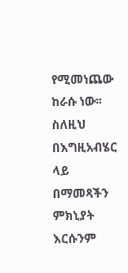የሚመነጨው ከራሱ ነው፡፡  ስለዚህ በእግዚአብሄር ላይ በማመጻችን ምክኒያት እርሱንም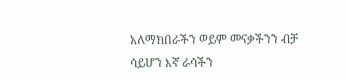አለማክበራችን ወይም መናቃችንን ብቻ ሳይሆን እኛ ራሳችን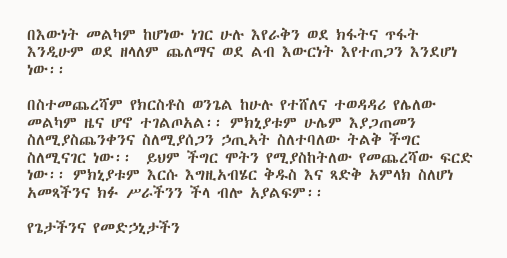በእውነት መልካም ከሆነው ነገር ሁሉ እየራቅን ወደ ክፋትና ጥፋት እንዲሁም ወደ ዘላለም ጨለማና ወደ ልብ እውርነት እየተጠጋን እንደሆነ ነው፡፡

በስተመጨረሻም የክርስቶስ ወንጌል ከሁሉ የተሸለና ተወዳዳሪ የሌለው መልካም ዜና ሆኖ ተገልጦአል፡፡ ምክኒያቱም ሁሌም እያጋጠመን ስለሚያስጨንቀንና ስለሚያሰጋን ኃጢኣት ስለተባለው ትልቅ ችግር ስለሚናገር ነው፡፡  ይህም ችግር ሞትን የሚያስከትለው የመጨረሻው ፍርድ ነው፡፡ ምክኒያቱም እርሱ እግዚአብሄር ቅዱስ እና ጻድቅ አምላክ ስለሆነ አመጻችንና ክፉ ሥራችንን ችላ ብሎ አያልፍም፡፡

የጌታችንና የመድኃኒታችን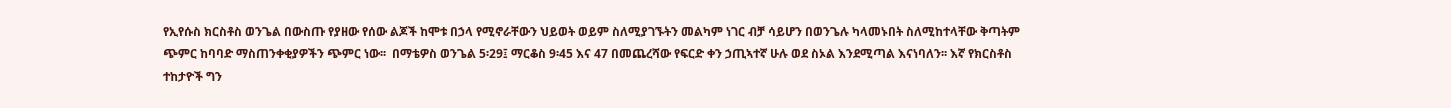የኢየሱስ ክርስቶስ ወንጌል በውስጡ የያዘው የሰው ልጆች ከሞቱ በኃላ የሚኖራቸውን ህይወት ወይም ስለሚያገኙትን መልካም ነገር ብቻ ሳይሆን በወንጌሉ ካላመኑበት ስለሚከተላቸው ቅጣትም ጭምር ከባባድ ማስጠንቀቂያዎችን ጭምር ነው፡፡  በማቴዎስ ወንጌል 5፡29፤ ማርቆስ 9፡45 እና 47 በመጨረሻው የፍርድ ቀን ኃጢኣተኛ ሁሉ ወደ ስኦል እንደሚጣል እናነባለን፡፡ እኛ የክርስቶስ ተከታዮች ግን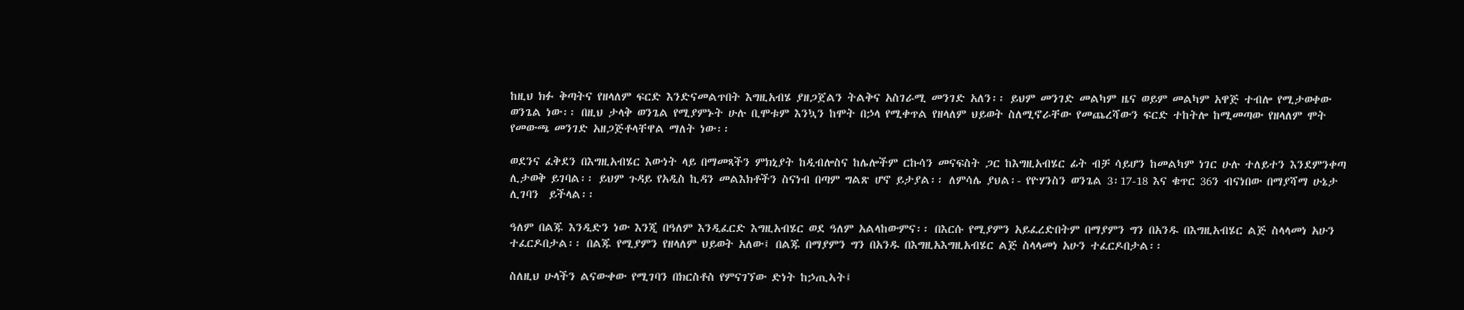ከዚህ ክፉ ቅጣትና የዘላለም ፍርድ እንድናመልጥበት እግዚአብሄ ያዘጋጀልን ትልቅና አስገራሚ መንገድ አለን፡፡ ይህም መንገድ መልካም ዜና ወይም መልካም አዋጅ ተብሎ የሚታወቀው ወንጌል ነው፡፡ በዚህ ታላቅ ወንጌል የሚያምኑት ሁሉ ቢሞቱም እንኳን ከሞት በኃላ የሚቀጥል የዘላለም ህይወት ስለሚኖራቸው የመጨረሻውን ፍርድ ተከትሎ ከሚመጣው የዘላለም ሞት የመውጫ መንገድ አዘጋጅቶላቸዋል ማለት ነው፡፡

ወደንና ፈቅደን በእግዚአብሄር እውነት ላይ በማመጻችን ምክኒያት ከዲብሎስና ከሌሎችም ርኩሳን መናፍስት ጋር ከእግዚአብሄር ፊት ብቻ ሳይሆን ከመልካም ነገር ሁሉ ተለይተን እንደምንቀጣ ሊታወቅ ይገባል፡፡ ይህም ጉዳይ የአዲስ ኪዳን መልእክቶችን ስናነብ በጣም ግልጽ ሆኖ ይታያል፡፡ ለምሳሌ ያህል፡- የዮሃንስን ወንጌል 3፡17-18 እና ቁጥር 36ን ብናነበው በማያሻማ ሁኔታ ሊገባን  ይችላል፡፡

ዓለም በልጁ እንዲድን ነው እንጂ በዓለም እንዲፈርድ እግዚአብሄር ወደ ዓለም አልላከውምና፡፡ በእርሱ የሚያምን አይፈረድበትም በማያምን ግን በአንዱ በእግዚአብሄር ልጅ ስላላመነ አሁን ተፈርዶበታል፡፡ በልጁ የሚያምን የዘላለም ህይወት አለው፤ በልጁ በማያምን ግን በአንዱ በእግዚአእግዚአብሄር ልጅ ስላላመነ አሁን ተፈርዶበታል፡፡

ስለዚህ ሁላችን ልናውቀው የሚገባን በክርስቶስ የምናገኘው ድነት ከኃጢኣት፤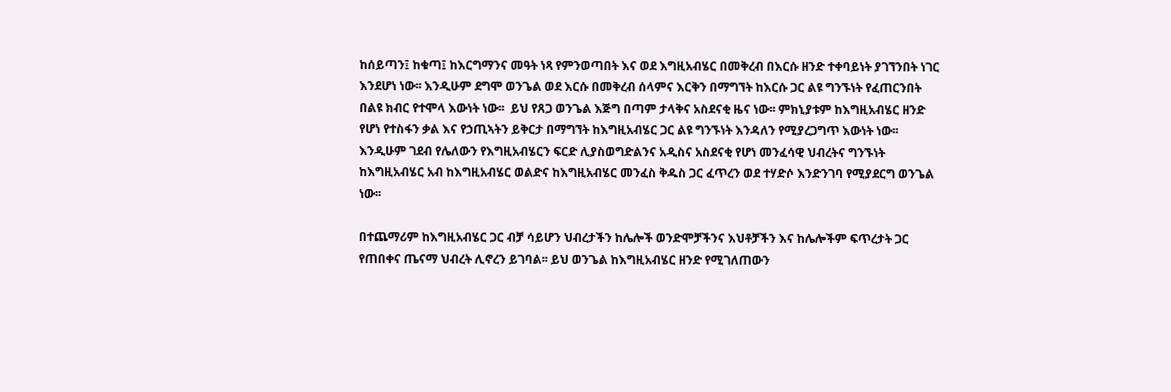ከሰይጣን፤ ከቁጣ፤ ከእርግማንና መዓት ነጻ የምንወጣበት እና ወደ እግዚአብሄር በመቅረብ በእርሱ ዘንድ ተቀባይነት ያገኘንበት ነገር እንደሆነ ነው፡፡ እንዲሁም ደግሞ ወንጌል ወደ እርሱ በመቅረብ ሰላምና እርቅን በማግኘት ከእርሱ ጋር ልዩ ግንኙነት የፈጠርንበት በልዩ ክብር የተሞላ እውነት ነው፡፡  ይህ የጸጋ ወንጌል እጅግ በጣም ታላቅና አስደናቂ ዜና ነው፡፡ ምክኒያቱም ከእግዚአብሄር ዘንድ የሆነ የተስፋን ቃል እና የኃጢኣትን ይቅርታ በማግኘት ከእግዚአብሄር ጋር ልዩ ግንኙነት እንዳለን የሚያረጋግጥ እውነት ነው፡፡ እንዲሁም ገደብ የሌለውን የእግዚአብሄርን ፍርድ ሊያስወግድልንና አዲስና አስደናቂ የሆነ መንፈሳዊ ህብረትና ግንኙነት ከእግዚአብሄር አብ ከእግዚአብሄር ወልድና ከእግዚአብሄር መንፈስ ቅዱስ ጋር ፈጥረን ወደ ተሃድሶ እንድንገባ የሚያደርግ ወንጌል ነው፡፡

በተጨማሪም ከእግዚአብሄር ጋር ብቻ ሳይሆን ህብረታችን ከሌሎች ወንድሞቻችንና እህቶቻችን እና ከሌሎችም ፍጥረታት ጋር የጠበቀና ጤናማ ህብረት ሊኖረን ይገባል፡፡ ይህ ወንጌል ከእግዚአብሄር ዘንድ የሚገለጠውን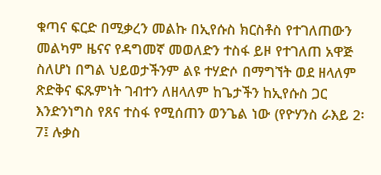ቁጣና ፍርድ በሚቃረን መልኩ በኢየሱስ ክርስቶስ የተገለጠውን መልካም ዜናና የዳግመኛ መወለድን ተስፋ ይዞ የተገለጠ አዋጅ ስለሆነ በግል ህይወታችንም ልዩ ተሃድሶ በማግኘት ወደ ዘላለም ጽድቅና ፍጹምነት ገብተን ለዘላለም ከጌታችን ከኢየሱስ ጋር እንድንነግስ የጸና ተስፋ የሚሰጠን ወንጌል ነው (የዮሃንስ ራእይ 2፡7፤ ሉቃስ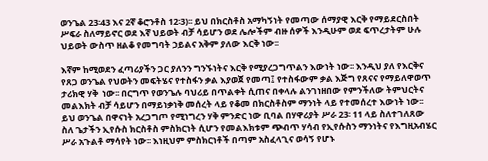ወንጌል 23፡43 እና 2ኛ ቆሮንቶስ 12፡3)፡፡ ይህ በክርስቶስ አማካኝነት የመጣው ሰማያዊ እርቅ የማይደርስበት ሥፍራ ስለማይኖር ወደ እኛ ህይወት ብቻ ሳይሆን ወደ ሌሎችም ብዙ ሰዎች እንዲሁም ወደ ፍጥረታትም ሁሉ ህይወት ውስጥ ዘልቆ የመግባት ኃይልና አቅም ያለው እርቅ ነው፡፡

እኛም ከሚወደን ፈጣሪያችን ጋር ያለንን ግንኙነትና እርቅ የሚያረጋግጥልን እውነት ነው፡፡ እንዲህ ያለ የእርቅና የጸጋ ወንጌል የህወትን መፍትሄና የተስፋን ቃል እያወጀ የመጣ፤ የተስፋውም ቃል እጅግ የጸናና የማይለዋወጥ ታሪክዊ ሃቅ  ነው፡፡ በርግጥ የወንጌሉ ባህሪይ በጥልቀት ሲጠና በቀላሉ ልንገነዘበው የምንችለው ትምህርትና መልእክት ብቻ ሳይሆን በማይነቃነቅ መሰረት ላይ የቆመ በክርስቶስም ማንነት ላይ የተመሰረተ እውነት ነው፡፡ ይህ ወንጌል በዋናነት አረጋግጦ የሚነግረን ሃቅ ምንድር ነው ቢባል በሃዋሪያት ሥራ 23፡ 11 ላይ ስለተገለጸው ስለ ጌታችን ኢየሱስ ክርስቶስ ምስክርነት ሲሆን የመልእክቱም ጭብጥ ሃሳብ የኢየሱስን ማንነትና የእግዚአብሄር ሥራ አጉልቶ ማሳየት ነው፡፡ እነዚህም ምስክርነቶች በጣም አስፈላጊና ወሳኝ የሆኑ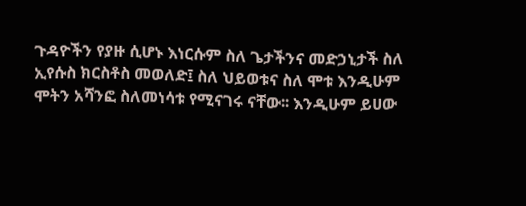ጉዳዮችን የያዙ ሲሆኑ እነርሱም ስለ ጌታችንና መድኃኒታች ስለ ኢየሱስ ክርስቶስ መወለድ፤ ስለ ህይወቱና ስለ ሞቱ እንዲሁም ሞትን አሻንፎ ስለመነሳቱ የሚናገሩ ናቸው፡፡ እንዲሁም ይሀው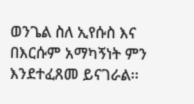ወንጌል ስለ ኢየሱስ እና በእርሱም አማካኝነት ምን እንደተፈጸመ ይናገራል፡፡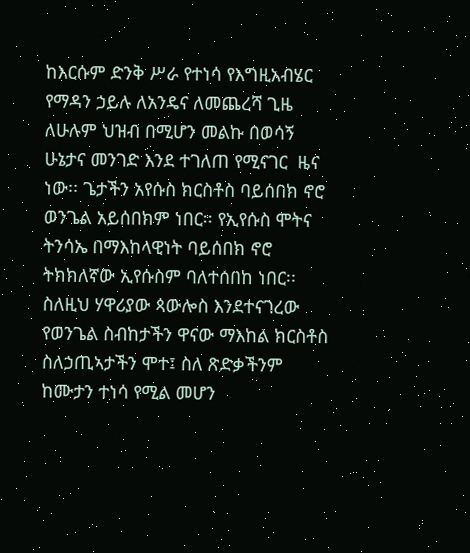ከእርሱም ድንቅ ሥራ የተነሳ የእግዚአብሄር የማዳን ኃይሉ ለአንዴና ለመጨረሻ ጊዜ ለሁሉም ህዝብ በሚሆን መልኩ በወሳኝ ሁኔታና መንገድ እንደ ተገለጠ የሚናገር  ዜና ነው፡፡ ጌታችን አየሱስ ክርስቶስ ባይሰበክ ኖሮ ወንጌል አይሰበክም ነበር፡፡ የኢየሱስ ሞትና ትንሳኤ በማእከላዊነት ባይሰበክ ኖሮ ትክክለኛው ኢየሱስም ባለተሰበከ ነበር፡፡ ስለዚህ ሃዋሪያው ጳውሎስ እንደተናገረው የወንጌል ስብከታችን ዋናው ማእከል ክርስቶስ ስለኃጢኣታችን ሞተ፤ ስለ ጽድቃችንም ከሙታን ተነሳ የሚል መሆን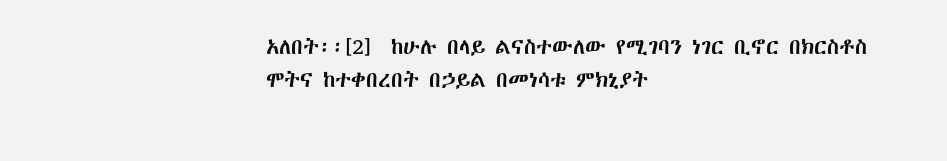አለበት፡፡[2]  ከሁሉ በላይ ልናስተውለው የሚገባን ነገር ቢኖር በክርስቶስ ሞትና ከተቀበረበት በኃይል በመነሳቱ ምክኒያት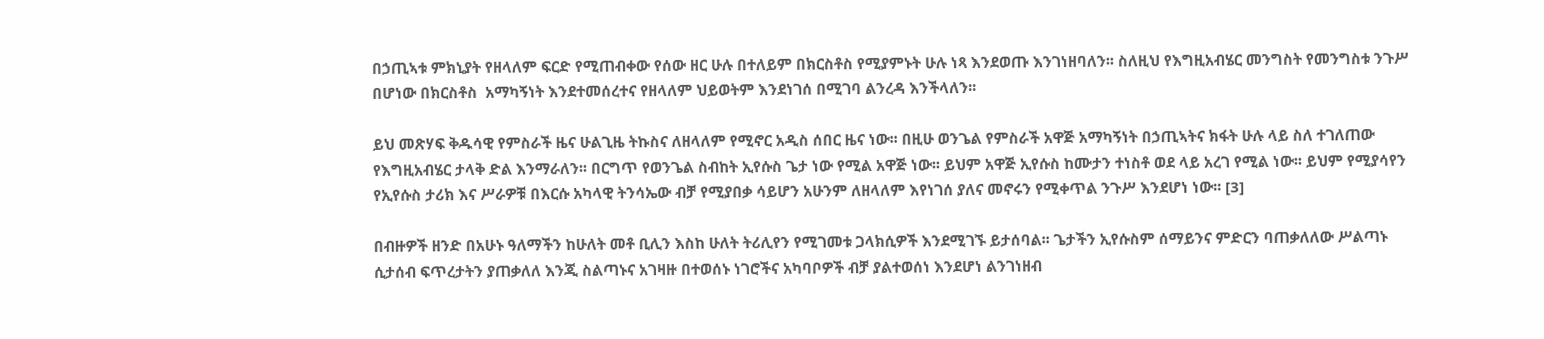በኃጢኣቱ ምክኒያት የዘላለም ፍርድ የሚጠብቀው የሰው ዘር ሁሉ በተለይም በክርስቶስ የሚያምኑት ሁሉ ነጻ እንደወጡ እንገነዘባለን፡፡ ስለዚህ የእግዚአብሄር መንግስት የመንግስቱ ንጉሥ በሆነው በክርስቶስ  አማካኝነት እንደተመሰረተና የዘላለም ህይወትም እንደነገሰ በሚገባ ልንረዳ እንችላለን፡፡

ይህ መጽሃፍ ቅዱሳዊ የምስራች ዜና ሁልጊዜ ትኩስና ለዘላለም የሚኖር አዲስ ሰበር ዜና ነው፡፡ በዚሁ ወንጌል የምስራች አዋጅ አማካኝነት በኃጢኣትና ክፋት ሁሉ ላይ ስለ ተገለጠው የእግዚአብሄር ታላቅ ድል እንማራለን፡፡ በርግጥ የወንጌል ስብከት ኢየሱስ ጌታ ነው የሚል አዋጅ ነው፡፡ ይህም አዋጅ ኢየሱስ ከሙታን ተነስቶ ወደ ላይ አረገ የሚል ነው፡፡ ይህም የሚያሳየን የኢየሱስ ታሪክ እና ሥራዎቹ በእርሱ አካላዊ ትንሳኤው ብቻ የሚያበቃ ሳይሆን አሁንም ለዘላለም እየነገሰ ያለና መኖሩን የሚቀጥል ንጉሥ እንደሆነ ነው፡፡ [3]

በብዙዎች ዘንድ በአሁኑ ዓለማችን ከሁለት መቶ ቢሊን እስከ ሁለት ትሪሊየን የሚገመቱ ጋላክሲዎች እንደሚገኙ ይታሰባል፡፡ ጌታችን ኢየሱስም ሰማይንና ምድርን ባጠቃለለው ሥልጣኑ ሲታሰብ ፍጥረታትን ያጠቃለለ እንጂ ስልጣኑና አገዛዙ በተወሰኑ ነገሮችና አካባቦዎች ብቻ ያልተወሰነ እንደሆነ ልንገነዘብ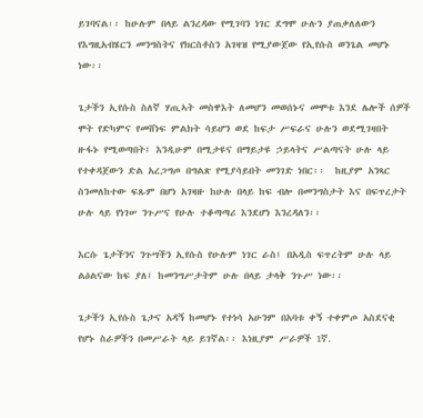ይገባናል፡፡ ከሁሉም በላይ ልንረዳው የሚገባን ነገር ደግሞ ሁሉን ያጠቃለለውን የእግዚአብሄርን መንግስትና የክርስቶስን አገዛዝ የሚያውጀው የኢየሱስ ወንጌል መሆኑ ነው፡፡

ጌታችን ኢየሱስ ስለኛ ሃጢኣት መስዋእት ለመሆን መወሰኑና መሞቱ እንደ ሌሎች ሰዎች ሞት የድካምና የመሸነፍ ምልክት ሳይሆን ወደ ከፍታ ሥፍራና ሁሉን ወደሚገዛበት ዙፋኑ የሚወጣበት፤ እንዲሁም በሚታዩና በማይታዩ ኃይላትና ሥልጣናት ሁሉ ላይ የተቀዳጀውን ድል አረጋግጦ በግልጽ የሚያሳይበት መንገድ ነበር፡፡  ከዚያም አንጻር ስንመለከተው ፍጹም በሆነ አገዛዙ ከሁሉ በላይ ከፍ ብሎ በመንግስታት እና በፍጥረታት ሁሉ ላይ የነገሠ ንጉሥና የሁሉ ተቆጣጣሪ እንደሆነ እንረዳለን፡፡

እርሱ ጌታችንና ንጉሣችን ኢየሱስ የሁሉም ነገር ራስ፤ በአዲስ ፍጥረትም ሁሉ ላይ ልዕልናው ከፍ ያለ፤ ከመንግሥታትም ሁሉ በላይ ታላቅ ንጉሥ ነው፡፡

ጌታችን ኢየሱስ ጌታና አዳኝ ከመሆኑ የተነሳ አሁንም በአባቱ ቀኝ ተቀምጦ አስደናቂ የሆኑ ስራዎችን በመሥራት ላይ ይገኛል፡፡ እነዚያም ሥራዎች 1ኛ.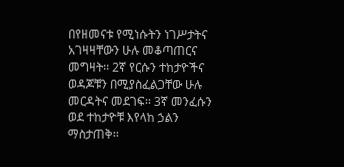በየዘመናቱ የሚነሱትን ነገሥታትና አገዛዛቸውን ሁሉ መቆጣጠርና መግዛት፡፡ 2ኛ የርሱን ተከታዮችና ወዳጆቹን በሚያስፈልጋቸው ሁሉ መርዳትና መደገፍ፡፡ 3ኛ መንፈሱን ወደ ተከታዮቹ እየላከ ኃልን ማስታጠቅ፡፡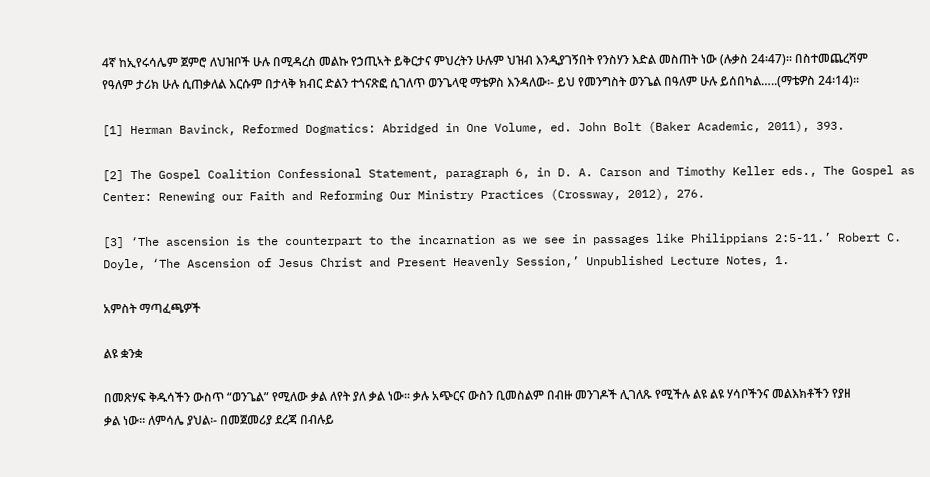4ኛ ከኢየሩሳሌም ጀምሮ ለህዝቦች ሁሉ በሚዳረስ መልኩ የኃጢኣት ይቅርታና ምህረትን ሁሉም ህዝብ እንዲያገኝበት የንስሃን እድል መስጠት ነው (ሉቃስ 24፡47)፡፡ በስተመጨረሻም የዓለም ታሪክ ሁሉ ሲጠቃለል እርሱም በታላቅ ክብር ድልን ተጎናጽፎ ሲገለጥ ወንጌላዊ ማቴዎስ እንዳለው፡- ይህ የመንግስት ወንጌል በዓለም ሁሉ ይሰበካል…..(ማቴዎስ 24፡14)፡፡

[1] Herman Bavinck, Reformed Dogmatics: Abridged in One Volume, ed. John Bolt (Baker Academic, 2011), 393.

[2] The Gospel Coalition Confessional Statement, paragraph 6, in D. A. Carson and Timothy Keller eds., The Gospel as Center: Renewing our Faith and Reforming Our Ministry Practices (Crossway, 2012), 276.

[3] ‘The ascension is the counterpart to the incarnation as we see in passages like Philippians 2:5-11.’ Robert C. Doyle, ‘The Ascension of Jesus Christ and Present Heavenly Session,’ Unpublished Lecture Notes, 1.

አምስት ማጣፈጫዎች

ልዩ ቋንቋ

በመጽሃፍ ቅዱሳችን ውስጥ “ወንጌል” የሚለው ቃል ለየት ያለ ቃል ነው፡፡ ቃሉ አጭርና ውስን ቢመስልም በብዙ መንገዶች ሊገለጹ የሚችሉ ልዩ ልዩ ሃሳቦችንና መልእክቶችን የያዘ ቃል ነው፡፡ ለምሳሌ ያህል፡- በመጀመሪያ ደረጃ በብሉይ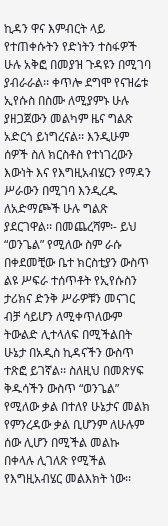ኪዳን ዋና እምብርት ላይ የተጠቀሱትን የድነትን ተስፋዎች ሁሉ አቅፎ በመያዝ ጉዳዩን በሚገባ ያብራራል፡፡ ቀጥሎ ደግሞ የናዝሬቱ ኢየሱስ በስሙ ለሚያምኑ ሁሉ ያዘጋጀውን መልካም ዜና ግልጽ አድርጎ ይነግረናል፡፡ እንዲሁም  ሰዎች ስለ ክርስቶስ የተነገረውን እውነት እና የእግዚአብሄርን የማዳን ሥራውን በሚገባ እንዲረዱ ለአድማጮች ሁሉ ግልጽ ያደርገዋል፡፡ በመጨረሻም፡- ይህ “ወንጌል” የሚለው ስም ራሱ በቀደመቺው ቤተ ክርስቲያን ውስጥ ልዩ ሥፍራ ተሰጥቶት የኢየሱስን ታሪክና ድንቅ ሥራዎቹን መናገር ብቻ ሳይሆን ለሚቀጥለውም ትውልድ ሊተላለፍ በሚችልበት ሁኔታ በአዲስ ኪዳናችን ውስጥ ተጽፎ ይገኛል፡፡ ስለዚህ በመጽሃፍ ቅዱሳችን ውስጥ “ወንጌል” የሚለው ቃል በተለየ ሁኔታና መልክ የምንረዳው ቃል ቢሆንም ለሁሉም ሰው ሊሆን በሚችል መልኩ በቀላሉ ሊገለጽ የሚችል የእግዚአብሄር መልእክት ነው፡፡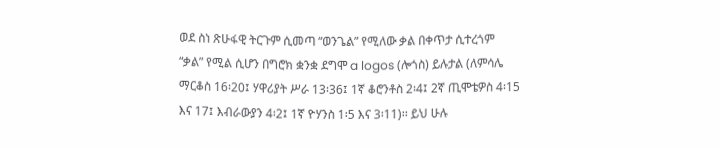ወደ ስነ ጽሁፋዊ ትርጉም ሲመጣ “ወንጌል” የሚለው ቃል በቀጥታ ሲተረጎም “ቃል” የሚል ሲሆን በግሮክ ቋንቋ ደግሞ a logos (ሎጎስ) ይሉታል (ለምሳሌ ማርቆስ 16፡20፤ ሃዋሪያት ሥራ 13፡36፤ 1ኛ ቆሮንቶስ 2፡4፤ 2ኛ ጢሞቴዎስ 4፡15 እና 17፤ እብራውያን 4፡2፤ 1ኛ ዮሃንስ 1፡5 እና 3፡11)፡፡ ይህ ሁሉ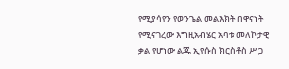የሚያሳየን የወንጌል መልእክት በዋናነት የሚናገረው እግዚአብሄር አባቱ መለኮታዊ ቃል የሆነው ልጁ ኢየሱስ ክርስቶስ ሥጋ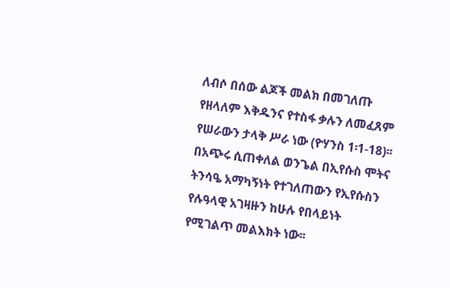ለብሶ በሰው ልጆች መልክ በመገለጡ  የዘላለም እቅዱንና የተስፋ ቃሉን ለመፈጸም የሠራውን ታላቅ ሥራ ነው (ዮሃንስ 1፡1-18)፡፡ በአጭሩ ሲጠቀለል ወንጌል በኢየሱስ ሞትና ትንሳዔ አማካኝነት የተገለጠውን የኢየሱስን የሉዓላዊ አገዛዙን ከሁሉ የበላይነት የሚገልጥ መልእክት ነው፡፡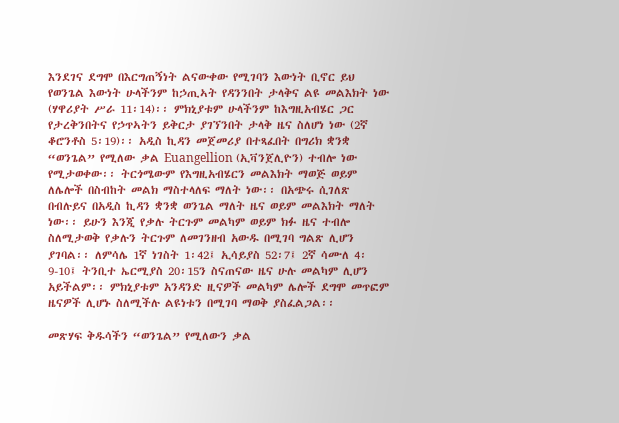እንደገና ደግሞ በእርግጠኝነት ልናውቀው የሚገባን እውነት ቢኖር ይህ የወንጌል እውነት ሁላችንም ከኃጢኣት የዳንንበት ታላቅና ልዩ መልእክት ነው (ሃዋሪያት ሥራ 11፡14)፡፡ ምክኒያቱም ሁላችንም ከእግዚአብሄር ጋር የታረቅንበትና የኃጥኣትን ይቅርታ ያገኘንበት ታላቅ ዜና ስለሆነ ነው (2ኛ ቆሮንቶስ 5፡19)፡፡ አዲስ ኪዳን መጀመሪያ በተጻፈበት በግሪክ ቋንቋ “ወንጌል” የሚለው ቃል Euangellion (ኢቫንጀሊዮን) ተብሎ ነው የሚታወቀው፡፡ ትርጎሜውም የእግዚአብሄርን መልእክት ማወጅ ወይም ለሌሎች በስብከት መልክ ማስተላለፍ ማለት ነው፡፡ በአጭሩ ሲገለጽ በብሉይና በአዲስ ኪዳን ቋንቋ ወንጌል ማለት ዜና ወይም መልእክት ማለት ነው፡፡ ይሁን እንጂ የቃሉ ትርጉም መልካም ወይም ክፉ ዜና ተብሎ ስለሚታወቅ የቃሉን ትርጉም ለመገንዘብ አውዱ በሚገባ ግልጽ ሊሆን ያገባል፡፡ ለምሳሌ 1ኛ ነገስት 1፡42፤ ኢሳይያስ 52፡7፤ 2ኛ ሳሙለ 4፡9-10፤ ትንቢተ ኤርሚያስ 20፡15ን ስናጠናው ዜና ሁሉ መልካም ሊሆን አይችልም፡፡ ምክኒያቱም አንዳንድ ዚናዎች መልካም ሌሎች ደግሞ መጥፎም ዜናዎች ሊሆኑ ስለሚችሉ ልዩነቱን በሚገባ ማወቅ ያስፈልጋል፡፡

መጽሃፍ ቅዱሳችን “ወንጌል” የሚለውን ቃል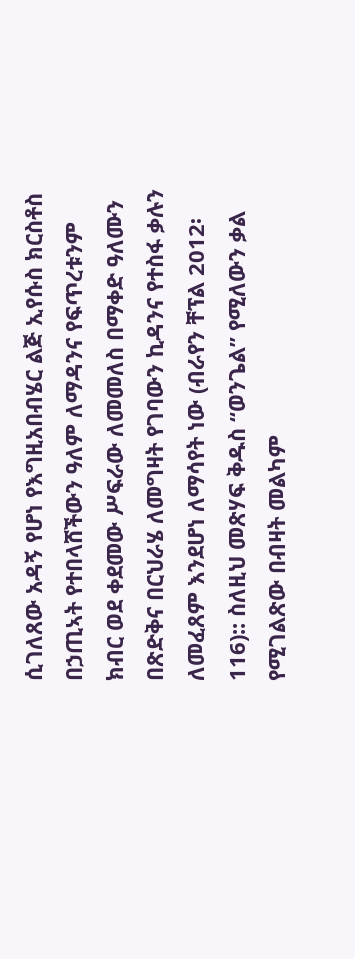ሲገለጸው አዳኝ የሆነ የእግዚአበብሄር ልጅ ኢየሱስ ክርስቶስ በኃጢኣት የተበላሸችውን ዓለም ለማዳንና የፍጥረቱንም ክብር ወደ ቀደመው ሥፍራው ለመመለስ በማቀድ ዓለሙን በጽድቅና በርህራሄ ለመግዛት የገባውን ኪዳንና የተስፋ ቃሉን ለመፈጸም እንደሆነ ለማሳየት ነው (ብራየን ቸፕል 2012፡116):: ስለዚህ መጽሃፍ ቅዱስ “ወንጌል” የሚለውን ቃል የሚገልጽው በብዛት መልካም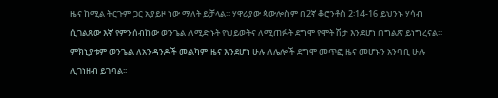ዜና ከሚል ትርጉም ጋር አያይዞ ነው ማለት ይቻላል፡፡ ሃዋሪያው ጳውሎስም በ2ኛ ቆሮንቶስ 2፡14-16 ይህንኑ ሃሳብ ሲገልጸው እኛ የምንሰብከው ወንጌል ለሚድኑት የህይወትና ለሚጠፉት ደግሞ የሞት ሽታ እንደሆነ በግልጽ ይነግረናል፡፡ ምክኒያቱም ወንጌል ለአንዳንዶች መልካም ዜና እንደሆነ ሁሉ ለሌሎች ደግሞ መጥፎ ዜና መሆኑን አንባቢ ሁሉ ሊገነዘብ ይገባል፡፡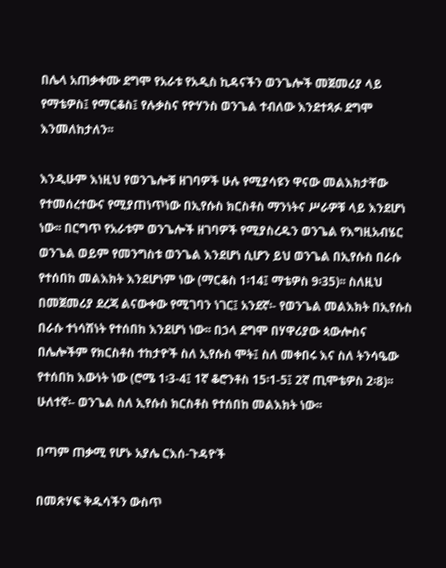በሌላ አጠቃቀሙ ደግሞ የአራቱ የአዲስ ኪዳናችን ወንጌሎች መጀመሪያ ላይ የማቴዎስ፤ የማርቆስ፤ የሉቃስና የዮሃንስ ወንጌል ተብለው እንደተጻፉ ደግሞ እንመለከታለን፡፡

እንዲሁም እነዚህ የወንጌሎቹ ዘገባዎች ሁሉ የሚያሳዩን ዋናው መልእክታቸው የተመሰረተውና የሚያጠነጥነው በኢየሱስ ክርስቶስ ማንነትና ሥራዎቹ ላይ እንደሆነ ነው፡፡ በርግጥ የአራቱም ወንጌሎች ዘገባዎች የሚያስረዱን ወንጌል የእግዚአብሄር ወንጌል ወይም የመንግስቱ ወንጌል እንደሆነ ሲሆን ይህ ወንጌል በኢየሱስ በራሱ የተሰበከ መልእክት እንደሆነም ነው (ማርቆስ 1፡14፤ ማቴዎስ 9፡35)፡፡ ስለዚህ በመጀመሪያ ደረጃ ልናውቀው የሚገባን ነገር፤ አንደኛ፡- የወንጌል መልእክት በኢየሱስ በራሱ ተነሳሽነት የተሰበከ እንደሆነ ነው፡፡ በኃላ ደግሞ በሃዋሪያው ጳውሎስና በሌሎችም የክርስቶስ ተከታዮች ስለ ኢየሱስ ሞት፤ ስለ መቀበሩ እና ስለ ትንሳዔው የተሰበከ እውነት ነው (ሮሜ 1፡3-4፤ 1ኛ ቆሮንቶስ 15፡1-5፤ 2ኛ ጢሞቴዎስ 2፡8)፡፡ ሁለተኛ፡- ወንጌል ስለ ኢየሱስ ክርስቶስ የተሰበከ መልእክት ነው፡፡

በጣም ጠቃሚ የሆኑ አያሌ ርእሰ-ጉዳዮች

በመጽሃፍ ቅዱሳችን ውስጥ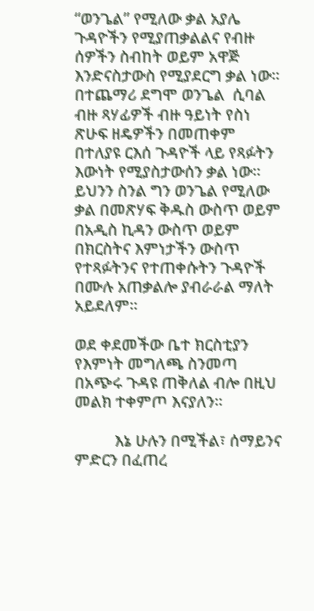“ወንጌል” የሚለው ቃል አያሌ ጉዳዮችን የሚያጠቃልልና የብዙ ሰዎችን ስብከት ወይም አዋጅ እንድናስታውስ የሚያደርግ ቃል ነው፡፡ በተጨማሪ ደግሞ ወንጌል  ሲባል ብዙ ጻሃፊዎች ብዙ ዓይነት የስነ ጽሁፍ ዘዴዎችን በመጠቀም በተለያዩ ርእሰ ጉዳዮች ላይ የጻፉትን እውነት የሚያስታውሰን ቃል ነው፡፡ ይህንን ስንል ግን ወንጌል የሚለው ቃል በመጽሃፍ ቅዱስ ውስጥ ወይም በአዲስ ኪዳን ውስጥ ወይም በክርስትና እምነታችን ውስጥ የተጻፉትንና የተጠቀሱትን ጉዳዮች በሙሉ አጠቃልሎ ያብራራል ማለት አይደለም፡፡

ወደ ቀደመችው ቤተ ክርስቲያን የእምነት መግለጫ ስንመጣ በአጭሩ ጉዳዩ ጠቅለል ብሎ በዚህ መልክ ተቀምጦ እናያለን፡፡

          እኔ ሁሉን በሚችል፣ ሰማይንና ምድርን በፈጠረ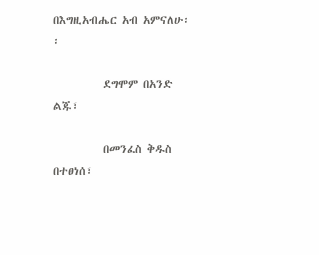በእግዚአብሔር አብ አምናለሁ፡፡

          ደግሞም በአንድ ልጁ፣

          በመንፈስ ቅዱስ በተፀነሰ፣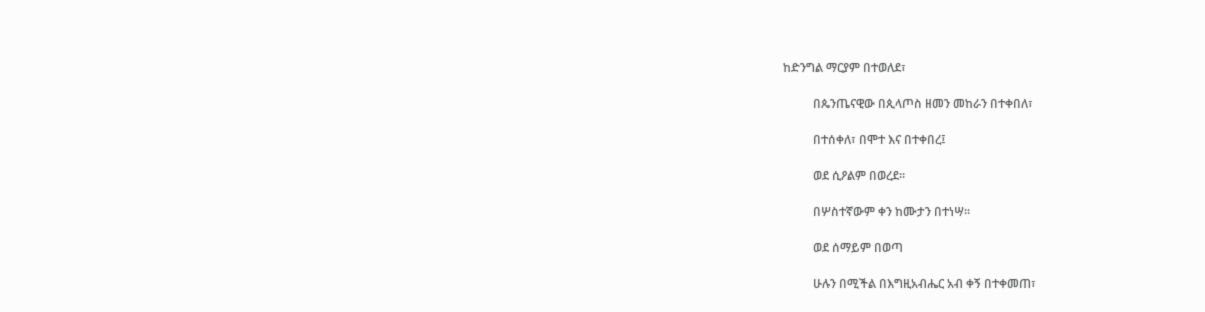ከድንግል ማርያም በተወለደ፣

          በጴንጤናዊው በጲላጦስ ዘመን መከራን በተቀበለ፣

          በተሰቀለ፣ በሞተ እና በተቀበረ፤

          ወደ ሲዖልም በወረደ፡፡

          በሦስተኛውም ቀን ከሙታን በተነሣ፡፡

          ወደ ሰማይም በወጣ

          ሁሉን በሚችል በእግዚአብሔር አብ ቀኝ በተቀመጠ፣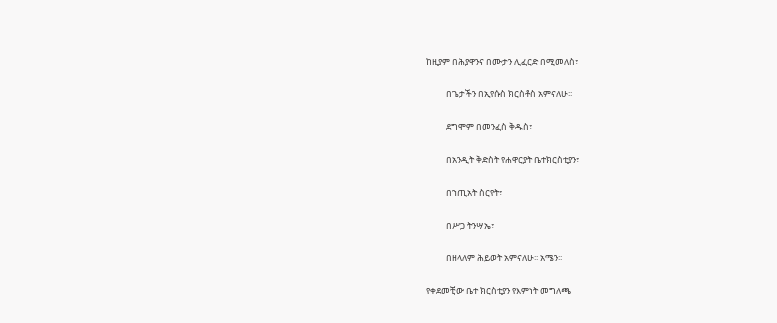ከዚያም በሕያዋንና በሙታን ሊፈርድ በሚመለስ፣

          በጌታችን በኢየሱስ ክርስቶስ አምናለሁ፡፡

          ደግሞም በመንፈስ ቅዱስ፣

          በአንዲት ቅድስት የሐዋርያት ቤተክርስቲያን፣

          በኀጢአት ስርየት፣

          በሥጋ ትንሣኤ፣

          በዘላለም ሕይወት አምናለሁ፡፡ አሜን፡፡

የቀደመቺው ቤተ ክርስቲያን የእምነት መግለጫ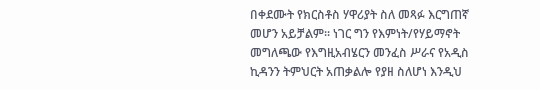በቀደሙት የክርስቶስ ሃዋሪያት ስለ መጻፉ እርግጠኛ መሆን አይቻልም፡፡ ነገር ግን የእምነት/የሃይማኖት መግለጫው የእግዚአብሄርን መንፈስ ሥራና የአዲስ ኪዳንን ትምህርት አጠቃልሎ የያዘ ስለሆነ እንዲህ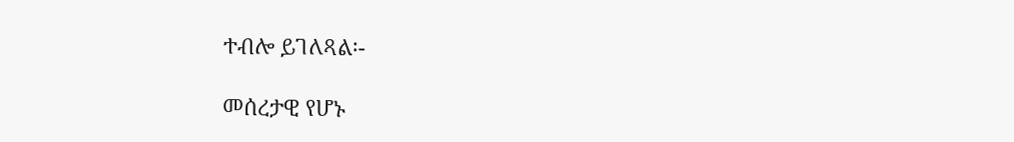ተብሎ ይገለጻል፡-

መሰረታዊ የሆኑ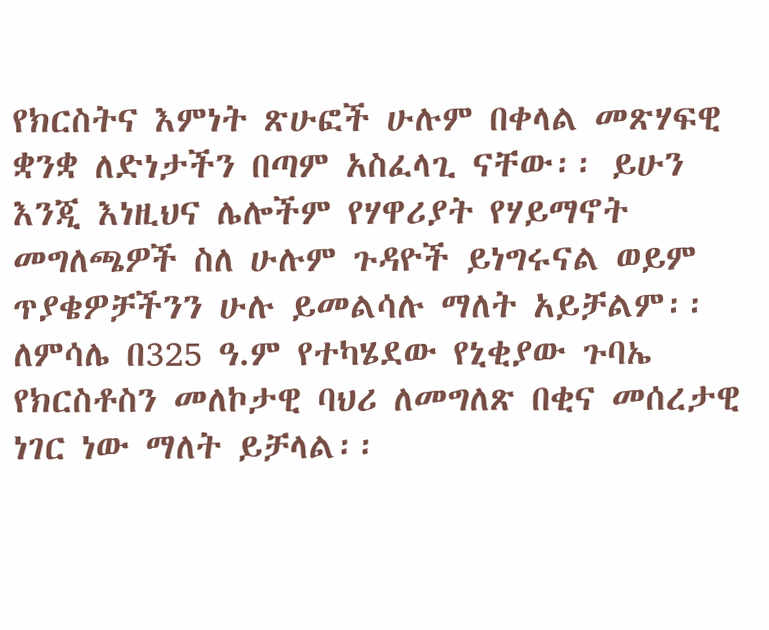የክርስትና እምነት ጽሁፎች ሁሉም በቀላል መጽሃፍዊ ቋንቋ ለድነታችን በጣም አስፈላጊ ናቸው፡፡ ይሁን እንጂ እነዚህና ሌሎችም የሃዋሪያት የሃይማኖት መግለጫዎች ስለ ሁሉም ጉዳዮች ይነግሩናል ወይም ጥያቄዎቻችንን ሁሉ ይመልሳሉ ማለት አይቻልም፡፡ ለምሳሌ በ325 ዓ.ም የተካሄደው የኒቂያው ጉባኤ የክርስቶስን መለኮታዊ ባህሪ ለመግለጽ በቂና መሰረታዊ ነገር ነው ማለት ይቻላል፡፡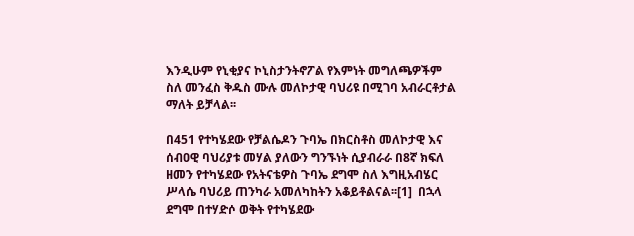እንዲሁም የኒቂያና ኮኒስታንትኖፖል የእምነት መግለጫዎችም ስለ መንፈስ ቅዱስ ሙሉ መለኮታዊ ባህሪዩ በሚገባ አብራርቶታል ማለት ይቻላል፡፡

በ451 የተካሄደው የቻልሴዶን ጉባኤ በክርስቶስ መለኮታዊ እና ሰብዐዊ ባህሪያቱ መሃል ያለውን ግንኙነት ሲያብራራ በ8ኛ ክፍለ ዘመን የተካሄደው የአትናቴዎስ ጉባኤ ደግሞ ስለ እግዚአብሄር ሥላሴ ባህሪይ ጠንካራ አመለካከትን አቆይቶልናል፡፡[1]  በኋላ ደግሞ በተሃድሶ ወቅት የተካሄደው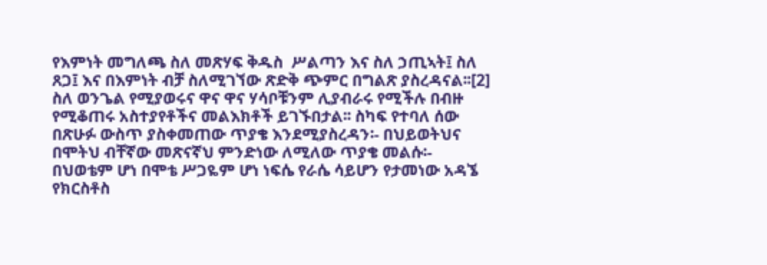የእምነት መግለጫ ስለ መጽሃፍ ቅዱስ  ሥልጣን እና ስለ ኃጢኣት፤ ስለ ጸጋ፤ እና በእምነት ብቻ ስለሚገኘው ጽድቅ ጭምር በግልጽ ያስረዳናል፡፡[2] ስለ ወንጌል የሚያወሩና ዋና ዋና ሃሳቦቹንም ሊያብራሩ የሚችሉ በብዙ የሚቆጠሩ አስተያየቶችና መልእክቶች ይገኙበታል፡፡ ስካፍ የተባለ ሰው በጽሁፉ ውስጥ ያስቀመጠው ጥያቄ እንደሚያስረዳን፡- በህይወትህና በሞትህ ብቸኛው መጽናኛህ ምንድነው ለሚለው ጥያቄ መልሱ፡- በህወቴም ሆነ በሞቴ ሥጋዬም ሆነ ነፍሴ የራሴ ሳይሆን የታመነው አዳኜ  የክርስቶስ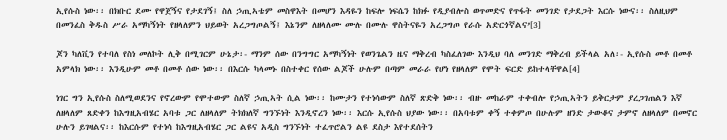ኢየሱስ ነው፡፡ በክቡር ደሙ የዋጀኝና የታደገኝ፤ ስለ ኃጢኣቴም መስዋእት በመሆን እዳዬን ከፍሎ ነፍሴን ከክፉ የዲያብሎስ ወጥመድና የጥፋት መንገድ የታደጋት እርሱ ነውና፡፡ ስለዚህም በመንፈስ ቅዱስ ሥራ አማካኝነት የዘላለምን ህይወት አረጋግጦልኝ፤ እኔንም ለዘላለሙ ሙሉ በሙሉ ዋስትናዬን አረጋግጦ የራሱ አድርጎኛልና’[3]

ጆን ካለቪን የተባለ የስነ መለኮት ሊቅ በሚገርም ሁኔታ፡- ማንም ሰው በንግግር አማካኝነት የወንጌልን ዜና ማቅረብ ካስፈለገው እንዲህ ባለ መንገድ ማቅረብ ይችላል አለ፡- ኢየሱስ መቶ በመቶ አምላክ ነው፡፡ እንዲሁም መቶ በመቶ ሰው ነው፡፡ በእርሱ ካላመኑ በስተቀር የሰው ልጆች ሁሉም በጣም መራራ የሆነ የዘላለም የሞት ፍርድ ይከተላቸዋል[4]

ነገር ግን ኢየሱስ ስለሚወደንና የኖረውም የሞተውም ስለኛ ኃጢኣት ሲል ነው፡፡ ከሙታን የተነሳውም ስለኛ ጽድቅ ነው፡፡ ብዙ መከራም ተቀብሎ የኃጢኣትን ይቅርታም ያረጋገጠልን እኛ ለዘላለም ጸድቀን ከእግዚአብሄር አባቱ ጋር ለዘላለም ትክክለኛ ግንኙነት እንዲኖረን ነው፡፡ እርሱ ኢየሱስ ህያው ነው፡፡ በአባቱም ቀኝ ተቀምጦ በሁሉም ዘንድ ታውቆና ታምኖ ለዘላለም በመኖር ሁሉን ይገዛልና፡፡ ከእርሱም የተነሳ ከእግዚአብሄር ጋር ልዩና አዲስ ግንኙነት ተፈጥሮልን ልዩ ደስታ እየተደሰትን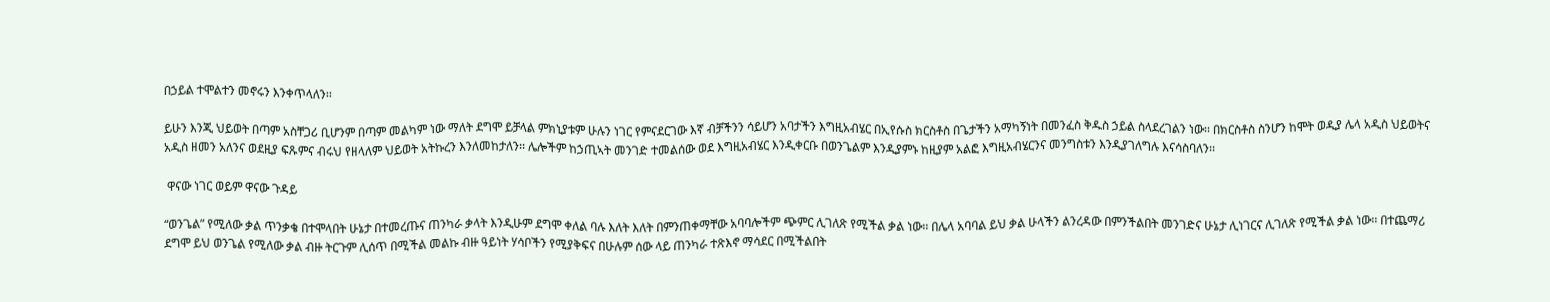በኃይል ተሞልተን መኖሩን እንቀጥላለን፡፡

ይሁን እንጂ ህይወት በጣም አስቸጋሪ ቢሆንም በጣም መልካም ነው ማለት ደግሞ ይቻላል ምክኒያቱም ሁሉን ነገር የምናደርገው እኛ ብቻችንን ሳይሆን አባታችን እግዚአብሄር በኢየሱስ ክርስቶስ በጌታችን አማካኝነት በመንፈስ ቅዱስ ኃይል ስላደረገልን ነው፡፡ በክርስቶስ ስንሆን ከሞት ወዲያ ሌላ አዲስ ህይወትና አዲስ ዘመን አለንና ወደዚያ ፍጹምና ብሩህ የዘላለም ህይወት አትኩረን እንለመከታለን፡፡ ሌሎችም ከኃጢኣት መንገድ ተመልሰው ወደ እግዚአብሄር እንዲቀርቡ በወንጌልም እንዲያምኑ ከዚያም አልፎ እግዚአብሄርንና መንግስቱን እንዲያገለግሉ እናሳስባለን፡፡

 ዋናው ነገር ወይም ዋናው ጉዳይ

“ወንጌል” የሚለው ቃል ጥንቃቄ በተሞላበት ሁኔታ በተመረጡና ጠንካራ ቃላት እንዲሁም ደግሞ ቀለል ባሉ እለት እለት በምንጠቀማቸው አባባሎችም ጭምር ሊገለጽ የሚችል ቃል ነው፡፡ በሌላ አባባል ይህ ቃል ሁላችን ልንረዳው በምንችልበት መንገድና ሁኔታ ሊነገርና ሊገለጽ የሚችል ቃል ነው፡፡ በተጨማሪ ደግሞ ይህ ወንጌል የሚለው ቃል ብዙ ትርጉም ሊሰጥ በሚችል መልኩ ብዙ ዓይነት ሃሳቦችን የሚያቅፍና በሁሉም ሰው ላይ ጠንካራ ተጽእኖ ማሳደር በሚችልበት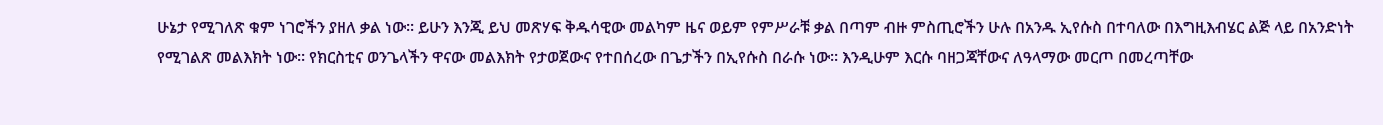ሁኔታ የሚገለጽ ቁም ነገሮችን ያዘለ ቃል ነው፡፡ ይሁን እንጂ ይህ መጽሃፍ ቅዱሳዊው መልካም ዜና ወይም የምሥራቹ ቃል በጣም ብዙ ምስጢሮችን ሁሉ በአንዱ ኢየሱስ በተባለው በእግዚእብሄር ልጅ ላይ በአንድነት የሚገልጽ መልእክት ነው፡፡ የክርስቲና ወንጌላችን ዋናው መልእክት የታወጀውና የተበሰረው በጌታችን በኢየሱስ በራሱ ነው፡፡ እንዲሁም እርሱ ባዘጋጃቸውና ለዓላማው መርጦ በመረጣቸው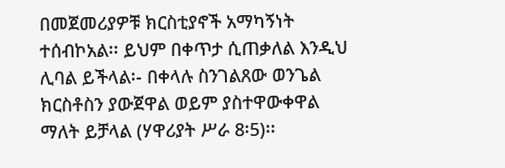በመጀመሪያዎቹ ክርስቲያኖች አማካኝነት ተሰብኮአል፡፡ ይህም በቀጥታ ሲጠቃለል እንዲህ ሊባል ይችላል፡- በቀላሉ ስንገልጸው ወንጌል ክርስቶስን ያውጀዋል ወይም ያስተዋውቀዋል ማለት ይቻላል (ሃዋሪያት ሥራ 8፡5)፡፡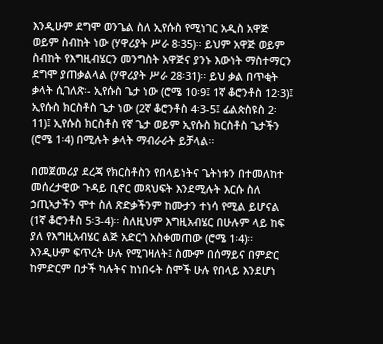እንዲሁም ደግሞ ወንጌል ስለ ኢየሱስ የሚነገር አዲስ አዋጅ ወይም ስብከት ነው (ሃዋሪያት ሥራ 8፡35)፡፡ ይህም አዋጅ ወይም ስብከት የእግዚብሄርን መንግስት አዋጅና ያንኑ እውነት ማስተማርን ደግሞ ያጠቃልላል (ሃዋሪያት ሥራ 28፡31)፡፡ ይህ ቃል በጥቂት ቃላት ሲገለጽ፡- ኢየሱስ ጌታ ነው (ሮሜ 10፡9፤ 1ኛ ቆሮንቶስ 12፡3)፤ ኢየሱስ ክርስቶስ ጌታ ነው (2ኛ ቆሮንቶስ 4፡3-5፤ ፊልጵስዩስ 2፡11)፤ ኢየሱስ ክርስቶስ የኛ ጌታ ወይም ኢየሱስ ክርስቶስ ጌታችን (ሮሜ 1፡4) በሚሉት ቃላት ማብራራት ይቻላል፡፡

በመጀመሪያ ደረጃ የክርስቶስን የበላይነትና ጌትነቱን በተመለከተ መሰረታዊው ጉዳይ ቢኖር መጻህፍት እንደሚሉት እርሱ ስለ ኃጢኣታችን ሞተ ስለ ጽድቃችንም ከሙታን ተነሳ የሚል ይሆናል (1ኛ ቆሮንቶስ 5፡3-4)፡፡ ስለዚህም እግዚአብሄር በሁሉም ላይ ከፍ ያለ የእግዚአብሄር ልጅ አድርጎ አስቀመጠው (ሮሜ 1፡4)፡፡ እንዲሁም ፍጥረት ሁሉ የሚገዛለት፤ ስሙም በሰማይና በምድር ከምድርም በታች ካሉትና ከነበሩት ስሞች ሁሉ የበላይ እንደሆነ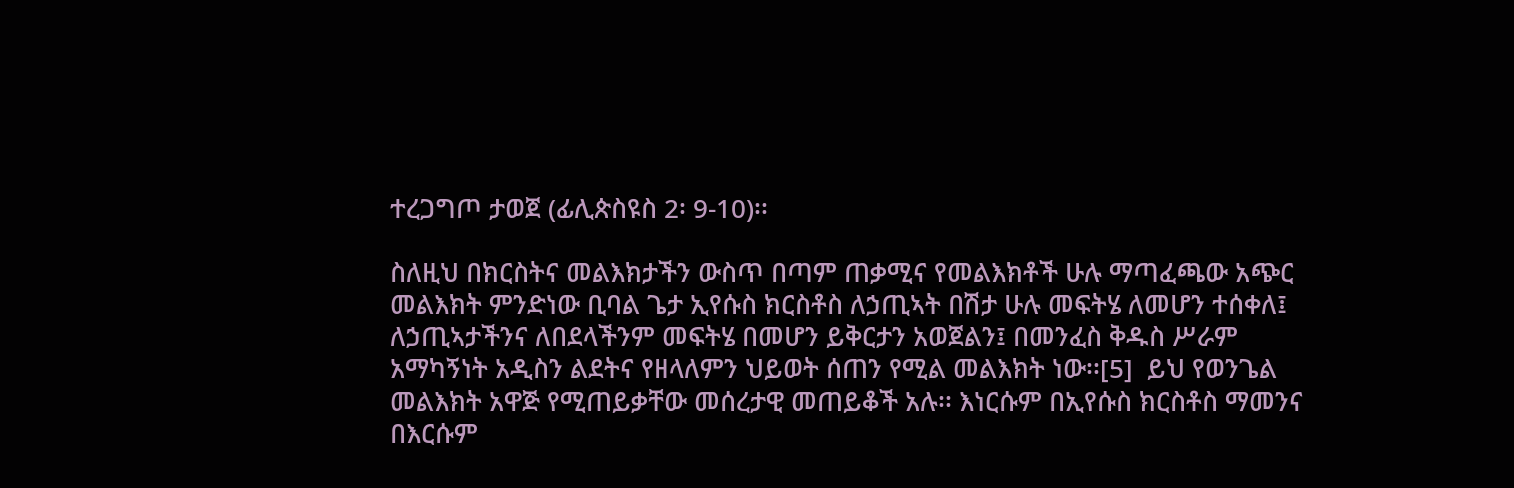ተረጋግጦ ታወጀ (ፊሊጵስዩስ 2፡ 9-10)፡፡

ስለዚህ በክርስትና መልእክታችን ውስጥ በጣም ጠቃሚና የመልእክቶች ሁሉ ማጣፈጫው አጭር መልእክት ምንድነው ቢባል ጌታ ኢየሱስ ክርስቶስ ለኃጢኣት በሽታ ሁሉ መፍትሄ ለመሆን ተሰቀለ፤ ለኃጢኣታችንና ለበደላችንም መፍትሄ በመሆን ይቅርታን አወጀልን፤ በመንፈስ ቅዱስ ሥራም አማካኝነት አዲስን ልደትና የዘላለምን ህይወት ሰጠን የሚል መልእክት ነው፡፡[5]  ይህ የወንጌል መልእክት አዋጅ የሚጠይቃቸው መሰረታዊ መጠይቆች አሉ፡፡ እነርሱም በኢየሱስ ክርስቶስ ማመንና በእርሱም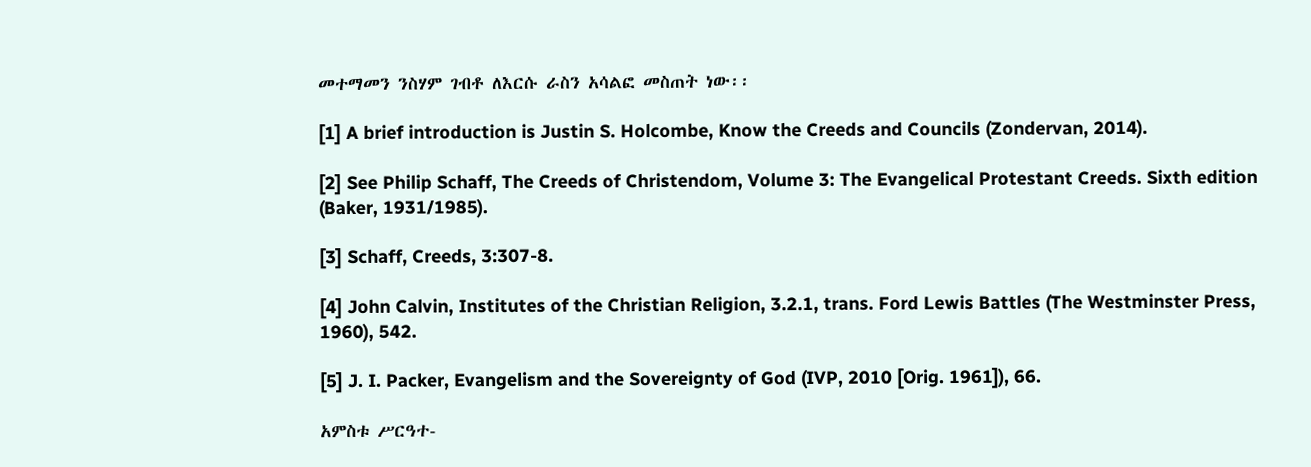መተማመን ንስሃም ገብቶ ለእርሱ ራስን አሳልፎ መስጠት ነው፡፡

[1] A brief introduction is Justin S. Holcombe, Know the Creeds and Councils (Zondervan, 2014).

[2] See Philip Schaff, The Creeds of Christendom, Volume 3: The Evangelical Protestant Creeds. Sixth edition (Baker, 1931/1985).

[3] Schaff, Creeds, 3:307-8.

[4] John Calvin, Institutes of the Christian Religion, 3.2.1, trans. Ford Lewis Battles (The Westminster Press, 1960), 542.

[5] J. I. Packer, Evangelism and the Sovereignty of God (IVP, 2010 [Orig. 1961]), 66.

አምስቱ ሥርዓተ-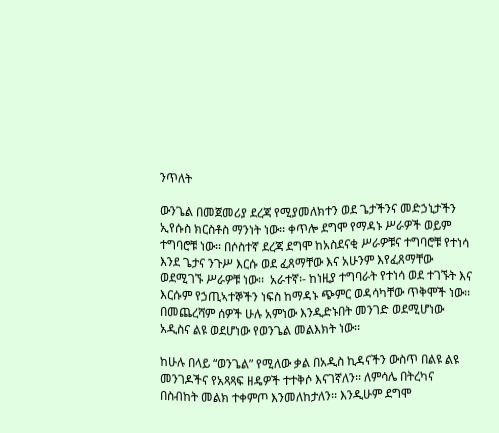ንጥለት

ውንጌል በመጀመሪያ ደረጃ የሚያመለክተን ወደ ጌታችንና መድኃኒታችን ኢየሱስ ክርስቶስ ማንነት ነው፡፡ ቀጥሎ ደግሞ የማዳኑ ሥራዎች ወይም ተግባሮቹ ነው፡፡ በሶስተኛ ደረጃ ደግሞ ከአስደናቂ ሥራዎቹና ተግባሮቹ የተነሳ እንደ ጌታና ንጉሥ እርሱ ወደ ፈጸማቸው እና አሁንም እየፈጸማቸው ወደሚገኙ ሥራዎቹ ነው፡፡  አራተኛ፡- ከነዚያ ተግባራት የተነሳ ወደ ተገኙት እና እርሱም የኃጢኣተኞችን ነፍስ ከማዳኑ ጭምር ወዳሳካቸው ጥቅሞች ነው፡፡ በመጨረሻም ሰዎች ሁሉ አምነው እንዲድኑበት መንገድ ወደሚሆነው አዲስና ልዩ ወደሆነው የወንጌል መልእክት ነው፡፡

ከሁሉ በላይ “ወንጌል” የሚለው ቃል በአዲስ ኪዳናችን ውስጥ በልዩ ልዩ መንገዶችና የአጻጻፍ ዘዴዎች ተተቅሶ እናገኛለን፡፡ ለምሳሌ በትረካና በስብከት መልክ ተቀምጦ እንመለከታለን፡፡ እንዲሁም ደግሞ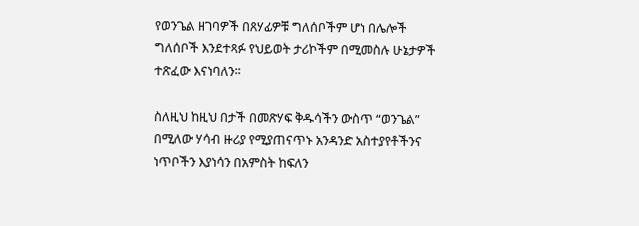የወንጌል ዘገባዎች በጸሃፊዎቹ ግለሰቦችም ሆነ በሌሎች ግለሰቦች እንደተጻፉ የህይወት ታሪኮችም በሚመስሉ ሁኔታዎች ተጽፈው እናነባለን፡፡

ስለዚህ ከዚህ በታች በመጽሃፍ ቅዱሳችን ውስጥ “ወንጌል” በሚለው ሃሳብ ዙሪያ የሚያጠናጥኑ አንዳንድ አስተያየቶችንና ነጥቦችን እያነሳን በአምስት ከፍለን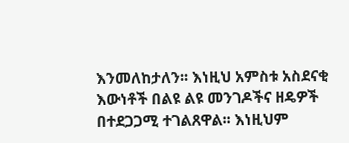እንመለከታለን፡፡ እነዚህ አምስቱ አስደናቂ እውነቶች በልዩ ልዩ መንገዶችና ዘዴዎች በተደጋጋሚ ተገልጸዋል፡፡ እነዚህም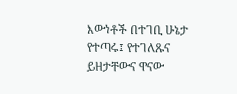እውነቶች በተገቢ ሁኔታ የተጣሩ፤ የተገለጹና ይዘታቸውና ዋናው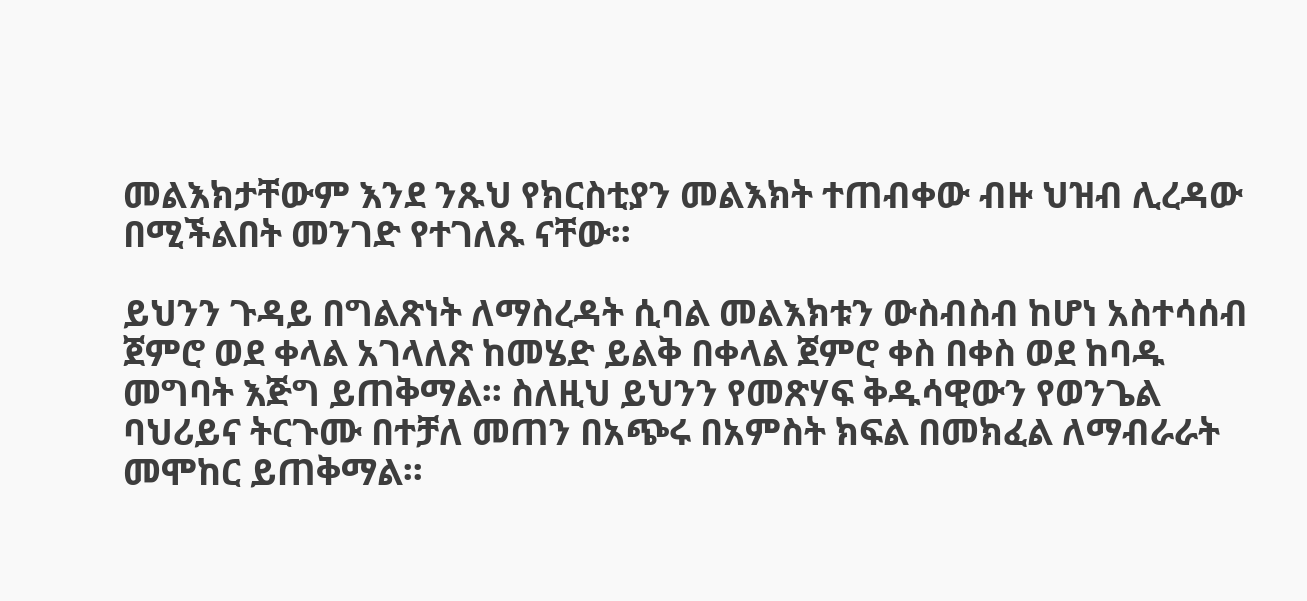መልእክታቸውም እንደ ንጹህ የክርስቲያን መልእክት ተጠብቀው ብዙ ህዝብ ሊረዳው በሚችልበት መንገድ የተገለጹ ናቸው፡፡

ይህንን ጉዳይ በግልጽነት ለማስረዳት ሲባል መልእክቱን ውስብስብ ከሆነ አስተሳሰብ ጀምሮ ወደ ቀላል አገላለጽ ከመሄድ ይልቅ በቀላል ጀምሮ ቀስ በቀስ ወደ ከባዱ መግባት እጅግ ይጠቅማል፡፡ ስለዚህ ይህንን የመጽሃፍ ቅዱሳዊውን የወንጌል ባህሪይና ትርጉሙ በተቻለ መጠን በአጭሩ በአምስት ክፍል በመክፈል ለማብራራት መሞከር ይጠቅማል፡፡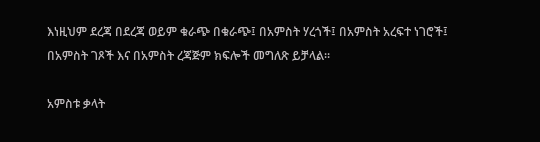እነዚህም ደረጃ በደረጃ ወይም ቁራጭ በቁራጭ፤ በአምስት ሃረጎች፤ በአምስት አረፍተ ነገሮች፤ በአምስት ገጾች እና በአምስት ረጃጅም ክፍሎች መግለጽ ይቻላል፡፡

አምስቱ ቃላት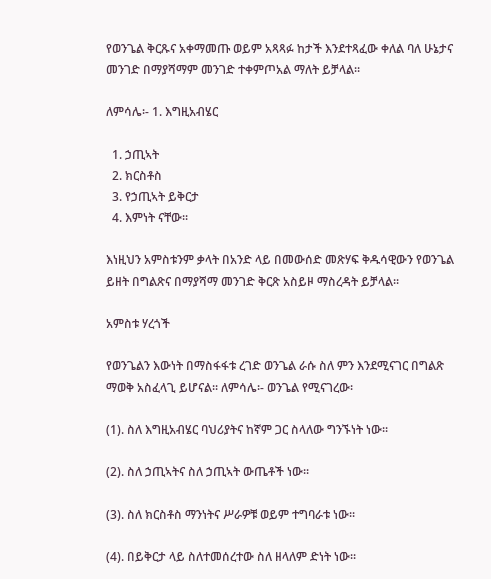የወንጌል ቅርጹና አቀማመጡ ወይም አጻጻፉ ከታች እንደተጻፈው ቀለል ባለ ሁኔታና መንገድ በማያሻማም መንገድ ተቀምጦአል ማለት ይቻላል፡፡

ለምሳሌ፡- 1. እግዚአብሄር

  1. ኃጢኣት
  2. ክርስቶስ
  3. የኃጢኣት ይቅርታ
  4. እምነት ናቸው፡፡

እነዚህን አምስቱንም ቃላት በአንድ ላይ በመውሰድ መጽሃፍ ቅዱሳዊውን የወንጌል ይዘት በግልጽና በማያሻማ መንገድ ቅርጽ አስይዞ ማስረዳት ይቻላል፡፡

አምስቱ ሃረጎች

የወንጌልን እውነት በማስፋፋቱ ረገድ ወንጌል ራሱ ስለ ምን እንደሚናገር በግልጽ ማወቅ አስፈላጊ ይሆናል፡፡ ለምሳሌ፡- ወንጌል የሚናገረው፡

(1). ስለ እግዚአብሄር ባህሪያትና ከኛም ጋር ስላለው ግንኙነት ነው፡፡

(2). ስለ ኃጢኣትና ስለ ኃጢኣት ውጤቶች ነው፡፡

(3). ስለ ክርስቶስ ማንነትና ሥራዎቹ ወይም ተግባራቱ ነው፡፡

(4). በይቅርታ ላይ ስለተመሰረተው ስለ ዘላለም ድነት ነው፡፡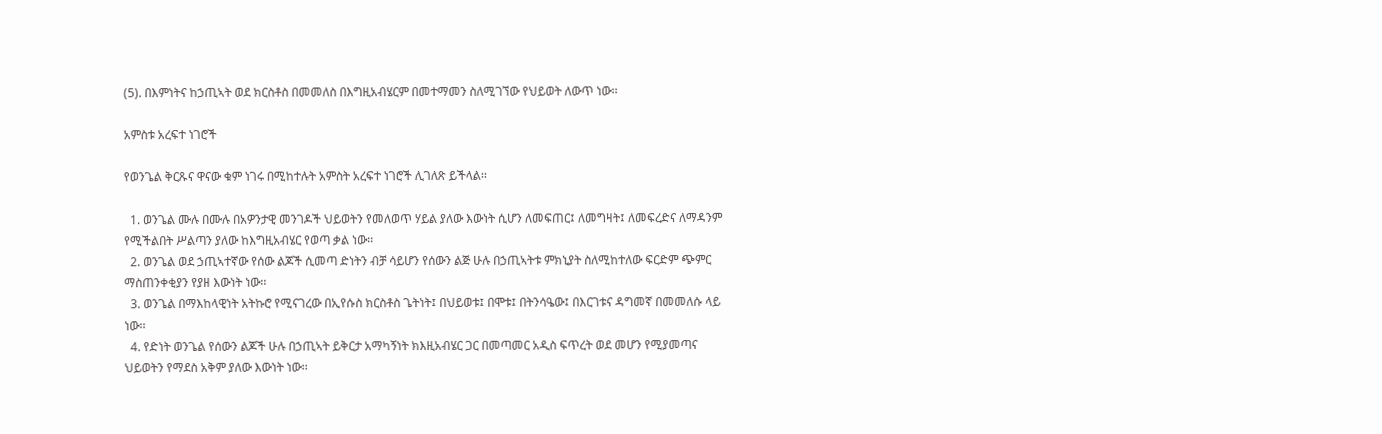(5). በእምነትና ከኃጢኣት ወደ ክርስቶስ በመመለስ በእግዚአብሄርም በመተማመን ስለሚገኘው የህይወት ለውጥ ነው፡፡

አምስቱ አረፍተ ነገሮች

የወንጌል ቅርጹና ዋናው ቁም ነገሩ በሚከተሉት አምስት አረፍተ ነገሮች ሊገለጽ ይችላል፡፡

  1. ወንጌል ሙሉ በሙሉ በአዎንታዊ መንገዶች ህይወትን የመለወጥ ሃይል ያለው እውነት ሲሆን ለመፍጠር፤ ለመግዛት፤ ለመፍረድና ለማዳንም የሚችልበት ሥልጣን ያለው ከእግዚአብሄር የወጣ ቃል ነው፡፡
  2. ወንጌል ወደ ኃጢኣተኛው የሰው ልጆች ሲመጣ ድነትን ብቻ ሳይሆን የሰውን ልጅ ሁሉ በኃጢኣትቱ ምክኒያት ስለሚከተለው ፍርድም ጭምር ማስጠንቀቂያን የያዘ እውነት ነው፡፡
  3. ወንጌል በማእከላዊነት አትኩሮ የሚናገረው በኢየሱስ ክርስቶስ ጌትነት፤ በህይወቱ፤ በሞቱ፤ በትንሳዔው፤ በእርገቱና ዳግመኛ በመመለሱ ላይ ነው፡፡
  4. የድነት ወንጌል የሰውን ልጆች ሁሉ በኃጢኣት ይቅርታ አማካኝነት ክእዚአብሄር ጋር በመጣመር አዲስ ፍጥረት ወደ መሆን የሚያመጣና ህይወትን የማደስ አቅም ያለው እውነት ነው፡፡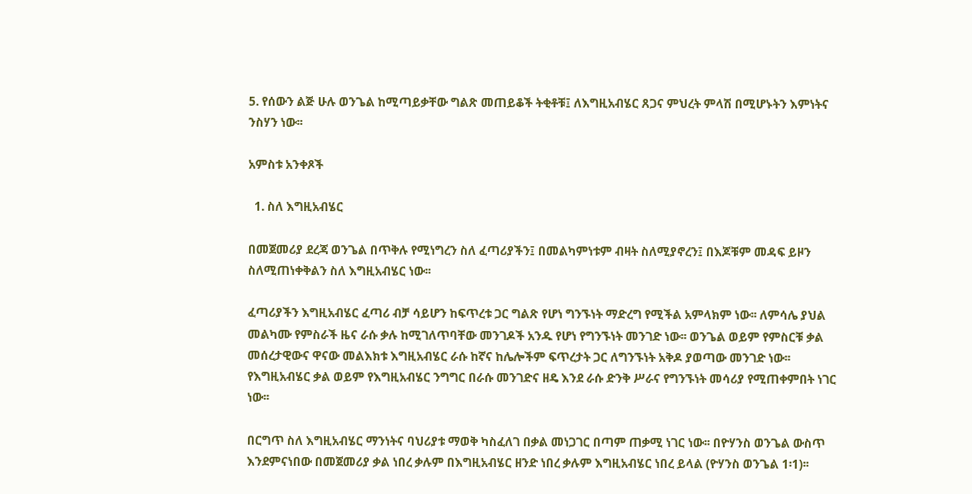5. የሰውን ልጅ ሁሉ ወንጌል ከሚጣይቃቸው ግልጽ መጠይቆች ትቂቶቹ፤ ለእግዚአብሄር ጸጋና ምህረት ምላሽ በሚሆኑትን እምነትና ንስሃን ነው፡፡

አምስቱ አንቀጾች

  1. ስለ እግዚአብሄር

በመጀመሪያ ደረጃ ወንጌል በጥቅሉ የሚነግረን ስለ ፈጣሪያችን፤ በመልካምነቱም ብዛት ስለሚያኖረን፤ በእጆቹም መዳፍ ይዞን ስለሚጠነቀቅልን ስለ እግዚአብሄር ነው፡፡

ፈጣሪያችን እግዚአብሄር ፈጣሪ ብቻ ሳይሆን ከፍጥረቱ ጋር ግልጽ የሆነ ግንኙነት ማድረግ የሚችል አምላክም ነው፡፡ ለምሳሌ ያህል መልካሙ የምስራች ዜና ራሱ ቃሉ ከሚገለጥባቸው መንገዶች አንዱ የሆነ የግንኙነት መንገድ ነው፡፡ ወንጌል ወይም የምስርቹ ቃል መሰረታዊውና ዋናው መልእክቱ እግዚአብሄር ራሱ ከኛና ከሌሎችም ፍጥረታት ጋር ለግንኙነት አቅዶ ያወጣው መንገድ ነው፡፡ የእግዚአብሄር ቃል ወይም የእግዚአብሄር ንግግር በራሱ መንገድና ዘዴ እንደ ራሱ ድንቅ ሥራና የግንኙነት መሳሪያ የሚጠቀምበት ነገር ነው፡፡

በርግጥ ስለ እግዚአብሄር ማንነትና ባህሪያቱ ማወቅ ካስፈለገ በቃል መነጋገር በጣም ጠቃሚ ነገር ነው፡፡ በዮሃንስ ወንጌል ውስጥ እንደምናነበው በመጀመሪያ ቃል ነበረ ቃሉም በእግዚአብሄር ዘንድ ነበረ ቃሉም እግዚአብሄር ነበረ ይላል (ዮሃንስ ወንጌል 1፡1)፡፡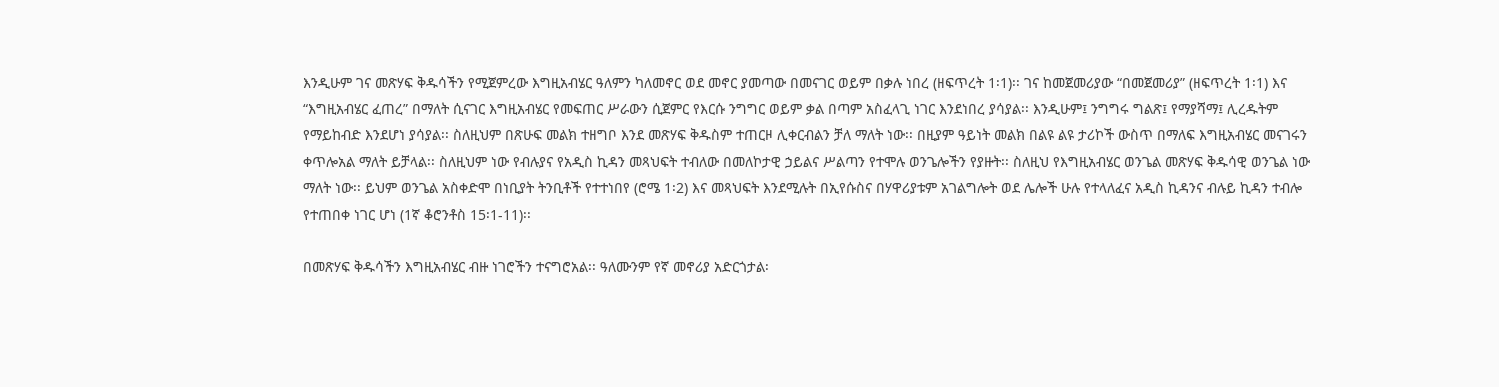እንዲሁም ገና መጽሃፍ ቅዱሳችን የሚጀምረው እግዚአብሄር ዓለምን ካለመኖር ወደ መኖር ያመጣው በመናገር ወይም በቃሉ ነበረ (ዘፍጥረት 1፡1)፡፡ ገና ከመጀመሪያው “በመጀመሪያ” (ዘፍጥረት 1፡1) እና “እግዚአብሄር ፈጠረ” በማለት ሲናገር እግዚአብሄር የመፍጠር ሥራውን ሲጀምር የእርሱ ንግግር ወይም ቃል በጣም አስፈላጊ ነገር እንደነበረ ያሳያል፡፡ እንዲሁም፤ ንግግሩ ግልጽ፤ የማያሻማ፤ ሊረዱትም የማይከብድ እንደሆነ ያሳያል፡፡ ስለዚህም በጽሁፍ መልክ ተዘግቦ እንደ መጽሃፍ ቅዱስም ተጠርዞ ሊቀርብልን ቻለ ማለት ነው፡፡ በዚያም ዓይነት መልክ በልዩ ልዩ ታሪኮች ውስጥ በማለፍ እግዚአብሄር መናገሩን ቀጥሎአል ማለት ይቻላል፡፡ ስለዚህም ነው የብሉያና የአዲስ ኪዳን መጻህፍት ተብለው በመለኮታዊ ኃይልና ሥልጣን የተሞሉ ወንጌሎችን የያዙት፡፡ ስለዚህ የእግዚአብሄር ወንጌል መጽሃፍ ቅዱሳዊ ወንጌል ነው ማለት ነው፡፡ ይህም ወንጌል አስቀድሞ በነቢያት ትንቢቶች የተተነበየ (ሮሜ 1፡2) እና መጻህፍት እንደሚሉት በኢየሱስና በሃዋሪያቱም አገልግሎት ወደ ሌሎች ሁሉ የተላለፈና አዲስ ኪዳንና ብሉይ ኪዳን ተብሎ የተጠበቀ ነገር ሆነ (1ኛ ቆሮንቶስ 15፡1-11)፡፡

በመጽሃፍ ቅዱሳችን እግዚአብሄር ብዙ ነገሮችን ተናግሮአል፡፡ ዓለሙንም የኛ መኖሪያ አድርጎታል፡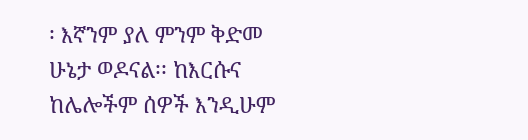፡ እኛንም ያለ ምንም ቅድመ ሁኔታ ወዶናል፡፡ ከእርሱና ከሌሎችም ሰዎች እንዲሁም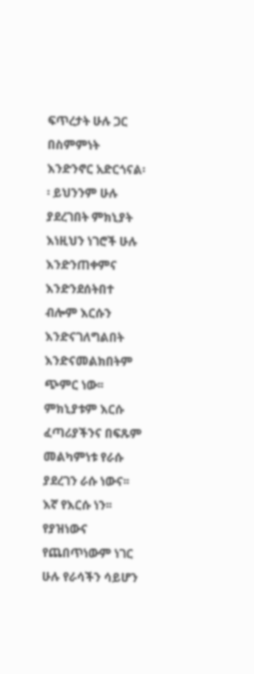ፍጥረታት ሁሉ ጋር በስምምነት እንድንኖር አድርጎናል፡፡ ይህንንም ሁሉ ያደረገበት ምክኒያት እነዚህን ነገሮች ሁሉ እንድንጠቀምና እንድንደሰትበተ ብሎም እርሱን እንድናገለግልበት እንድናመልክበትም ጭምር ነው፡፡ ምክኒያቱም እርሱ ፈጣሪያችንና በፍጹም መልካምነቱ የራሱ ያደረገን ራሱ ነውና፡፡ እኛ የእርሱ ነን፡፡ የያዝነውና የጨበጥነውም ነገር ሁሉ የራሳችን ሳይሆን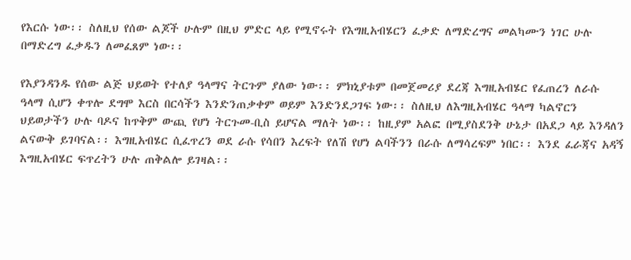የእርሱ ነው፡፡ ስለዚህ የሰው ልጆች ሁሉም በዚህ ምድር ላይ የሚኖሩት የእግዚአብሄርን ፈቃድ ለማድረግና መልካሙን ነገር ሁሉ በማድረግ ፈቃዱን ለመፈጸም ነው፡፡

የእያንዳንዱ የሰው ልጅ ህይወት የተለያ ዓላማና ትርጉም ያለው ነው፡፡ ምክኒያቱም በመጀመሪያ ደረጃ እግዚአብሄር የፈጠረን ለራሱ ዓላማ ሲሆን ቀጥሎ ደግሞ እርስ በርሳችን እንድንጠቃቀም ወይም እንድንደጋገፍ ነው፡፡ ስለዚህ ለእግዚአብሄር ዓላማ ካልኖርን ህይወታችን ሁሉ ባዶና ከጥቅም ውጪ የሆነ ትርጉመ-ቢስ ይሆናል ማለት ነው፡፡ ከዚያም አልፎ በሚያስደንቅ ሁኔታ በአደጋ ላይ እንዳለን ልናውቅ ይገባናል፡፡ እግዚአብሄር ሲፈጥረን ወደ ራሱ የሳበን እረፍት የለሽ የሆነ ልባችንን በራሱ ለማሳረፍም ነበር፡፡ እንደ ፈራጃና አዳኝ እግዚአብሄር ፍጥረትን ሁሉ ጠቅልሎ ይገዛል፡፡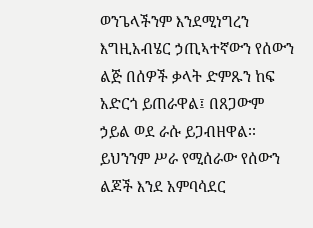ወንጌላችንም እንደሚነግረን እግዚአብሄር ኃጢኣተኛውን የሰውን ልጅ በሰዎች ቃላት ድምጹን ከፍ አድርጎ ይጠራዋል፤ በጸጋውም ኃይል ወደ ራሱ ይጋብዘዋል፡፡ ይህንንም ሥራ የሚሰራው የሰውን ልጆች እንደ አምባሳደር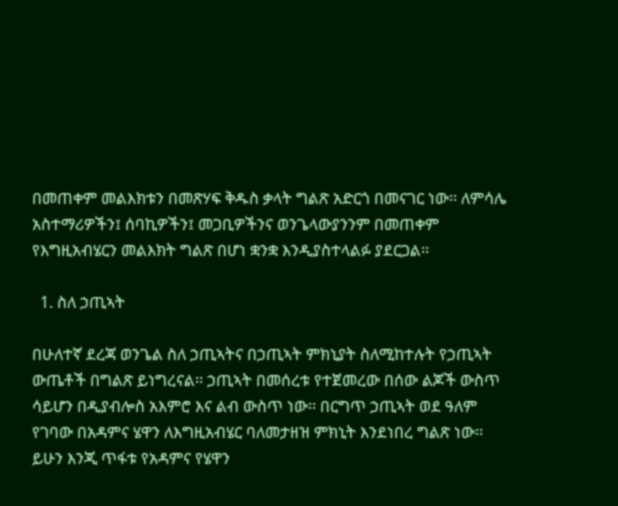በመጠቀም መልእክቱን በመጽሃፍ ቅዱስ ቃላት ግልጽ አድርጎ በመናገር ነው፡፡ ለምሳሌ አስተማሪዎችን፤ ሰባኪዎችን፤ መጋቢዎችንና ወንጌላውያንንም በመጠቀም የእግዚአብሄርን መልእክት ግልጽ በሆነ ቋንቋ እንዲያስተላልፉ ያደርጋል፡፡

  1. ስለ ኃጢኣት

በሁለተኛ ደረጃ ወንጌል ስለ ኃጢኣትና በኃጢኣት ምክኒያት ስለሚከተሉት የኃጢኣት ውጤቶች በግልጽ ይነግረናል፡፡ ኃጢኣት በመሰረቱ የተጀመረው በሰው ልጆች ውስጥ ሳይሆን በዲያብሎስ አእምሮ እና ልብ ውስጥ ነው፡፡ በርግጥ ኃጢኣት ወደ ዓለም የገባው በአዳምና ሄዋን ለእግዚአብሄር ባለመታዘዝ ምክኒት እንደነበረ ግልጽ ነው፡፡ ይሁን እንጂ ጥፋቱ የአዳምና የሄዋን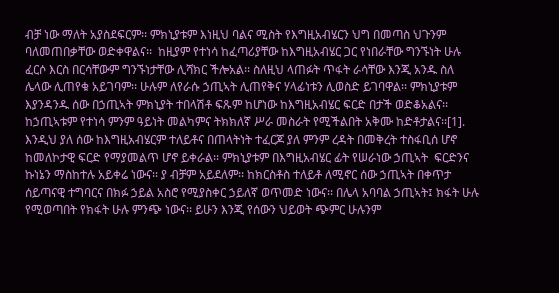ብቻ ነው ማለት አያስደፍርም፡፡ ምክኒያቱም እነዚህ ባልና ሚስት የእግዚአብሄርን ህግ በመጣስ ህጉንም ባለመጠበቃቸው ወድቀዋልና፡፡  ከዚያም የተነሳ ከፈጣሪያቸው ከእግዚአብሄር ጋር የነበራቸው ግንኙነት ሁሉ ፈርሶ እርስ በርሳቸውም ግንኙነታቸው ሊሻክር ችሎአል፡፡ ስለዚህ ላጠፉት ጥፋት ራሳቸው እንጂ አንዱ ስለ ሌላው ሊጠየቁ አይገባም፡፡ ሁሉም ለየራሱ ኃጢኣት ሊጠየቅና ሃላፊነቱን ሊወስድ ይገባዋል፡፡ ምክኒያቱም እያንዳንዱ ሰው በኃጢኣት ምክኒያት ተበላሽቶ ፍጹም ከሆነው ከእግዚአብሄር ፍርድ በታች ወድቆአልና፡፡ ከኃጢኣቱም የተነሳ ምንም ዓይነት መልካምና ትክክለኛ ሥራ መስራት የሚችልበት አቅሙ ከድቶታልና፡፡[1]. እንዲህ ያለ ሰው ከእግዚአብሄርም ተለይቶና በጠላትነት ተፈርጆ ያለ ምንም ረዳት በመቅረት ተስፋቢሰ ሆኖ ከመለኮታዊ ፍርድ የማያመልጥ ሆኖ ይቀራል፡፡ ምክኒያቱም በእግዚአብሄር ፊት የሠራነው ኃጢኣት  ፍርድንና ኩነኔን ማስከተሉ አይቀሬ ነውና፡፡ ያ ብቻም አይደለም፡፡ ከክርስቶስ ተለይቶ ለሚኖር ሰው ኃጢኣት በቀጥታ ሰይጣናዊ ተግባርና በክፉ ኃይል አስሮ የሚያስቀር ኃይለኛ ወጥመድ ነውና፡፡ በሌላ አባባል ኃጢኣት፤ ክፋት ሁሉ የሚወጣበት የክፋት ሁሉ ምንጭ ነውና፡፡ ይሁን እንጂ የሰውን ህይወት ጭምር ሁሉንም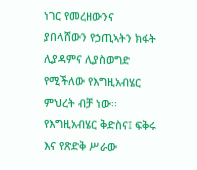ነገር የመረዘውንና ያበላሸውን የኃጢኣትን ክፋት ሊያዳምና ሊያስወግድ የሚችለው የእግዚአብሄር ምህረት ብቻ ነው፡፡ የእግዚአብሄር ቅድስና፤ ፍቅሩ እና የጽድቅ ሥራው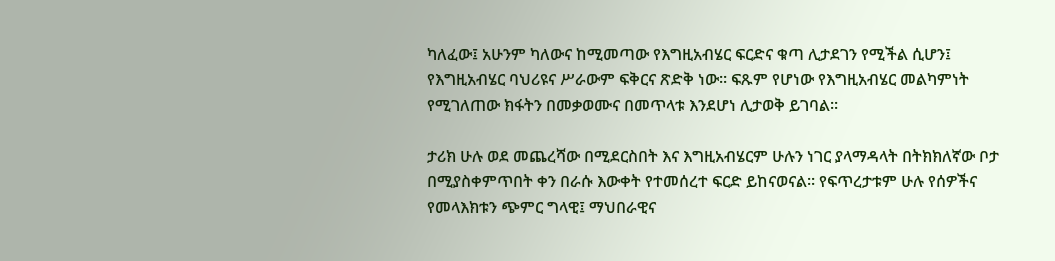ካለፈው፤ አሁንም ካለውና ከሚመጣው የእግዚአብሄር ፍርድና ቁጣ ሊታደገን የሚችል ሲሆን፤ የእግዚአብሄር ባህሪዩና ሥራውም ፍቅርና ጽድቅ ነው፡፡ ፍጹም የሆነው የእግዚአብሄር መልካምነት የሚገለጠው ክፋትን በመቃወሙና በመጥላቱ እንደሆነ ሊታወቅ ይገባል፡፡

ታሪክ ሁሉ ወደ መጨረሻው በሚደርስበት እና እግዚአብሄርም ሁሉን ነገር ያላማዳላት በትክክለኛው ቦታ በሚያስቀምጥበት ቀን በራሱ እውቀት የተመሰረተ ፍርድ ይከናወናል፡፡ የፍጥረታቱም ሁሉ የሰዎችና የመላእክቱን ጭምር ግላዊ፤ ማህበራዊና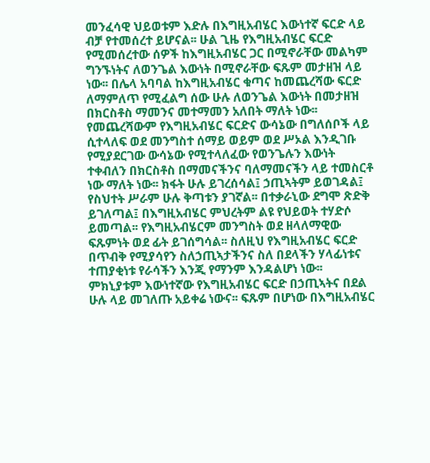መንፈሳዊ ህይወቱም እድሉ በእግዚአብሄር እውነተኛ ፍርድ ላይ ብቻ የተመሰረተ ይሆናል፡፡ ሁል ጊዜ የእግዚአብሄር ፍርድ የሚመሰረተው ሰዎች ከእግዚአብሄር ጋር በሚኖራቸው መልካም ግንኙነትና ለወንጌል እውነት በሚኖራቸው ፍጹም መታዘዝ ላይ ነው፡፡ በሌላ አባባል ከእግዚአብሄር ቁጣና ከመጨረሻው ፍርድ ለማምለጥ የሚፈልግ ሰው ሁሉ ለወንጌል እውነት በመታዘዝ በክርስቶስ ማመንና መተማመን አለበት ማለት ነው፡፡ የመጨረሻውም የእግዚአብሄር ፍርድና ውሳኔው በግለሰቦች ላይ ሲተላለፍ ወደ መንግስተ ሰማይ ወይም ወደ ሥኦል እንዲገቡ የሚያደርገው ውሳኔው የሚተላለፈው የወንጌሉን እውነት ተቀብለን በክርስቶስ በማመናችንና ባለማመናችን ላይ ተመስርቶ ነው ማለት ነው፡፡ ክፋት ሁሉ ይገረሰሳል፤ ኃጢኣትም ይወገዳል፤ የስህተት ሥራም ሁሉ ቅጣቱን ያገኛል፡፡ በተቃራኒው ደግሞ ጽድቅ ይገለጣል፤ በእግዚአብሄር ምህረትም ልዩ የህይወት ተሃድሶ ይመጣል፡፡ የእግዚአብሄርም መንግስት ወደ ዘላለማዊው ፍጹምነት ወደ ፊት ይገሰግሳል፡፡ ስለዚህ የእግዚአብሄር ፍርድ በጥብቅ የሚያሳየን ስለኃጢኣታችንና ስለ በደላችን ሃላፊነቱና ተጠያቂነቱ የራሳችን እንጂ የማንም እንዳልሆነ ነው፡፡ ምክኒያቱም እውነተኛው የእግዚአብሄር ፍርድ በኃጢኣትና በደል ሁሉ ላይ መገለጡ አይቀሬ ነውና፡፡ ፍጹም በሆነው በእግዚአብሄር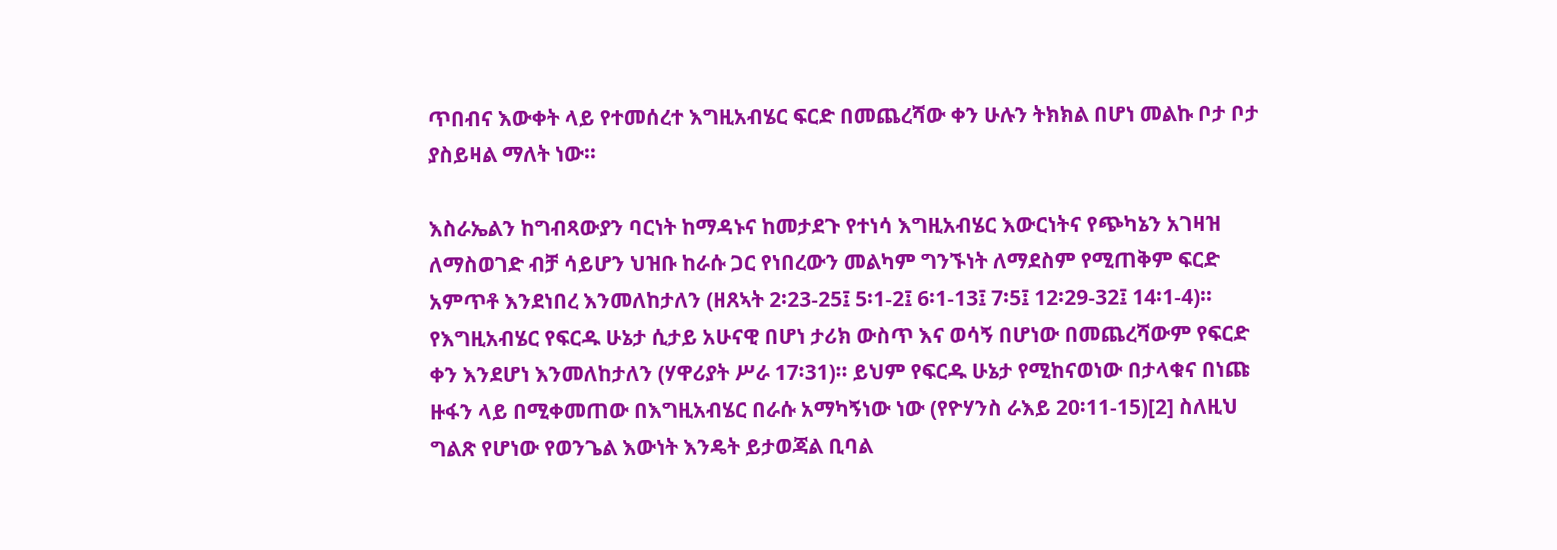ጥበብና እውቀት ላይ የተመሰረተ እግዚአብሄር ፍርድ በመጨረሻው ቀን ሁሉን ትክክል በሆነ መልኩ ቦታ ቦታ ያስይዛል ማለት ነው፡፡

እስራኤልን ከግብጻውያን ባርነት ከማዳኑና ከመታደጉ የተነሳ እግዚአብሄር እውርነትና የጭካኔን አገዛዝ ለማስወገድ ብቻ ሳይሆን ህዝቡ ከራሱ ጋር የነበረውን መልካም ግንኙነት ለማደስም የሚጠቅም ፍርድ አምጥቶ እንደነበረ እንመለከታለን (ዘጸኣት 2፡23-25፤ 5፡1-2፤ 6፡1-13፤ 7፡5፤ 12፡29-32፤ 14፡1-4)፡፡ የእግዚአብሄር የፍርዱ ሁኔታ ሲታይ አሁናዊ በሆነ ታሪክ ውስጥ እና ወሳኝ በሆነው በመጨረሻውም የፍርድ ቀን እንደሆነ እንመለከታለን (ሃዋሪያት ሥራ 17፡31)፡፡ ይህም የፍርዱ ሁኔታ የሚከናወነው በታላቁና በነጩ ዙፋን ላይ በሚቀመጠው በእግዚአብሄር በራሱ አማካኝነው ነው (የዮሃንስ ራእይ 20፡11-15)[2] ስለዚህ ግልጽ የሆነው የወንጌል እውነት እንዴት ይታወጃል ቢባል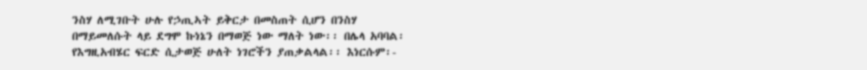ንስሃ ለሚገቡት ሁሉ የኃጢኣት ይቅርታ በመስጠት ሲሆን በንስሃ በማይመለሱት ላይ ደግሞ ኩነኔን በማወጅ ነው ማለት ነው፡፡ በሌላ አባባል፡ የእግዚአብሄር ፍርድ ሲታወጅ ሁለት ነገሮችን ያጠቃልላል፡፡ እነርሱም፡-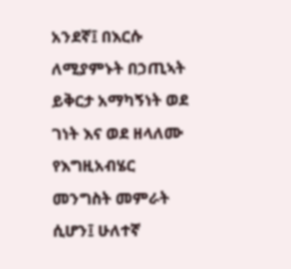አንደኛ፤ በእርሱ ለሚያምኑት በኃጢኣት ይቅርታ አማካኝነት ወደ ገነት እና ወደ ዘላለሙ የእግዚአብሄር መንግስት መምራት ሲሆን፤ ሁለተኛ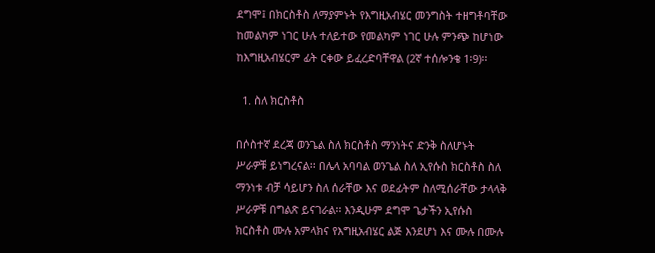ደግሞ፤ በክርስቶስ ለማያምኑት የእግዚአብሄር መንግስት ተዘግቶባቸው ከመልካም ነገር ሁሉ ተለይተው የመልካም ነገር ሁሉ ምንጭ ከሆነው ከእግዚአብሄርም ፊት ርቀው ይፈረድባቸዋል (2ኛ ተሰሎንቄ 1፡9)፡፡

  1. ስለ ክርስቶስ

በሶስተኛ ደረጃ ወንጌል ስለ ክርስቶስ ማንነትና ድንቅ ስለሆኑት ሥራዎቹ ይነግረናል፡፡ በሌላ አባባል ወንጌል ስለ ኢየሱስ ክርስቶስ ስለ ማንነቱ ብቻ ሳይሆን ስለ ሰራቸው እና ወደፊትም ስለሚሰራቸው ታላላቅ ሥራዎቹ በግልጽ ይናገራል፡፡ እንዲሁም ደግሞ ጌታችን ኢየሱስ ክርስቶስ ሙሉ አምላክና የእግዚአብሄር ልጅ እንደሆነ እና ሙሉ በሙሉ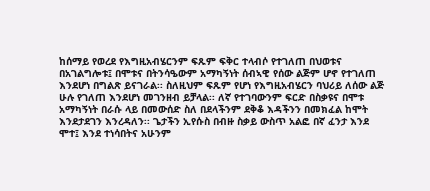ከሰማይ የወረደ የእግዚአብሄርንም ፍጹም ፍቅር ተላብሶ የተገለጠ በህወቱና በአገልግሎቱ፤ በሞቱና በትንሳዔውም አማካኝነት ሰብኣዊ የሰው ልጅም ሆኖ የተገለጠ እንደሆነ በግልጽ ይናገራል፡፡ ስለዚህም ፍጹም የሆነ የእግዚአብሄርን ባህሪይ ለሰው ልጅ ሁሉ የገለጠ እንደሆነ መገንዘብ ይቻላል፡፡ ለኛ የተገባውንም ፍርድ በስቃዩና በሞቱ አማካኝነት በራሱ ላይ በመውሰድ ስለ በደላችንም ደቅቆ እዳችንን በመክፈል ከሞት እንደታደገን እንረዳለን፡፡ ጌታችን ኢየሱስ በብዙ ስቃይ ውስጥ አልፎ በኛ ፈንታ እንደ ሞተ፤ እንደ ተነሳበትና አሁንም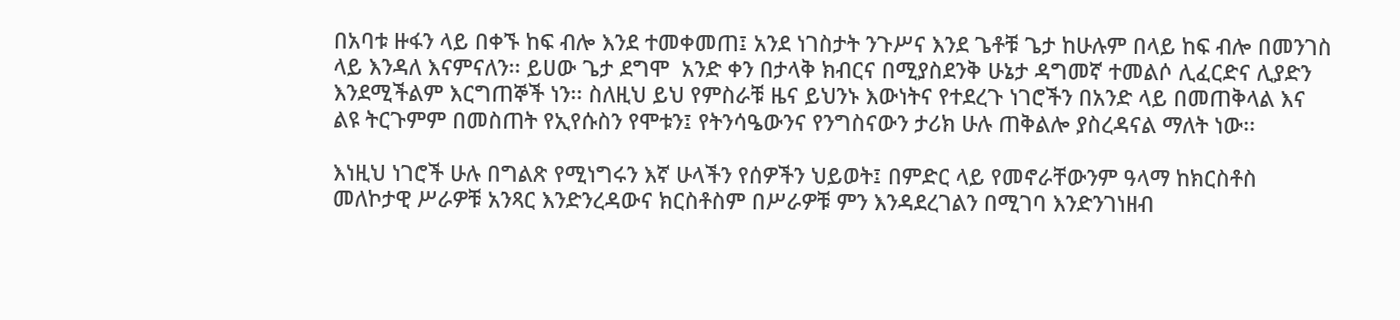በአባቱ ዙፋን ላይ በቀኙ ከፍ ብሎ እንደ ተመቀመጠ፤ አንደ ነገስታት ንጉሥና እንደ ጌቶቹ ጌታ ከሁሉም በላይ ከፍ ብሎ በመንገስ ላይ እንዳለ እናምናለን፡፡ ይሀው ጌታ ደግሞ  አንድ ቀን በታላቅ ክብርና በሚያስደንቅ ሁኔታ ዳግመኛ ተመልሶ ሊፈርድና ሊያድን እንደሚችልም እርግጠኞች ነን፡፡ ስለዚህ ይህ የምስራቹ ዜና ይህንኑ እውነትና የተደረጉ ነገሮችን በአንድ ላይ በመጠቅላል እና ልዩ ትርጉምም በመስጠት የኢየሱስን የሞቱን፤ የትንሳዔውንና የንግስናውን ታሪክ ሁሉ ጠቅልሎ ያስረዳናል ማለት ነው፡፡

እነዚህ ነገሮች ሁሉ በግልጽ የሚነግሩን እኛ ሁላችን የሰዎችን ህይወት፤ በምድር ላይ የመኖራቸውንም ዓላማ ከክርስቶስ መለኮታዊ ሥራዎቹ አንጻር እንድንረዳውና ክርስቶስም በሥራዎቹ ምን እንዳደረገልን በሚገባ እንድንገነዘብ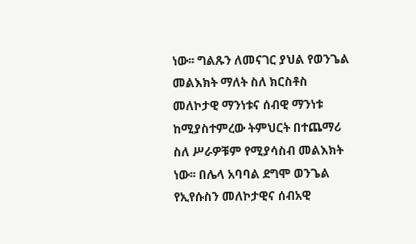ነው፡፡ ግልጹን ለመናገር ያህል የወንጌል መልእክት ማለት ስለ ክርስቶስ መለኮታዊ ማንነቱና ሰብዊ ማንነቱ ከሚያስተምረው ትምህርት በተጨማሪ ስለ ሥራዎቹም የሚያሳስብ መልእክት ነው፡፡ በሌላ አባባል ደግሞ ወንጌል የኢየሱስን መለኮታዊና ሰብአዊ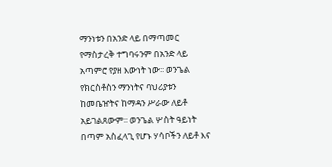ማንነቱን በአንድ ላይ በማጣመር የማስታረቅ ተግባሩንም በአንድ ላይ አጣምሮ የያዘ እውነት ነው፡፡ ወንጌል የክርስቶስን ማንነትና ባህሪያቱን ከመቤዠትና ከማዳን ሥራው ለይቶ አይገልጸውም፡፡ ወንጌል ሦስት ዓይነት በጣም አስፈላጊ የሆኑ ሃሳቦችን ለይቶ እና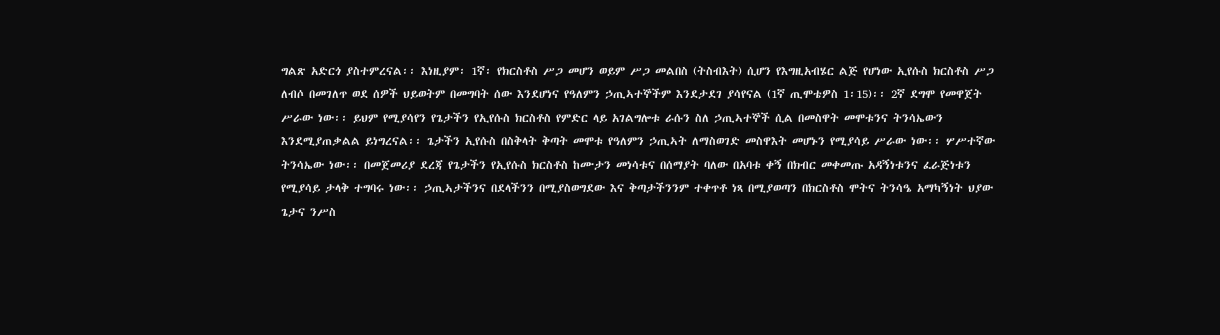ግልጽ አድርጎ ያስተምረናል፡፡ እነዚያም፡ 1ኛ፡ የክርስቶስ ሥጋ መሆን ወይም ሥጋ መልበስ (ትስብእት) ሲሆን የእግዚአብሄር ልጅ የሆነው ኢየሱስ ክርስቶስ ሥጋ ለብሶ በመገለጥ ወደ ሰዎች ህይወትም በመግባት ሰው እንደሆነና የዓለምን ኃጢኣተኞችም እንደታደገ ያሳየናል (1ኛ ጢሞቴዎስ 1፡15)፡፡ 2ኛ ደግሞ የመዋጀት ሥራው ነው፡፡ ይህም የሚያሳየን የጌታችን የኢየሱስ ክርስቶስ የምድር ላይ አገልግሎቱ ራሱን ስለ ኃጢኣተኞች ሲል በመስዋት መሞቱንና ትንሳኤውን እንደሚያጠቃልል ይነግረናል፡፡ ጌታችን ኢየሱስ በስቅላት ቅጣት መሞቱ የዓለምን ኃጢኣት ለማስወገድ መስዋእት መሆኑን የሚያሳይ ሥራው ነው፡፡ ሦሥተኛው ትንሳኤው ነው፡፡ በመጀመሪያ ደረጃ የጌታችን የኢየሱስ ክርስቶስ ከሙታን መነሳቱና በሰማያት ባለው በአባቱ ቀኝ በክብር መቀመጡ አዳኝነቱንና ፈራጅነቱን የሚያሳይ ታላቅ ተግባሩ ነው፡፡ ኃጢኣታችንና በደላችንን በሚያስወግደው እና ቅጣታችንንም ተቀጥቶ ነጻ በሚያወጣን በክርስቶስ ሞትና ትንሳዔ አማካኝነት ህያው ጌታና ንሥስ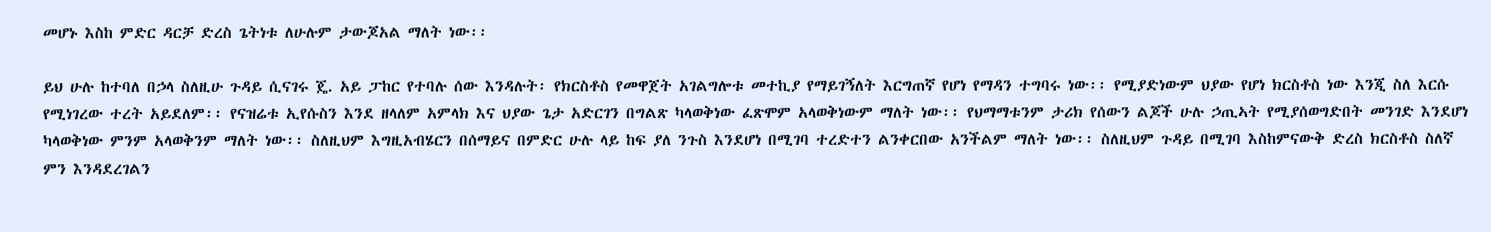መሆኑ እስከ ምድር ዳርቻ ድረስ ጌትነቱ ለሁሉም ታውጆአል ማለት ነው፡፡

ይህ ሁሉ ከተባለ በኃላ ስለዚሁ ጉዳይ ሲናገሩ ጄ. አይ ፓከር የተባሉ ሰው እንዳሉት፡ የክርስቶስ የመዋጀት አገልግሎቱ መተኪያ የማይገኝለት እርግጠኛ የሆነ የማዳን ተግባሩ ነው፡፡ የሚያድነውም ህያው የሆነ ክርስቶስ ነው እንጂ ስለ እርሱ የሚነገረው ተረት አይደለም፡፡ የናዝሬቱ ኢየሱስን እንደ ዘላለም አምላክ እና ህያው ጌታ አድርገን በግልጽ ካላወቅነው ፈጽሞም አላወቅነውም ማለት ነው፡፡ የህማማቱንም ታሪክ የሰውን ልጆች ሁሉ ኃጢኣት የሚያሰወግድበት መንገድ እንደሆነ ካላወቅነው ምንም አላወቅንም ማለት ነው፡፡ ስለዚህም እግዚአብሄርን በሰማይና በምድር ሁሉ ላይ ከፍ ያለ ንጉስ እንደሆነ በሚገባ ተረድተን ልንቀርበው አንችልም ማለት ነው፡፡ ስለዚህም ጉዳይ በሚገባ እስከምናውቅ ድረስ ክርስቶስ ስለኛ ምን እንዳደረገልን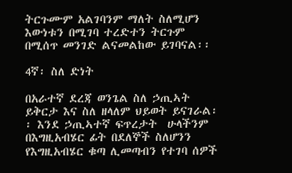ትርጉሙም አልገባንም ማለት ስለሚሆን እውነቱን በሚገባ ተረድተን ትርጉም በሚሰጥ መንገድ ልናመልከው ይገባናል፡፡

4ኛ፡ ስለ ድነት

በአራተኛ ደረጃ ወንጌል ስለ ኃጢኣት ይቅርታ እና ስለ ዘላለም ህይወት ይናገራል፡፡ እንደ ኃጢኣተኛ ፍጥረታት  ሁላችንም በእግዚአብሄር ፊት በደለኞች ስለሆንን የእግዚአብሄር ቁጣ ሊመጣብን የተገባ ሰዎች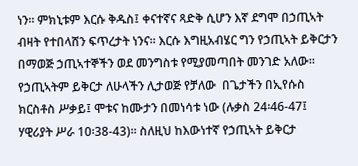ነን፡፡ ምክኒቱም እርሱ ቅዱስ፤ ቀናተኛና ጻድቅ ሲሆን እኛ ደግሞ በኃጢኣት ብዛት የተበላሸን ፍጥረታት ነንና፡፡ እርሱ እግዚአብሄር ግን የኃጢኣት ይቅርታን በማወጅ ኃጢኣተኞችን ወደ መንግስቱ የሚያመጣበት መንገድ አለው፡፡ የኃጢኣትም ይቅርታ ለሁላችን ሊታወጅ የቻለው  በጌታችን በኢየሱስ ክርስቶስ ሥቃይ፤ ሞቱና ከሙታን በመነሳቱ ነው (ሉቃስ 24፡46-47፤ ሃዊሪያት ሥራ 10፡38-43)፡፡ ስለዚህ ከእውነተኛ የኃጢኣት ይቅርታ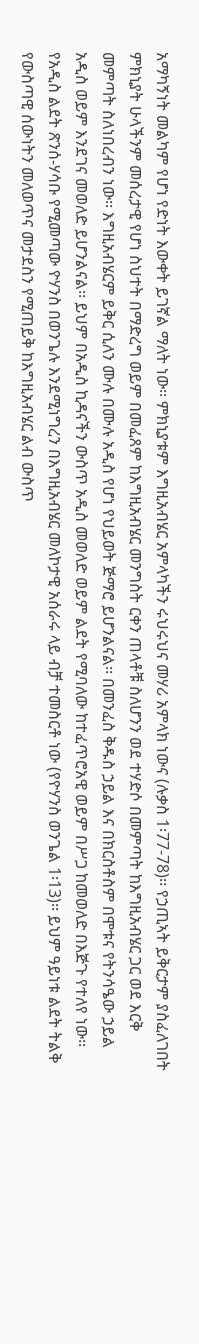አማካኝነት መልካም የሆነ የድነት እውቀት ይገኛል ማለት ነው፡፡ ምክኒያቱም እግዚአብሄር አምላካችን ሩህሩህና መሃሪ አምላክ ነውና (ሉቃስ 1፡77-78)፡፡ የኃጢኣት ይቅርታም ያስፈለገበት ምክኒያት ሁላችንም መሰረታዊ የሆነ ስህተት በማድረግ ወይም በመፈጸም ከእግዚአብሄር መንግስት ርቀን ጠላቶቹ ስለሆንን ወደ ተሃድሶ በመምጣት ከእግዚአብሄር ጋር ወደ እርቅ መምጣት ስለነበረብን ነው፡፡ እግዚአብሄርም ይቅር ሲለን ሙሉ በሙሉ አዲስ የሆነ የህይወት ጅማሮ ይሆንልናል፡፡ በመንፈስ ቅዱስ ኃይል እና በክርስቶስም በሞቱና የትንሳዔው ኃይል አዲስ ወይም እንደገና መወለድ ይሆንልናል፡፡ ይህም በአዲስ ኪዳናችን ውስጥ አዲስ መወለድ ወይም ልደት የሚባለው ከተፈጥሮአዊ ወይም በሥጋ ከመወለድ በእጅጉ የተለየ ነው፡፡ የአዲስ ልደት ጽንሰ-ሃሳቡ የሚመጣው ዮሃንስ በወንጌሉ እንደሚነግረን በእግዚአብሄር መለኮታዊ አሰራሩ ላይ ብቻ ተመስርቶ ነው (የዮሃንስ ወንጌል 1፡13)፡፡ ይህም ዓይነቱ ልደት ትልቅ የውስጣዊ ሰውነትን መለወጥና መታደስን የሚጠይቅ ከእግዚአብሄር ልብ ውስጥ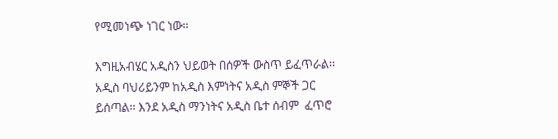የሚመነጭ ነገር ነው፡፡

እግዚአብሄር አዲስን ህይወት በሰዎች ውስጥ ይፈጥራል፡፡ አዲስ ባህሪይንም ከአዲስ እምነትና አዲስ ምኞች ጋር ይሰጣል፡፡ እንደ አዲስ ማንነትና አዲስ ቤተ ሰብም  ፈጥሮ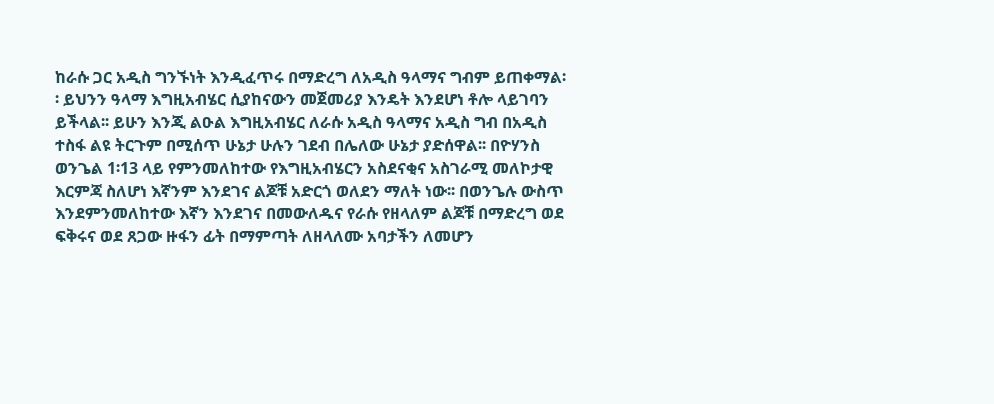ከራሱ ጋር አዲስ ግንኙነት እንዲፈጥሩ በማድረግ ለአዲስ ዓላማና ግብም ይጠቀማል፡፡ ይህንን ዓላማ እግዚአብሄር ሲያከናውን መጀመሪያ እንዴት እንደሆነ ቶሎ ላይገባን ይችላል፡፡ ይሁን እንጂ ልዑል እግዚአብሄር ለራሱ አዲስ ዓላማና አዲስ ግብ በአዲስ ተስፋ ልዩ ትርጉም በሚሰጥ ሁኔታ ሁሉን ገደብ በሌለው ሁኔታ ያድሰዋል፡፡ በዮሃንስ ወንጌል 1፡13 ላይ የምንመለከተው የእግዚአብሄርን አስደናቂና አስገራሚ መለኮታዊ እርምጃ ስለሆነ እኛንም እንደገና ልጆቹ አድርጎ ወለደን ማለት ነው፡፡ በወንጌሉ ውስጥ እንደምንመለከተው እኛን እንደገና በመውለዱና የራሱ የዘላለም ልጆቹ በማድረግ ወደ ፍቅሩና ወደ ጸጋው ዙፋን ፊት በማምጣት ለዘላለሙ አባታችን ለመሆን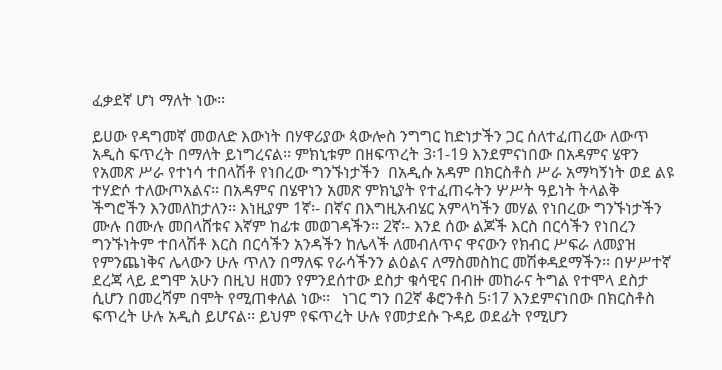ፈቃደኛ ሆነ ማለት ነው፡፡

ይሀው የዳግመኛ መወለድ እውነት በሃዋሪያው ጳውሎስ ንግግር ከድነታችን ጋር ሰለተፈጠረው ለውጥ አዲስ ፍጥረት በማለት ይነግረናል፡፡ ምክኒቱም በዘፍጥረት 3፡1-19 እንደምናነበው በአዳምና ሄዋን የአመጽ ሥራ የተነሳ ተበላሽቶ የነበረው ግንኙነታችን  በአዲሱ አዳም በክርስቶስ ሥራ አማካኝነት ወደ ልዩ ተሃድሶ ተለውጦአልና፡፡ በአዳምና በሄዋነን አመጽ ምክኒያት የተፈጠሩትን ሦሥት ዓይነት ትላልቅ ችግሮችን እንመለከታለን፡፡ እነዚያም 1ኛ፡- በኛና በእግዚአብሄር አምላካችን መሃል የነበረው ግንኙነታችን ሙሉ በሙሉ መበላሸቱና እኛም ከፊቱ መወገዳችን፡፡ 2ኛ፡- እንደ ሰው ልጆች እርስ በርሳችን የነበረን ግንኙነትም ተበላሽቶ እርስ በርሳችን አንዳችን ከሌላች ለመብለጥና ዋናውን የክብር ሥፍራ ለመያዝ የምንጨነቅና ሌላውን ሁሉ ጥለን በማለፍ የራሳችንን ልዕልና ለማስመስከር መሽቀዳደማችን፡፡ በሦሥተኛ ደረጃ ላይ ደግሞ አሁን በዚህ ዘመን የምንደሰተው ደስታ ቁሳዊና በብዙ መከራና ትግል የተሞላ ደስታ ሲሆን በመረሻም በሞት የሚጠቀለል ነው፡፡   ነገር ግን በ2ኛ ቆሮንቶስ 5፡17 እንደምናነበው በክርስቶስ ፍጥረት ሁሉ አዲስ ይሆናል፡፡ ይህም የፍጥረት ሁሉ የመታደሱ ጉዳይ ወደፊት የሚሆን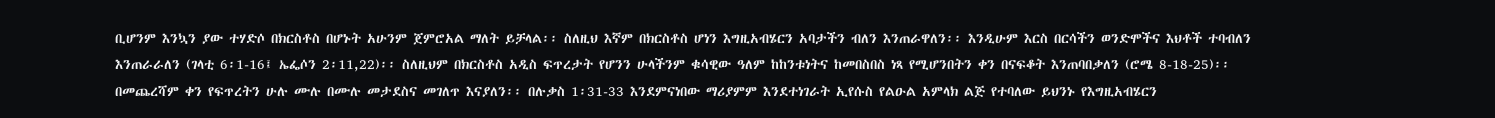ቢሆንም እንኳን ያው ተሃድሶ በክርስቶስ በሆኑት አሁንም ጀምሮአል ማለት ይቻላል፡፡ ስለዚህ እኛም በክርስቶስ ሆነን እግዚአብሄርን አባታችን ብለን እንጠራዋለን፡፡ እንዲሁም እርስ በርሳችን ወንድሞችና እህቶች ተባብለን እንጠራራለን (ገላቲ 6፡1-16፤ ኤፌሶን 2፡11,22)፡፡ ስለዚህም በክርስቶስ አዲስ ፍጥረታት የሆንን ሁላችንም ቁሳዊው ዓለም ከከንቱነትና ከመበስበስ ነጻ የሚሆንበትን ቀን በናፍቆት እንጠባበቃለን (ሮሜ 8-18-25)፡፡ በመጨረሻም ቀን የፍጥረትን ሁሉ ሙሉ በሙሉ መታደስና መገለጥ እናያለን፡፡ በሉቃስ 1፡31-33 እንደምናነበው ማሪያምም እንደተነገራት ኢየሱስ የልዑል አምላክ ልጅ የተባለው ይህንኑ የእግዚአብሄርን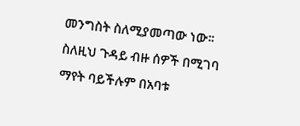መንግስት ስለሚያመጣው ነው፡፡ ስለዚህ ጉዳይ ብዙ ሰዎች በሚገባ ማየት ባይችሉም በአባቱ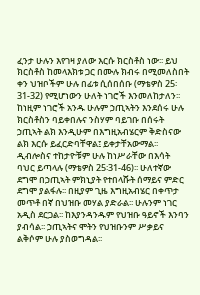ፈንታ ሁሉን እየገዛ ያለው እርሱ ክርስቶስ ነው፡፡ ይህ ክርስቶስ ከመላእክቱ ጋር በሙሉ ክብሩ በሚመለስበት ቀን ህዝቦችም ሁሉ በፊቱ ሲሰበሰቡ (ማቴዎስ 25፡31-32) የሚሆነውን ሁለት ነገሮች እንመለከታለን፡፡ ከነዚም ነገሮች አንዱ ሁሉም ኃጢኣትን እንደሰሩ ሁሉ ክርስቶስን ባይቀበሉና ንስሃም ባይገቡ በሰሩት ኃጢኣት ልክ እንዲሁም በእግዚአብሄርም ቅድስናው ልክ እርሱ ይፈርድባቸዋል፤ ይቀታቸአውማል፡፡ ዲብሎስና ተከታዮቹም ሁሉ ከነሥራቸው በእሳት ባህር ይጣላሉ (ማቴዎስ 25፡31-46)፡፡ ሁለተኛው ደግሞ በኃጢኣት ምክኒያት የተበላሹት ሰማይና ምድር ደግሞ ያልፋሉ፡፡ በዚያም ጊዜ እግዚአብሄር በቀጥታ መጥቶ በኛ በህዝቡ መሃል ያድራል፡፡ ሁሉንም ነገር አዲስ ደርጋል፡፡ ከእያንዳንዱም የህዝቡ ዓይኖች እንባን ያብሳል፡፡ ኃጢኣትና ሞትን የህዝቡንም ሥቃይና ልቅሶም ሁሉ ያስወግዳል፡፡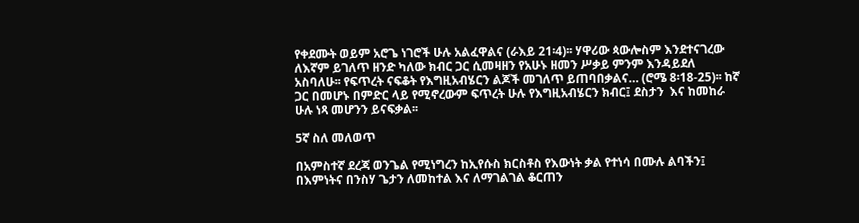የቀደሙት ወይም አሮጌ ነገሮች ሁሉ አልፈዋልና (ራእይ 21፡4)፡፡ ሃዋሪው ጳውሎስም እንደተናገረው ለእኛም ይገለጥ ዘንድ ካለው ክብር ጋር ሲመዛዘን የአሁኑ ዘመን ሥቃይ ምንም እንዳይደለ አስባለሁ፡፡ የፍጥረት ናፍቆት የእግዚአብሄርን ልጆች መገለጥ ይጠባበቃልና… (ሮሜ 8፡18-25)፡፡ ከኛ ጋር በመሆኑ በምድር ላይ የሚኖረውም ፍጥረት ሁሉ የእግዚአብሄርን ክብር፤ ደስታን  እና ከመከራ ሁሉ ነጻ መሆንን ይናፍቃል፡፡

5ኛ ስለ መለወጥ

በአምስተኛ ደረጃ ወንጌል የሚነግረን ከኢየሱስ ክርስቶስ የእውነት ቃል የተነሳ በሙሉ ልባችን፤ በእምነትና በንስሃ ጌታን ለመከተል እና ለማገልገል ቆርጠን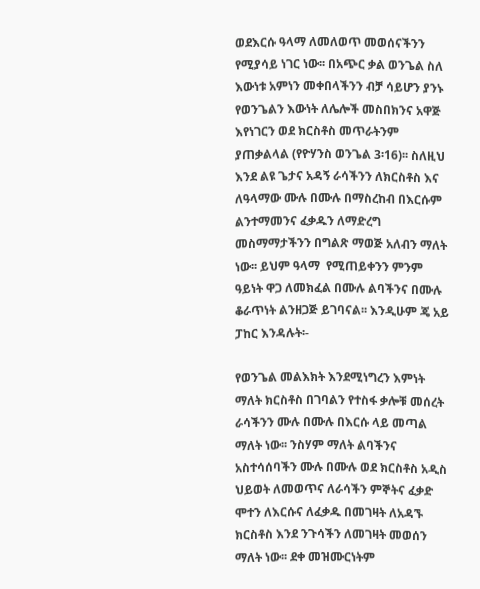ወደእርሱ ዓላማ ለመለወጥ መወሰናችንን የሚያሳይ ነገር ነው፡፡ በአጭር ቃል ወንጌል ስለ እውነቱ አምነን መቀበላችንን ብቻ ሳይሆን ያንኑ የወንጌልን እውነት ለሌሎች መስበክንና አዋጅ እየነገርን ወደ ክርስቶስ መጥራትንም ያጠቃልላል (የዮሃንስ ወንጌል 3፡16)፡፡ ስለዚህ እንደ ልዩ ጌታና አዳኝ ራሳችንን ለክርስቶስ እና ለዓላማው ሙሉ በሙሉ በማስረከብ በእርሱም ልንተማመንና ፈቃዱን ለማድረግ መስማማታችንን በግልጽ ማወጅ አለብን ማለት ነው፡፡ ይህም ዓላማ  የሚጠይቀንን ምንም ዓይነት ዋጋ ለመክፈል በሙሉ ልባችንና በሙሉ ቆራጥነት ልንዘጋጅ ይገባናል፡፡ እንዲሁም ጄ አይ ፓከር እንዳሉት፡-

የወንጌል መልእክት እንደሚነግረን እምነት ማለት ክርስቶስ በገባልን የተስፋ ቃሎቹ መሰረት ራሳችንን ሙሉ በሙሉ በእርሱ ላይ መጣል ማለት ነው፡፡ ንስሃም ማለት ልባችንና አስተሳሰባችን ሙሉ በሙሉ ወደ ክርስቶስ አዲስ ህይወት ለመወጥና ለራሳችን ምኞትና ፈቃድ ሞተን ለእርሱና ለፈቃዱ በመገዛት ለአዳኙ ክርስቶስ እንደ ንጉሳችን ለመገዛት መወሰን ማለት ነው፡፡ ደቀ መዝሙርነትም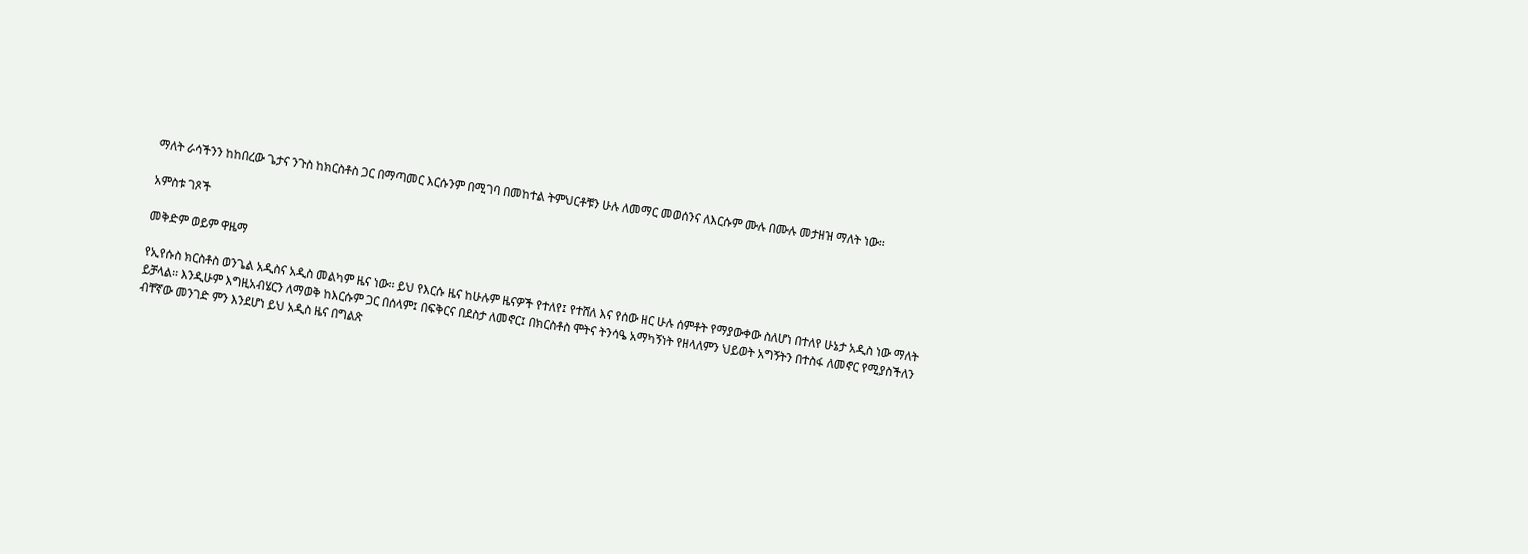ማለት ራሳችንን ከከበረው ጌታና ንጉስ ከክርስቶስ ጋር በማጣመር እርሱንም በሚገባ በመከተል ትምህርቶቹን ሁሉ ለመማር መወሰንና ለእርሱም ሙሉ በሙሉ መታዘዝ ማለት ነው፡፡

አምስቱ ገጾች

መቅድም ወይም ዋዜማ

የኢየሱስ ክርስቶስ ወንጌል አዲስና አዲስ መልካም ዜና ነው፡፡ ይህ የእርሱ ዜና ከሁሉም ዜናዎች የተለየ፤ የተሸለ እና የሰው ዘር ሁሉ ሰምቶት የማያውቀው ስለሆነ በተለየ ሁኔታ አዲስ ነው ማለት ይቻላል፡፡ እንዲሁም እግዚአብሄርን ለማወቅ ከእርሱም ጋር በሰላም፤ በፍቅርና በደስታ ለመኖር፤ በክርስቶስ ሞትና ትንሳዔ አማካኝነት የዘላለምን ህይወት አግኝትን በተስፋ ለመኖር የሚያስችለን ብቸኛው መንገድ ምን እንደሆነ ይህ አዲስ ዜና በግልጽ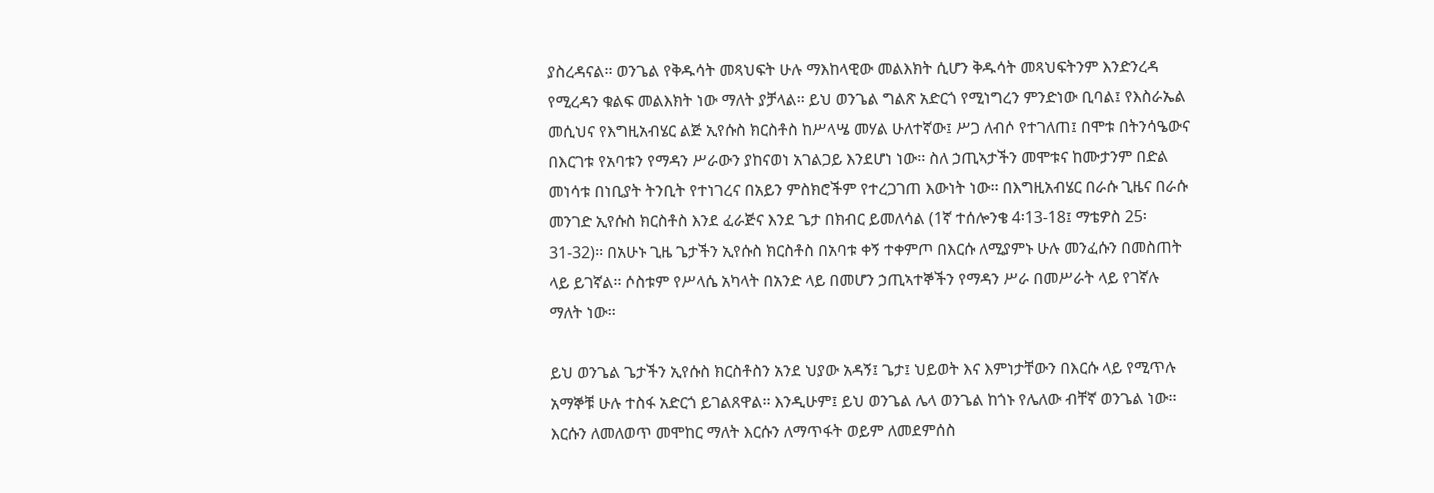ያስረዳናል፡፡ ወንጌል የቅዱሳት መጻህፍት ሁሉ ማእከላዊው መልእክት ሲሆን ቅዱሳት መጻህፍትንም እንድንረዳ የሚረዳን ቁልፍ መልእክት ነው ማለት ያቻላል፡፡ ይህ ወንጌል ግልጽ አድርጎ የሚነግረን ምንድነው ቢባል፤ የእስራኤል መሲህና የእግዚአብሄር ልጅ ኢየሱስ ክርስቶስ ከሥላሤ መሃል ሁለተኛው፤ ሥጋ ለብሶ የተገለጠ፤ በሞቱ በትንሳዔውና በእርገቱ የአባቱን የማዳን ሥራውን ያከናወነ አገልጋይ እንደሆነ ነው፡፡ ስለ ኃጢኣታችን መሞቱና ከሙታንም በድል መነሳቱ በነቢያት ትንቢት የተነገረና በአይን ምስክሮችም የተረጋገጠ እውነት ነው፡፡ በእግዚአብሄር በራሱ ጊዜና በራሱ መንገድ ኢየሱስ ክርስቶስ እንደ ፈራጅና እንደ ጌታ በክብር ይመለሳል (1ኛ ተሰሎንቄ 4፡13-18፤ ማቴዎስ 25፡31-32)፡፡ በአሁኑ ጊዜ ጌታችን ኢየሱስ ክርስቶስ በአባቱ ቀኝ ተቀምጦ በእርሱ ለሚያምኑ ሁሉ መንፈሱን በመስጠት ላይ ይገኛል፡፡ ሶስቱም የሥላሴ አካላት በአንድ ላይ በመሆን ኃጢኣተኞችን የማዳን ሥራ በመሥራት ላይ የገኛሉ ማለት ነው፡፡

ይህ ወንጌል ጌታችን ኢየሱስ ክርስቶስን አንደ ህያው አዳኝ፤ ጌታ፤ ህይወት እና እምነታቸውን በእርሱ ላይ የሚጥሉ አማኞቹ ሁሉ ተስፋ አድርጎ ይገልጸዋል፡፡ እንዲሁም፤ ይህ ወንጌል ሌላ ወንጌል ከጎኑ የሌለው ብቸኛ ወንጌል ነው፡፡ እርሱን ለመለወጥ መሞከር ማለት እርሱን ለማጥፋት ወይም ለመደምሰስ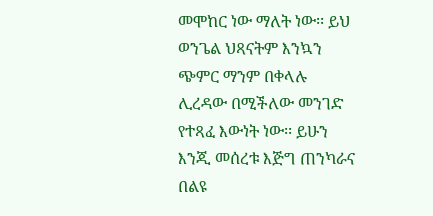መሞከር ነው ማለት ነው፡፡ ይህ ወንጌል ህጻናትም እንኳን ጭምር ማንም በቀላሉ ሊረዳው በሚችለው መንገድ የተጻፈ እውነት ነው፡፡ ይሁን እንጂ መሰረቱ እጅግ ጠንካራና በልዩ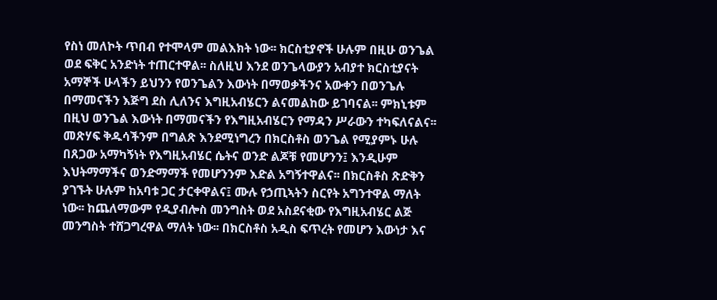የስነ መለኮት ጥበብ የተሞላም መልእክት ነው፡፡ ክርስቲያኖች ሁሉም በዚሁ ወንጌል ወደ ፍቅር አንድነት ተጠርተዋል፡፡ ስለዚህ እንደ ወንጌላውያን አብያተ ክርስቲያናት አማኞች ሁላችን ይህንን የወንጌልን እውነት በማወቃችንና አውቀን በወንጌሉ በማመናችን እጅግ ደስ ሊለንና እግዚአብሄርን ልናመልከው ይገባናል፡፡ ምክኒቱም በዚህ ወንጌል እውነት በማመናችን የእግዚአብሄርን የማዳን ሥራውን ተካፍለናልና፡፡ መጽሃፍ ቅዱሳችንም በግልጽ እንደሚነግረን በክርስቶስ ወንጌል የሚያምኑ ሁሉ በጸጋው አማካኝነት የእግዚአብሄር ሴትና ወንድ ልጆቹ የመሆንን፤ እንዲሁም እህትማማችና ወንድማማች የመሆንንም እድል አግኝተዋልና፡፡ በክርስቶስ ጽድቅን ያገኙት ሁሉም ከአባቱ ጋር ታርቀዋልና፤ ሙሉ የኃጢኣትን ስርየት አግንተዋል ማለት ነው፡፡ ከጨለማውም የዲያብሎስ መንግስት ወደ አስደናቂው የእግዚአብሄር ልጅ መንግስት ተሸጋግረዋል ማለት ነው፡፡ በክርስቶስ አዲስ ፍጥረት የመሆን እውነታ እና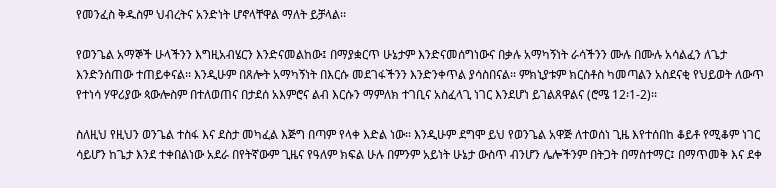የመንፈስ ቅዱስም ህብረትና አንድነት ሆኖላቸዋል ማለት ይቻላል፡፡

የወንጌል አማኞች ሁላችንን እግዚአብሄርን እንድናመልከው፤ በማያቋርጥ ሁኔታም እንድናመሰግነውና በቃሉ አማካኝነት ራሳችንን ሙሉ በሙሉ አሳልፈን ለጌታ እንድንሰጠው ተጠይቀናል፡፡ እንዲሁም በጸሎት አማካኝነት በእርሱ መደገፋችንን እንድንቀጥል ያሳስበናል፡፡ ምክኒያቱም ክርስቶስ ካመጣልን አስደናቂ የህይወት ለውጥ የተነሳ ሃዋሪያው ጳውሎስም በተለወጠና በታደሰ አእምሮና ልብ እርሱን ማምለክ ተገቢና አስፈላጊ ነገር እንደሆነ ይገልጸዋልና (ሮሜ 12፡1-2)፡፡

ስለዚህ የዚህን ወንጌል ተስፋ እና ደስታ መካፈል እጅግ በጣም የላቀ እድል ነው፡፡ እንዲሁም ደግሞ ይህ የወንጌል አዋጅ ለተወሰነ ጊዜ እየተሰበከ ቆይቶ የሚቆም ነገር ሳይሆን ከጌታ እንደ ተቀበልነው አደራ በየትኛውም ጊዜና የዓለም ክፍል ሁሉ በምንም አይነት ሁኔታ ውስጥ ብንሆን ሌሎችንም በትጋት በማስተማር፤ በማጥመቅ እና ደቀ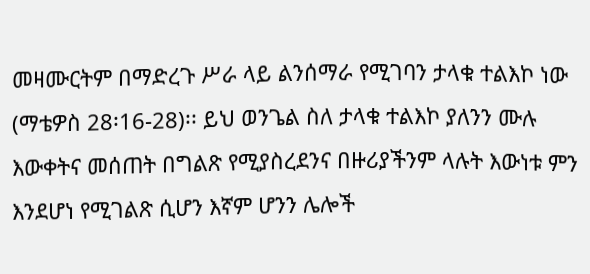መዛሙርትም በማድረጉ ሥራ ላይ ልንሰማራ የሚገባን ታላቁ ተልእኮ ነው (ማቴዎስ 28፡16-28)፡፡ ይህ ወንጌል ስለ ታላቁ ተልእኮ ያለንን ሙሉ እውቀትና መሰጠት በግልጽ የሚያስረደንና በዙሪያችንም ላሉት እውነቱ ምን እንደሆነ የሚገልጽ ሲሆን እኛም ሆንን ሌሎች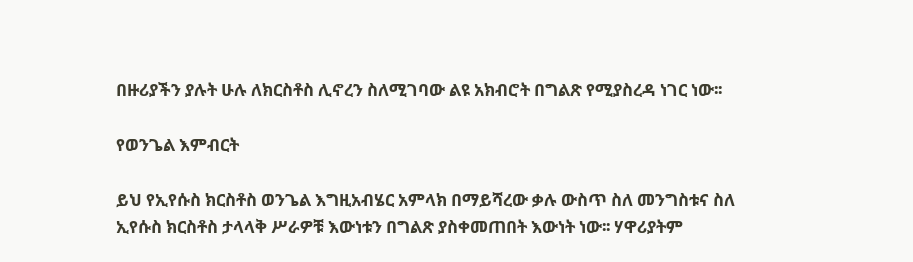በዙሪያችን ያሉት ሁሉ ለክርስቶስ ሊኖረን ስለሚገባው ልዩ አክብሮት በግልጽ የሚያስረዳ ነገር ነው፡፡

የወንጌል እምብርት

ይህ የኢየሱስ ክርስቶስ ወንጌል እግዚአብሄር አምላክ በማይሻረው ቃሉ ውስጥ ስለ መንግስቱና ስለ ኢየሱስ ክርስቶስ ታላላቅ ሥራዎቹ እውነቱን በግልጽ ያስቀመጠበት እውነት ነው፡፡ ሃዋሪያትም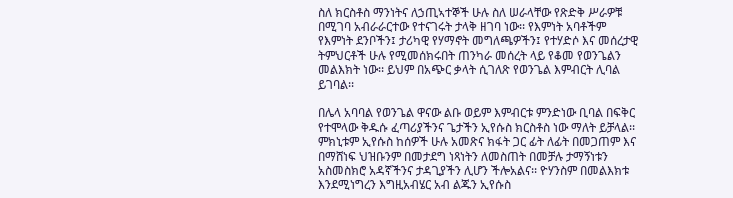ስለ ክርስቶስ ማንነትና ለኃጢኣተኞች ሁሉ ስለ ሠራላቸው የጽድቅ ሥራዎቹ በሚገባ አብራራርተው የተናገሩት ታላቅ ዘገባ ነው፡፡ የእምነት አባቶችም የእምነት ደንቦችን፤ ታሪካዊ የሃማኖት መግለጫዎችን፤ የተሃድሶ እና መሰረታዊ ትምህርቶች ሁሉ የሚመሰክሩበት ጠንካራ መሰረት ላይ የቆመ የወንጌልን መልእክት ነው፡፡ ይህም በአጭር ቃላት ሲገለጽ የወንጌል እምብርት ሊባል ይገባል፡፡

በሌላ አባባል የወንጌል ዋናው ልቡ ወይም እምብርቱ ምንድነው ቢባል በፍቅር የተሞላው ቅዱሱ ፈጣሪያችንና ጌታችን ኢየሱስ ክርስቶስ ነው ማለት ይቻላል፡፡ ምክኒቱም ኢየሱስ ከሰዎች ሁሉ አመጽና ክፋት ጋር ፊት ለፊት በመጋጠም እና በማሸነፍ ህዝቡንም በመታደግ ነጻነትን ለመስጠት በመቻሉ ታማኝነቱን አስመስክሮ አዳኛችንና ታዳጊያችን ሊሆን ችሎአልና፡፡ ዮሃንስም በመልእክቱ እንደሚነግረን እግዚአብሄር አብ ልጁን ኢየሱስ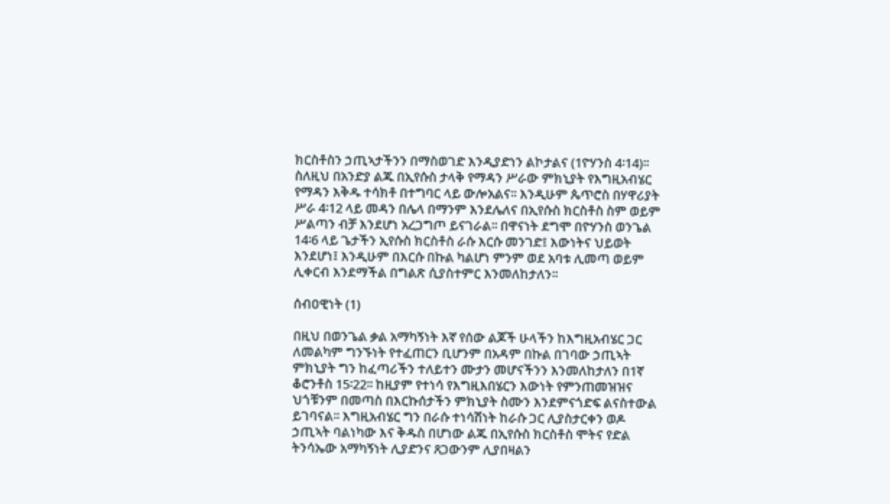ክርስቶስን ኃጢኣታችንን በማስወገድ እንዲያድነን ልኮታልና (1ዮሃንስ 4፡14)፡፡ ስለዚህ በአንድያ ልጁ በኢየሱስ ታላቅ የማዳን ሥራው ምክኒያት የእግዚአብሄር የማዳን እቅዱ ተሳክቶ በተግባር ላይ ውሎአልና፡፡ እንዲሁም ጴጥሮስ በሃዋሪያት ሥራ 4፡12 ላይ መዳን በሌላ በማንም እንደሌለና በኢየሱስ ክርስቶስ ስም ወይም ሥልጣን ብቻ እንደሆነ አረጋግጦ ይናገራል፡፡ በዋናነት ደግሞ በዮሃንስ ወንጌል 14፡6 ላይ ጌታችን ኢየሱስ ክርስቶስ ራሱ እርሱ መንገድ፤ እውነትና ህይወት እንደሆነ፤ እንዲሁም በእርሱ በኩል ካልሆነ ምንም ወደ አባቱ ሊመጣ ወይም ሊቀርብ እንደማችል በግልጽ ሲያስተምር እንመለከታለን፡፡

ሰብዐዊነት (1)

በዚህ በወንጌል ቃል አማካኝነት እኛ የሰው ልጆች ሁላችን ከእግዚአብሄር ጋር ለመልካም ግንኙነት የተፈጠርን ቢሆንም በአዳም በኩል በገባው ኃጢኣት ምክኒያት ግን ከፈጣሪችን ተለይተን ሙታን መሆናችንን እንመለከታለን በ1ኛ ቆሮንቶስ 15፡22፡፡ ከዚያም የተነሳ የእግዚእበሄርን እውነት የምንጠመዝዝና ህጎቹንም በመጣስ በእርኩሰታችን ምክኒያት ስሙን እንደምናጎድፍ ልናስተውል ይገባናል፡፡ እግዚአብሄር ግን በራሱ ተነሳሽነት ከራሱ ጋር ሊያስታርቀን ወዶ ኃጢኣት ባልነካው እና ቅዱስ በሆነው ልጁ በኢየሱስ ክርስቶስ ሞትና የድል ትንሳኤው አማካኝነት ሊያድንና ጸጋውንም ሊያበዛልን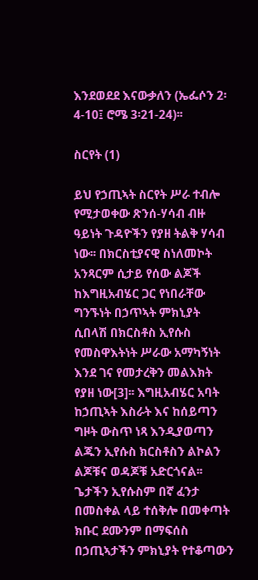እንደወደደ እናውቃለን (ኤፌሶን 2፡4-10፤ ሮሜ 3፡21-24)፡፡

ስርየት (1)

ይህ የኃጢኣት ስርየት ሥራ ተብሎ የሚታወቀው ጽንሰ-ሃሳብ ብዙ ዓይነት ጉዳዮችን የያዘ ትልቅ ሃሳብ ነው፡፡ በክርስቲያናዊ ስነለመኮት አንጻርም ሲታይ የሰው ልጆች ከእግዚአብሄር ጋር የነበራቸው ግንኙነት በኃጥኣት ምክኒያት ሲበላሽ በክርስቶስ ኢየሱስ የመስዋእትነት ሥራው አማካኝነት እንደ ገና የመታረቅን መልእክት የያዘ ነው[3]፡፡ እግዚአብሄር አባት ከኃጢኣት እስራት እና ከሰይጣን ግዞት ውስጥ ነጻ እንዲያወጣን ልጁን ኢየሱስ ክርስቶስን ልኮልን ልጆቹና ወዳጆቹ አድርጎናል፡፡ ጌታችን ኢየሱስም በኛ ፈንታ በመስቀል ላይ ተሰቅሎ በመቀጣት ክቡር ደሙንም በማፍሰስ በኃጢኣታችን ምክኒያት የተቆጣውን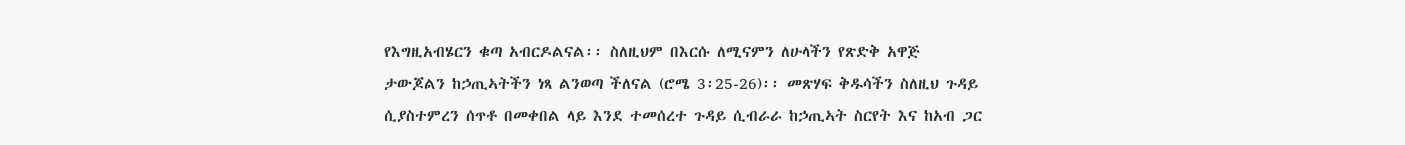የእግዚአብሄርን ቁጣ አብርዶልናል፡፡ ስለዚህም በእርሱ ለሚናምን ለሁላችን የጽድቅ አዋጅ ታውጆልን ከኃጢኣትችን ነጻ ልንወጣ ችለናል (ሮሜ 3፡25-26)፡፡ መጽሃፍ ቅዱሳችን ስለዚህ ጉዳይ ሲያስተምረን ሰጥቶ በመቀበል ላይ እንደ ተመሰረተ ጉዳይ ሲብራራ ከኃጢኣት ስርየት እና ከአብ ጋር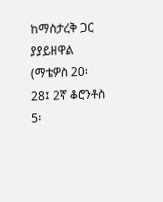ከማስታረቅ ጋር ያያይዘዋል (ማቴዎስ 20፡28፤ 2ኛ ቆሮንቶስ 5፡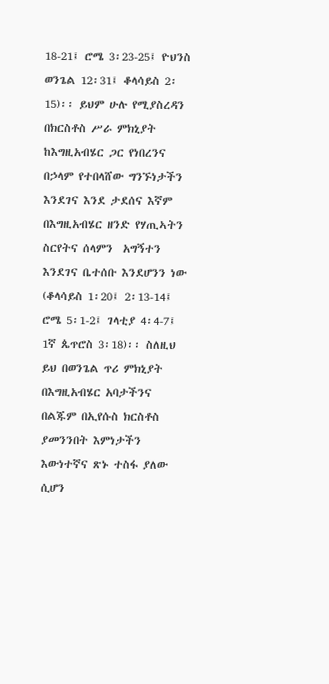18-21፤ ሮሜ 3፡23-25፤ ዮህንስ ወንጌል 12፡31፤ ቆላሳይስ 2፡15)፡፡ ይህም ሁሉ የሚያስረዳን በክርስቶስ ሥራ ምክኒያት ከእግዚአብሄር ጋር የነበረንና በኃላም የተበላሸው ግንኙነታችን እንደገና እንደ ታደሰና እኛም በእግዚአብሄር ዘንድ የሃጢኣትን ስርየትና ሰላምን  አግኝተን እንደገና ቤተሰቡ እንደሆንን ነው (ቆላሳይስ 1፡20፤ 2፡13-14፤ ሮሜ 5፡1-2፤ ገላቲያ 4፡4-7፤ 1ኛ ጴጥሮስ 3፡18)፡፡ ስለዚህ ይህ በወንጌል ጥሪ ምክኒያት በእግዚአብሄር አባታችንና በልጁም በኢየሱስ ክርስቶስ ያመንንበት እምነታችን እውነተኛና ጽኑ ተስፋ ያለው ሲሆን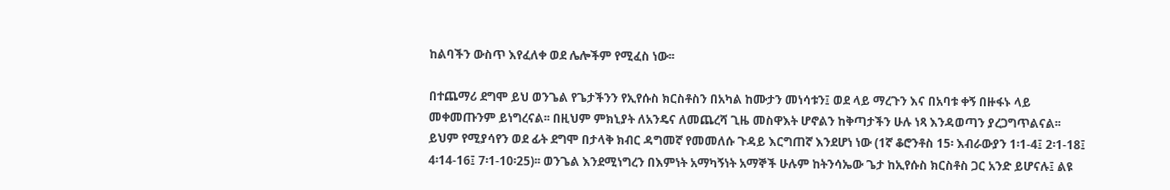ከልባችን ውስጥ እየፈለቀ ወደ ሌሎችም የሚፈስ ነው፡፡

በተጨማሪ ደግሞ ይህ ወንጌል የጌታችንን የኢየሱስ ክርስቶስን በአካል ከሙታን መነሳቱን፤ ወደ ላይ ማረጉን እና በአባቱ ቀኝ በዙፋኑ ላይ መቀመጡንም ይነግረናል፡፡ በዚህም ምክኒያት ለአንዴና ለመጨረሻ ጊዜ መስዋእት ሆኖልን ከቅጣታችን ሁሉ ነጻ እንዳወጣን ያረጋግጥልናል፡፡ ይህም የሚያሳየን ወደ ፊት ደግሞ በታላቅ ክብር ዳግመኛ የመመለሱ ጉዳይ እርግጠኛ እንደሆነ ነው (1ኛ ቆሮንቶስ 15፡ እብራውያን 1፡1-4፤ 2፡1-18፤ 4፡14-16፤ 7፡1-10፡25)፡፡ ወንጌል እንደሚነግረን በእምነት አማካኝነት አማኞች ሁሉም ከትንሳኤው ጌታ ከኢየሱስ ክርስቶስ ጋር አንድ ይሆናሉ፤ ልዩ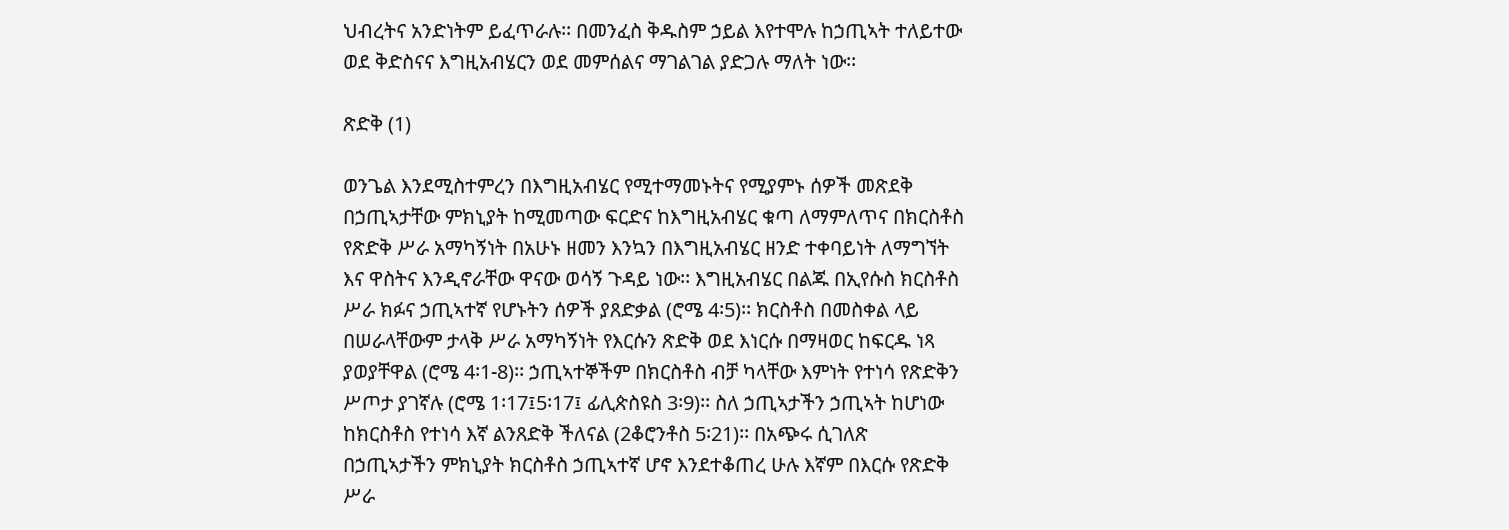ህብረትና አንድነትም ይፈጥራሉ፡፡ በመንፈስ ቅዱስም ኃይል እየተሞሉ ከኃጢኣት ተለይተው ወደ ቅድስናና እግዚአብሄርን ወደ መምሰልና ማገልገል ያድጋሉ ማለት ነው፡፡

ጽድቅ (1)

ወንጌል እንደሚስተምረን በእግዚአብሄር የሚተማመኑትና የሚያምኑ ሰዎች መጽደቅ በኃጢኣታቸው ምክኒያት ከሚመጣው ፍርድና ከእግዚአብሄር ቁጣ ለማምለጥና በክርስቶስ የጽድቅ ሥራ አማካኝነት በአሁኑ ዘመን እንኳን በእግዚአብሄር ዘንድ ተቀባይነት ለማግኘት እና ዋስትና እንዲኖራቸው ዋናው ወሳኝ ጉዳይ ነው፡፡ እግዚአብሄር በልጁ በኢየሱስ ክርስቶስ ሥራ ክፉና ኃጢኣተኛ የሆኑትን ሰዎች ያጸድቃል (ሮሜ 4፡5)፡፡ ክርስቶስ በመስቀል ላይ በሠራላቸውም ታላቅ ሥራ አማካኝነት የእርሱን ጽድቅ ወደ እነርሱ በማዛወር ከፍርዱ ነጻ ያወያቸዋል (ሮሜ 4፡1-8)፡፡ ኃጢኣተኞችም በክርስቶስ ብቻ ካላቸው እምነት የተነሳ የጽድቅን ሥጦታ ያገኛሉ (ሮሜ 1፡17፤5፡17፤ ፊሊጵስዩስ 3፡9)፡፡ ስለ ኃጢኣታችን ኃጢኣት ከሆነው ከክርስቶስ የተነሳ እኛ ልንጸድቅ ችለናል (2ቆሮንቶስ 5፡21)፡፡ በአጭሩ ሲገለጽ በኃጢኣታችን ምክኒያት ክርስቶስ ኃጢኣተኛ ሆኖ እንደተቆጠረ ሁሉ እኛም በእርሱ የጽድቅ ሥራ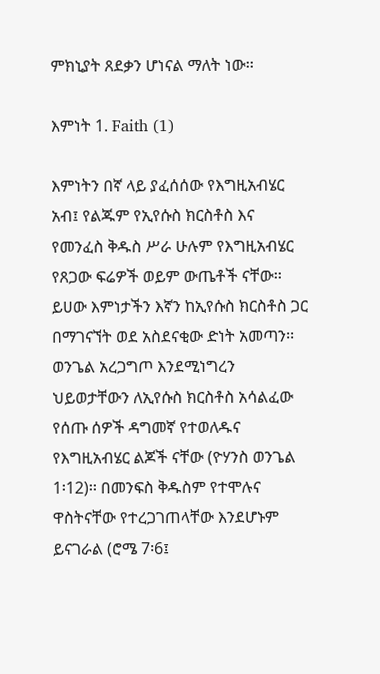ምክኒያት ጸደቃን ሆነናል ማለት ነው፡፡

እምነት 1. Faith (1)

እምነትን በኛ ላይ ያፈሰሰው የእግዚአብሄር አብ፤ የልጁም የኢየሱስ ክርስቶስ እና የመንፈስ ቅዱስ ሥራ ሁሉም የእግዚአብሄር የጸጋው ፍሬዎች ወይም ውጤቶች ናቸው፡፡ ይሀው እምነታችን እኛን ከኢየሱስ ክርስቶስ ጋር በማገናኘት ወደ አስደናቂው ድነት አመጣን፡፡ ወንጌል አረጋግጦ እንደሚነግረን ህይወታቸውን ለኢየሱስ ክርስቶስ አሳልፈው የሰጡ ሰዎች ዳግመኛ የተወለዱና የእግዚአብሄር ልጆች ናቸው (ዮሃንስ ወንጌል 1፡12)፡፡ በመንፍስ ቅዱስም የተሞሉና ዋስትናቸው የተረጋገጠላቸው እንደሆኑም ይናገራል (ሮሜ 7፡6፤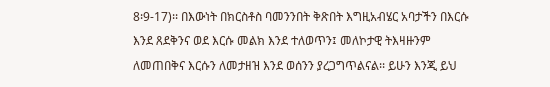8፡9-17)፡፡ በእውነት በክርስቶስ ባመንንበት ቅጽበት እግዚአብሄር አባታችን በእርሱ እንደ ጸደቅንና ወደ እርሱ መልክ እንደ ተለወጥን፤ መለኮታዊ ትእዛዙንም ለመጠበቅና እርሱን ለመታዘዝ እንደ ወሰንን ያረጋግጥልናል፡፡ ይሁን እንጂ ይህ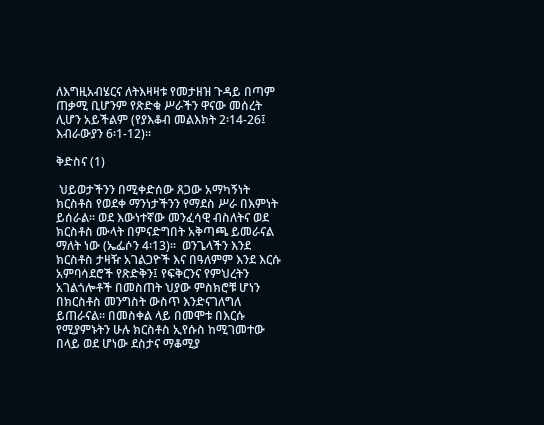ለእግዚአብሄርና ለትእዛዛቱ የመታዘዝ ጉዳይ በጣም ጠቃሚ ቢሆንም የጽድቁ ሥራችን ዋናው መሰረት ሊሆን አይችልም (የያእቆብ መልእክት 2፡14-26፤ እብራውያን 6፡1-12)፡፡

ቅድስና (1)

 ህይወታችንን በሚቀድሰው ጸጋው አማካኝነት ክርስቶስ የወደቀ ማንነታችንን የማደስ ሥራ በእምነት ይሰራል፡፡ ወደ እውነተኛው መንፈሳዊ ብስለትና ወደ ክርስቶስ ሙላት በምናድግበት አቅጣጫ ይመራናል ማለት ነው (ኤፌሶን 4፡13)፡፡  ወንጌላችን እንደ ክርስቶስ ታዛዥ አገልጋዮች እና በዓለምም እንደ እርሱ አምባሳደሮች የጽድቅን፤ የፍቅርንና የምህረትን አገልጎሎቶች በመስጠት ህያው ምስክሮቹ ሆነን በክርስቶስ መንግስት ውስጥ እንድናገለግለ ይጠራናል፡፡ በመስቀል ላይ በመሞቱ በእርሱ የሚያምኑትን ሁሉ ክርስቶስ ኢየሱስ ከሚገመተው በላይ ወደ ሆነው ደስታና ማቆሚያ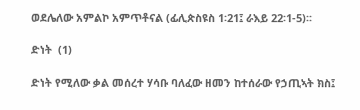ወደሌለው አምልኮ አምጥቶናል (ፊሊጵስዩስ 1፡21፤ ራእይ 22፡1-5)፡፡

ድነት  (1)

ድነት የሚለው ቃል መሰረተ ሃሳቡ ባለፈው ዘመን ከተሰራው የኃጢኣት ክስ፤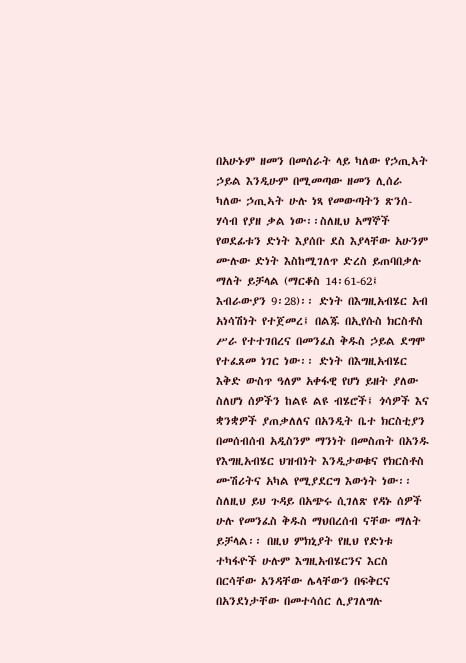በአሁኑም ዘመን በመሰራት ላይ ካለው የኃጢኣት ኃይል እንዲሁም በሚመጣው ዘመን ሊሰራ ካለው ኃጢኣት ሁሉ ነጻ የመውጣትን ጽንሰ-ሃሳብ የያዘ ቃል ነው፡፡ስለዚህ አማኞች የወደፊቱን ድነት እያሰቡ ደስ እያላቸው አሁንም ሙሉው ድነት እስከሚገለጥ ድረስ ይጠባበቃሉ ማለት ይቻላል (ማርቆስ 14፡61-62፤ እብራውያን 9፡28)፡፡ ድነት በእግዚአብሄር አብ አነሳሽነት የተጀመረ፤ በልጁ በኢየሱስ ክርስቶስ ሥራ የተተገበረና በመንፈስ ቅዱስ ኃይል ደግሞ የተፈጸመ ነገር ነው፡፡ ድነት በእግዚአብሄር እቅድ ውስጥ ዓለም አቀፋዊ የሆነ ይዘት ያለው ስለሆነ ሰዎችን ከልዩ ልዩ ብሄሮች፤ ጎሳዎች እና ቋንቋዎች ያጠቃለለና በአንዲት ቤተ ክርስቲያን በመሰብሰብ አዲስንም ማንነት በመስጠት በአንዱ የእግዚአብሄር ህዝብነት እንዲታወቁና የክርስቶስ ሙሽሪትና አካል የሚያደርግ እውነት ነው፡፡ ስለዚህ ይህ ጉዳይ በአጭሩ ሲገለጽ የዳኑ ሰዎች ሁሉ የመንፈስ ቅዱስ ማህበረሰብ ናቸው ማለት ይቻላል፡፡ በዚህ ምክኒያት የዚህ የድነቱ ተካፋዮች ሁሉም እግዚአብሄርንና እርስ በርሳቸው አንዳቸው ሌላቸውን በፍቅርና በአንደነታቸው በመተሳሰር ሊያገለግሉ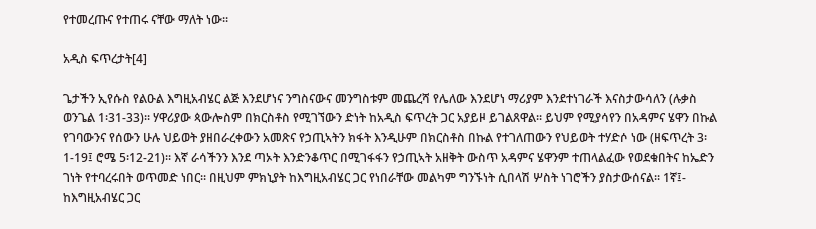የተመረጡና የተጠሩ ናቸው ማለት ነው፡፡

አዲስ ፍጥረታት[4]

ጌታችን ኢየሱስ የልዑል እግዚአብሄር ልጅ እንደሆነና ንግስናውና መንግስቱም መጨረሻ የሌለው እንደሆነ ማሪያም እንደተነገራች እናስታውሳለን (ሉቃስ ወንጌል 1፡31-33)፡፡ ሃዋሪያው ጳውሎስም በክርስቶስ የሚገኘውን ድነት ከአዲስ ፍጥረት ጋር አያይዞ ይገልጸዋል፡፡ ይህም የሚያሳየን በአዳምና ሄዋን በኩል የገባውንና የሰውን ሁሉ ህይወት ያዘበራረቀውን አመጽና የኃጢኣትን ክፋት እንዲሁም በክርስቶስ በኩል የተገለጠውን የህይወት ተሃድሶ ነው (ዘፍጥረት 3፡1-19፤ ሮሜ 5፡12-21)፡፡ እኛ ራሳችንን እንደ ጣኦት እንድንቆጥር በሚገፋፋን የኃጢኣት አዘቅት ውስጥ አዳምና ሄዋንም ተጠላልፈው የወደቁበትና ከኤድን ገነት የተባረሩበት ወጥመድ ነበር፡፡ በዚህም ምክኒያት ከእግዚአብሄር ጋር የነበራቸው መልካም ግንኙነት ሲበላሽ ሦስት ነገሮችን ያስታውሰናል፡፡ 1ኛ፤- ከእግዚአብሄር ጋር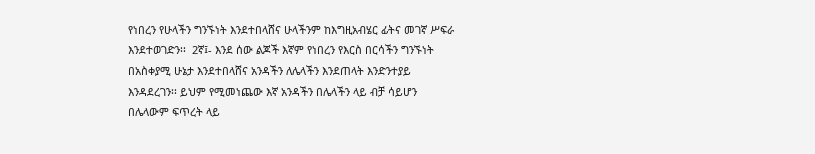የነበረን የሁላችን ግንኙነት እንደተበላሸና ሁላችንም ከእግዚአብሄር ፊትና መገኛ ሥፍራ እንደተወገድን፡፡  2ኛ፤- እንደ ሰው ልጆች እኛም የነበረን የእርስ በርሳችን ግንኙነት በአስቀያሚ ሁኔታ እንደተበላሸና አንዳችን ለሌላችን እንደጠላት እንድንተያይ እንዳደረገን፡፡ ይህም የሚመነጨው እኛ አንዳችን በሌላችን ላይ ብቻ ሳይሆን በሌላውም ፍጥረት ላይ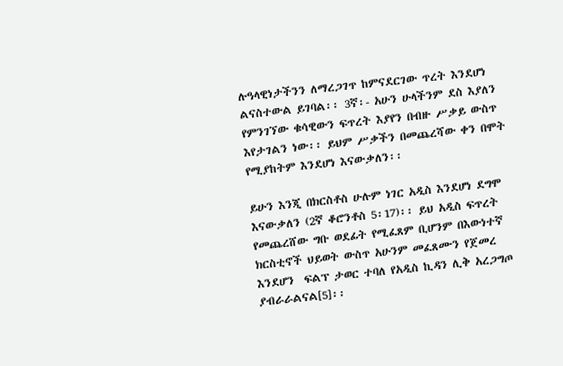ሉዓላዊነታችንን ለማረጋገጥ ከምናደርገው ጥረት እንደሆነ ልናስተውል ይገባል፡፡ 3ኛ፡- አሁን ሁላችንም ደስ እያለን የምንገኘው ቁሳዊውን ፍጥረት እያየን በብዙ ሥቃይ ውስጥ እየታገልን ነው፡፡ ይህም ሥቃችን በመጨረሻው ቀን በሞት የሚያከትም እንደሆነ እናውቃለን፡፡

ይሁን እንጂ በክርስቶስ ሁሉም ነገር አዲስ እንደሆነ ደግሞ እናውቃለን (2ኛ ቆሮንቶስ 5፡17)፡፡ ይህ አዲስ ፍጥረት የመጨረሸው ግቡ ወደፊት የሚፈጸም ቢሆንም በእውነተኛ ክርስቲኖች ህይወት ውስጥ አሁንም መፈጸሙን የጀመረ እንደሆን  ፍልፕ ታወር ተባለ የአዲስ ኪዳን ሊቅ አረጋግጦ ያብራራልናል[5]፡፡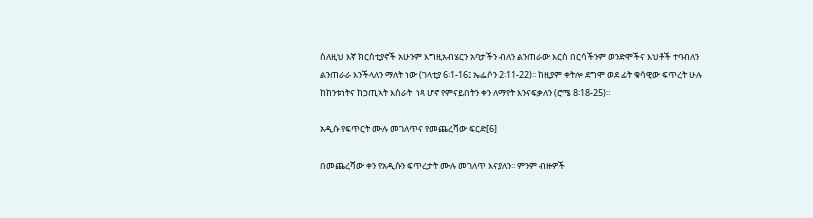ስለዚህ እኛ ክርስቲያኖች አሁንም እግዚአብሄርን አባታችን ብለን ልንጠራው እርስ በርሳችንም ወንድሞችና እህቶች ተባብለን ልንጠራራ እንችላለን ማለት ነው (ገላቲያ 6፡1-16፤ ኤፌሶን 2፡11-22)፡፡ ከዚያም ቀትሎ ደግሞ ወደ ፊት ቁሳዊው ፍጥረት ሁሉ ከከንቱነትና ከኃጢኣት እስራት  ነጻ ሆኖ የምናይበትን ቀን ለማየት እንናፍቃለን (ሮሜ 8፡18-25)፡፡

አዲሱ የፍጥርት ሙሉ መገለጥና የመጨረሻው ፍርድ[6]

በመጨረሻው ቀን የአዲሱን ፍጥረታት ሙሉ መገለጥ እናያለን፡፡ ምንም ብዙዎች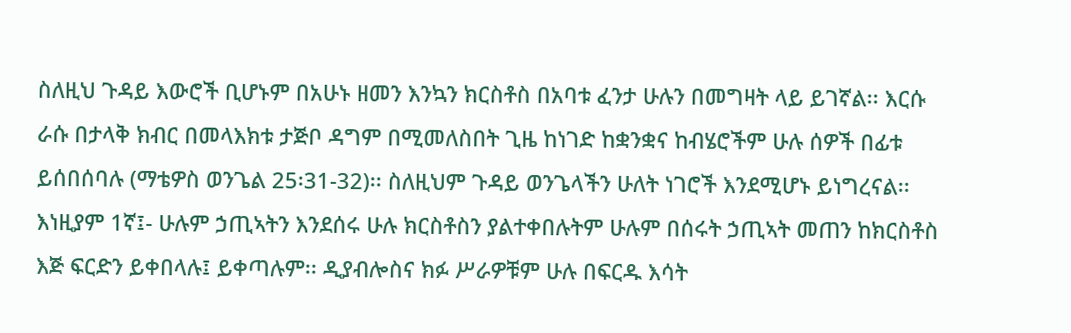ስለዚህ ጉዳይ እውሮች ቢሆኑም በአሁኑ ዘመን እንኳን ክርስቶስ በአባቱ ፈንታ ሁሉን በመግዛት ላይ ይገኛል፡፡ እርሱ ራሱ በታላቅ ክብር በመላእክቱ ታጅቦ ዳግም በሚመለስበት ጊዜ ከነገድ ከቋንቋና ከብሄሮችም ሁሉ ሰዎች በፊቱ ይሰበሰባሉ (ማቴዎስ ወንጌል 25፡31-32)፡፡ ስለዚህም ጉዳይ ወንጌላችን ሁለት ነገሮች እንደሚሆኑ ይነግረናል፡፡ እነዚያም 1ኛ፤- ሁሉም ኃጢኣትን እንደሰሩ ሁሉ ክርስቶስን ያልተቀበሉትም ሁሉም በሰሩት ኃጢኣት መጠን ከክርስቶስ እጅ ፍርድን ይቀበላሉ፤ ይቀጣሉም፡፡ ዲያብሎስና ክፉ ሥራዎቹም ሁሉ በፍርዱ እሳት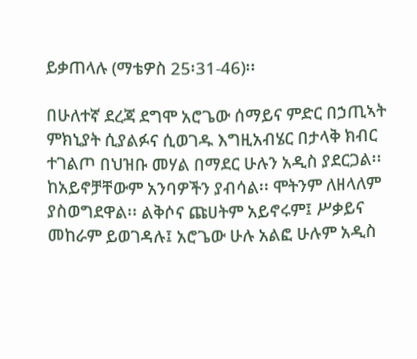ይቃጠላሉ (ማቴዎስ 25፡31-46)፡፡

በሁለተኛ ደረጃ ደግሞ አሮጌው ሰማይና ምድር በኃጢኣት ምክኒያት ሲያልፉና ሲወገዱ እግዚአብሄር በታላቅ ክብር ተገልጦ በህዝቡ መሃል በማደር ሁሉን አዲስ ያደርጋል፡፡ ከአይኖቻቸውም አንባዎችን ያብሳል፡፡ ሞትንም ለዘላለም ያስወግደዋል፡፡ ልቅሶና ጩሀትም አይኖሩም፤ ሥቃይና መከራም ይወገዳሉ፤ አሮጌው ሁሉ አልፎ ሁሉም አዲስ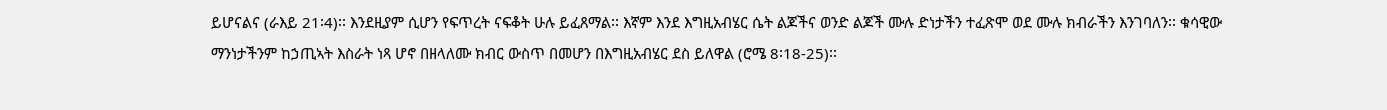ይሆናልና (ራእይ 21፡4)፡፡ እንደዚያም ሲሆን የፍጥረት ናፍቆት ሁሉ ይፈጸማል፡፡ እኛም እንደ እግዚአብሄር ሴት ልጆችና ወንድ ልጆች ሙሉ ድነታችን ተፈጽሞ ወደ ሙሉ ክብራችን እንገባለን፡፡ ቁሳዊው ማንነታችንም ከኃጢኣት እስራት ነጻ ሆኖ በዘላለሙ ክብር ውስጥ በመሆን በእግዚአብሄር ደስ ይለዋል (ሮሜ 8፡18-25)፡፡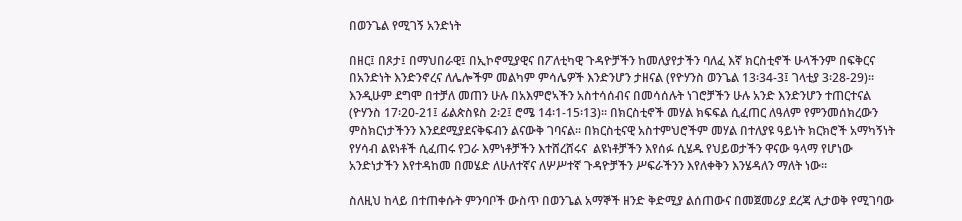በወንጌል የሚገኝ አንድነት

በዘር፤ በጾታ፤ በማህበራዊ፤ በኢኮኖሚያዊና በፖለቲካዊ ጉዳዮቻችን ከመለያየታችን ባለፈ እኛ ክርስቲኖች ሁላችንም በፍቅርና በአንድነት እንድንኖረና ለሌሎችም መልካም ምሳሌዎች እንድንሆን ታዘናል (የዮሃንስ ወንጌል 13፡34-3፤ ገላቲያ 3፡28-29)፡፡ እንዲሁም ደግሞ በተቻለ መጠን ሁሉ በአእምሮኣችን አስተሳሰብና በመሳሰሉት ነገሮቻችን ሁሉ አንድ እንድንሆን ተጠርተናል (ዮሃንስ 17፡20-21፤ ፊልጵስዩስ 2፡2፤ ሮሜ 14፡1-15፡13)፡፡ በክርስቲኖች መሃል ክፍፍል ሲፈጠር ለዓለም የምንመሰክረውን ምስክርነታችንን እንደደሚያደናቅፍብን ልናውቅ ገባናል፡፡ በክርስቲናዊ አስተምህሮችም መሃል በተለያዩ ዓይነት ክርክሮች አማካኝነት የሃሳብ ልዩነቶች ሲፈጠሩ የጋራ እምነቶቻችን እተሸረሸሩና  ልዩነቶቻችን እየሰፉ ሲሄዱ የህይወታችን ዋናው ዓላማ የሆነው አንድነታችን እየተዳከመ በመሄድ ለሁለተኛና ለሦሥተኛ ጉዳዮቻችን ሥፍራችንን እየለቀቅን እንሄዳለን ማለት ነው፡፡

ስለዚህ ከላይ በተጠቀሱት ምንባቦች ውስጥ በወንጌል አማኞች ዘንድ ቅድሚያ ልሰጠውና በመጀመሪያ ደረጃ ሊታወቅ የሚገባው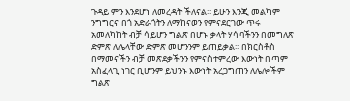ጉዳይ ምን እንደሆነ ለመረዳት ችለናል፡፡ ይሁን እንጂ መልካም ንግግርና በጎ አድራጎትን ለማከናወን የምናደርገው ጥሩ አመለካከት ብቻ ሳይሆን ግልጽ በሆኑ ቃላት ሃሳባችንን በመግለጽ ድምጽ ለሌላቸው ድምጽ መሆንንም ይጠይቃል፡፡ በክርስቶስ በማመናችን ብቻ መጽደቃችንን የምናስተምረው እውነት በጣም አስፈላጊ ነገር ቢሆንም ይህንኑ እውነት አረጋግጠን ለሌሎችም ግልጽ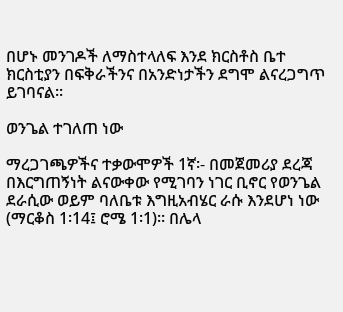በሆኑ መንገዶች ለማስተላለፍ እንደ ክርስቶስ ቤተ ክርስቲያን በፍቅራችንና በአንድነታችን ደግሞ ልናረጋግጥ ይገባናል፡፡

ወንጌል ተገለጠ ነው

ማረጋገጫዎችና ተቃውሞዎች 1ኛ፡- በመጀመሪያ ደረጃ በእርግጠኝነት ልናውቀው የሚገባን ነገር ቢኖር የወንጌል ደራሲው ወይም ባለቤቱ እግዚአብሄር ራሱ እንደሆነ ነው (ማርቆስ 1፡14፤ ሮሜ 1፡1)፡፡ በሌላ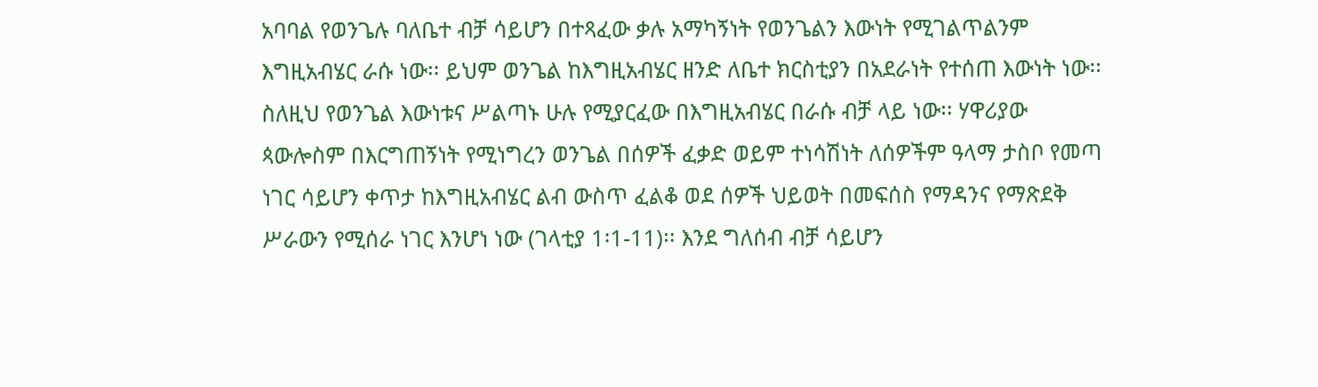አባባል የወንጌሉ ባለቤተ ብቻ ሳይሆን በተጻፈው ቃሉ አማካኝነት የወንጌልን እውነት የሚገልጥልንም እግዚአብሄር ራሱ ነው፡፡ ይህም ወንጌል ከእግዚአብሄር ዘንድ ለቤተ ክርስቲያን በአደራነት የተሰጠ እውነት ነው፡፡ ስለዚህ የወንጌል እውነቱና ሥልጣኑ ሁሉ የሚያርፈው በእግዚአብሄር በራሱ ብቻ ላይ ነው፡፡ ሃዋሪያው ጳውሎስም በእርግጠኝነት የሚነግረን ወንጌል በሰዎች ፈቃድ ወይም ተነሳሽነት ለሰዎችም ዓላማ ታስቦ የመጣ ነገር ሳይሆን ቀጥታ ከእግዚአብሄር ልብ ውስጥ ፈልቆ ወደ ሰዎች ህይወት በመፍሰስ የማዳንና የማጽደቅ ሥራውን የሚሰራ ነገር እንሆነ ነው (ገላቲያ 1፡1-11)፡፡ እንደ ግለሰብ ብቻ ሳይሆን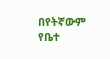በየትኛውም የቤተ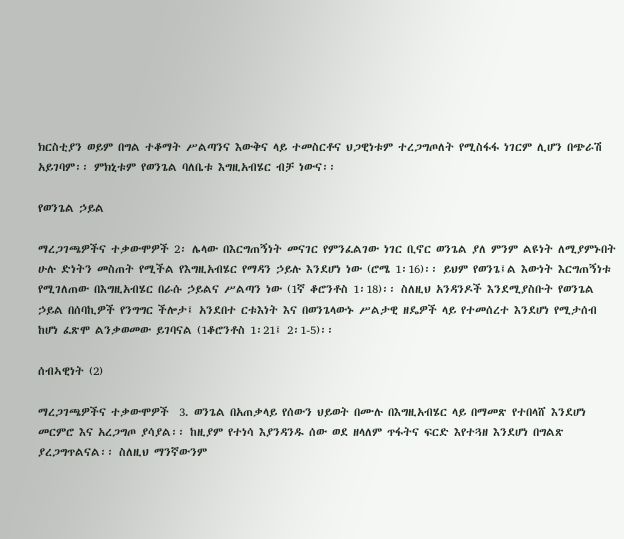ክርስቲያን ወይም በግል ተቆማት ሥልጣንና እውቅና ላይ ተመስርቶና ህጋዊነቱም ተረጋግጦለት የሚስፋፋ ነገርም ሊሆን በጭራሽ አይገባም፡፡ ምክኒቱም የወንጌል ባለቤቱ እግዚአብሄር ብቻ ነውና፡፡

የወንጌል ኃይል

ማረጋገጫዎችና ተቃውሞዎች 2፡ ሌላው በእርግጠኝነት መናገር የምንፈልገው ነገር ቢኖር ወንጌል ያለ ምንም ልዩነት ለሚያምኑበት ሁሉ ድነትን መስጠት የሚችል የእግዚአብሄር የማዳን ኃይሉ እንደሆነ ነው (ሮሜ 1፡16)፡፡ ይህም የወንጌ፤ል እውነት እርግጠኝነቱ የሚገለጠው በእግዚአብሄር በራሱ ኃይልና ሥልጣን ነው (1ኛ ቆሮንቶስ 1፡18)፡፡ ስለዚህ አንዳንዶች እንደሚያስቡት የወንጌል ኃይል በሰባኪዎች የንግግር ችሎታ፤ አንደበተ ርቱእነት እና በወንጌላውኑ ሥልታዊ ዘዴዎች ላይ የተመሰረተ እንደሆነ የሚታሰብ ከሆነ ፈጽሞ ልንቃወመው ይገባናል (1ቆሮንቶስ 1፡21፤ 2፡1-5)፡፡

ሰብኣዊነት (2)

ማረጋገጫዎችና ተቃውሞዎች  3. ወንጌል በአጠቃላይ የሰውን ህይወት በሙሉ በእግዚአብሄር ላይ በማመጽ የተበላሸ እንደሆነ መርምሮ እና አረጋግጦ ያሳያል፡፡ ከዚያም የተነሳ እያንዳንዱ ሰው ወደ ዘላለም ጥፋትና ፍርድ እየተጓዘ እንደሆነ በግልጽ ያረጋግጥልናል፡፡ ስለዚህ ማንኛውንም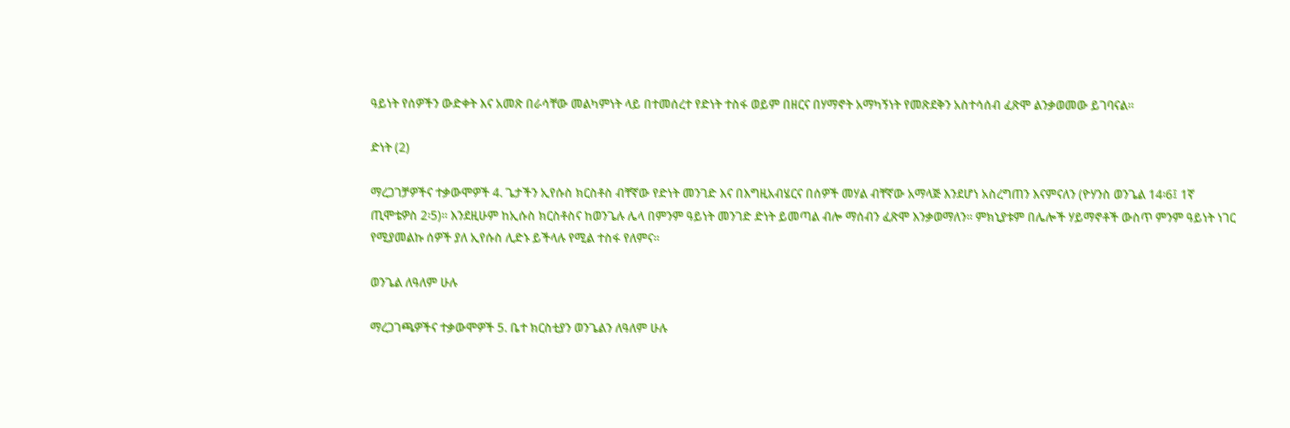ዓይነት የሰዎችን ውድቀት እና አመጽ በራሳቸው መልካምነት ላይ በተመሰረተ የድነት ተስፋ ወይም በዘርና በሃማኖት አማካኝነት የመጽደቅን አስተሳሰብ ፈጽሞ ልንቃወመው ይገባናል፡፡

ድነት (2)

ማረጋገቻዎችና ተቃውሞዎች 4. ጌታችን ኢየሱስ ክርስቶስ ብቸኛው የድነት መንገድ እና በእግዚአብሄርና በሰዎች መሃል ብቸኛው አማላጅ እንደሆነ አስረግጠን እናምናለን (ዮሃንስ ወንጌል 14፡6፤ 1ኛ ጢሞቴዎስ 2፡5)፡፡ እንደዚሁም ከኢሱስ ክርስቶስና ከወንጌሉ ሌላ በምንም ዓይነት መንገድ ድነት ይመጣል ብሎ ማሰብን ፈጽሞ እንቃወማለን፡፡ ምክኒያቱም በሌሎች ሃይማኖቶች ውስጥ ምንም ዓይነት ነገር የሚያመልኩ ሰዎች ያለ ኢየሱስ ሊድኑ ይችላሉ የሚል ተስፋ የለምና፡፡

ወንጌል ለዓለም ሁሉ

ማረጋገጫዎችና ተቃውሞዎች 5. ቤተ ክርስቲያን ወንጌልን ለዓለም ሁሉ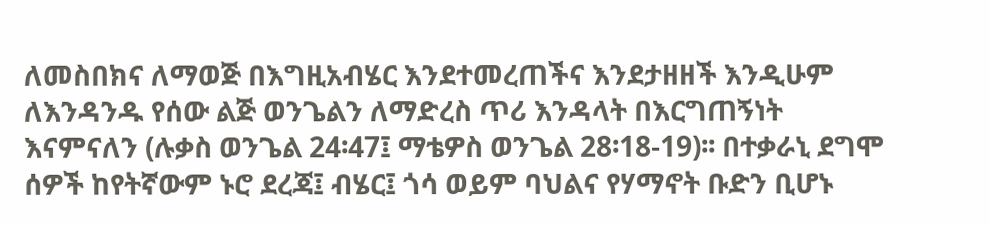ለመስበክና ለማወጅ በእግዚአብሄር እንደተመረጠችና እንደታዘዘች እንዲሁም ለእንዳንዱ የሰው ልጅ ወንጌልን ለማድረስ ጥሪ እንዳላት በእርግጠኝነት እናምናለን (ሉቃስ ወንጌል 24፡47፤ ማቴዎስ ወንጌል 28፡18-19)፡፡ በተቃራኒ ደግሞ ሰዎች ከየትኛውም ኑሮ ደረጃ፤ ብሄር፤ ጎሳ ወይም ባህልና የሃማኖት ቡድን ቢሆኑ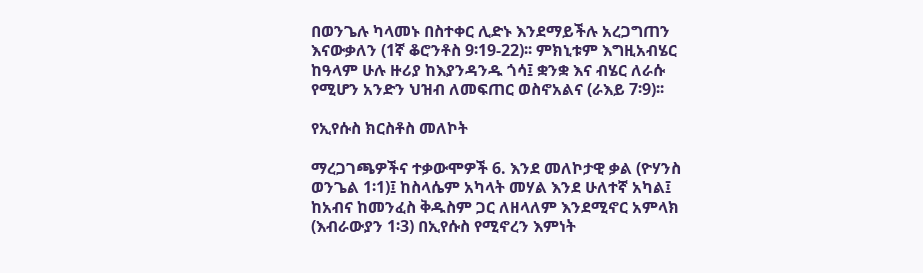በወንጌሉ ካላመኑ በስተቀር ሊድኑ እንደማይችሉ አረጋግጠን እናውቃለን (1ኛ ቆሮንቶስ 9፡19-22)፡፡ ምክኒቱም እግዚአብሄር ከዓላም ሁሉ ዙሪያ ከእያንዳንዱ ጎሳ፤ ቋንቋ እና ብሄር ለራሱ የሚሆን አንድን ህዝብ ለመፍጠር ወስኖአልና (ራእይ 7፡9)፡፡

የኢየሱስ ክርስቶስ መለኮት

ማረጋገጫዎችና ተቃውሞዎች 6. እንደ መለኮታዊ ቃል (ዮሃንስ ወንጌል 1፡1)፤ ከስላሴም አካላት መሃል እንደ ሁለተኛ አካል፤ ከአብና ከመንፈስ ቅዱስም ጋር ለዘላለም እንደሚኖር አምላክ (እብራውያን 1፡3) በኢየሱስ የሚኖረን እምነት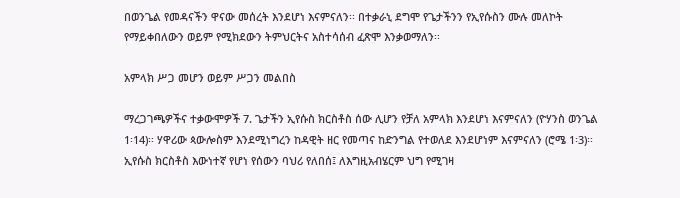በወንጌል የመዳናችን ዋናው መሰረት እንደሆነ እናምናለን፡፡ በተቃራኒ ደግሞ የጌታችንን የኢየሱስን ሙሉ መለኮት የማይቀበለውን ወይም የሚክደውን ትምህርትና አስተሳሰብ ፈጽሞ እንቃወማለን፡፡

አምላክ ሥጋ መሆን ወይም ሥጋን መልበስ

ማረጋገጫዎችና ተቃውሞዎች 7. ጌታችን ኢየሱስ ክርስቶስ ሰው ሊሆን የቻለ አምላክ እንደሆነ እናምናለን (ዮሃንስ ወንጌል 1፡14)፡፡ ሃዋሪው ጳውሎስም እንደሚነግረን ከዳዊት ዘር የመጣና ከድንግል የተወለደ እንደሆነም እናምናለን (ሮሜ 1፡3)፡፡ ኢየሱስ ክርስቶስ እውነተኛ የሆነ የሰውን ባህሪ የለበሰ፤ ለእግዚአብሄርም ህግ የሚገዛ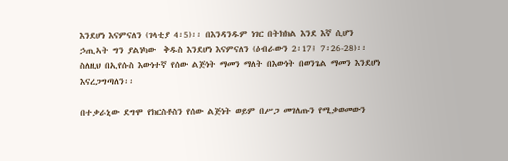እንደሆነ እናምናለን (ገላቲያ 4፡5)፡፡ በእንዳንዱም ነገር በትክክል እንደ እኛ ሲሆን ኃጢኣት ግን ያልነካው  ቅዱስ እንደሆነ እናምናለን (ዕብራውን 2፡17፤ 7፡26-28)፡፡ ስለዚህ በኢየሱስ እውነተኛ የሰው ልጅነት ማመን ማለት በእውነት በወንጌል ማመን እንደሆነ እናረጋግጣለን፡፡

በተቃራኒው ደግሞ የክርስቶስን የሰው ልጅነት ወይም በሥጋ መገለጡን የሚቃወመውን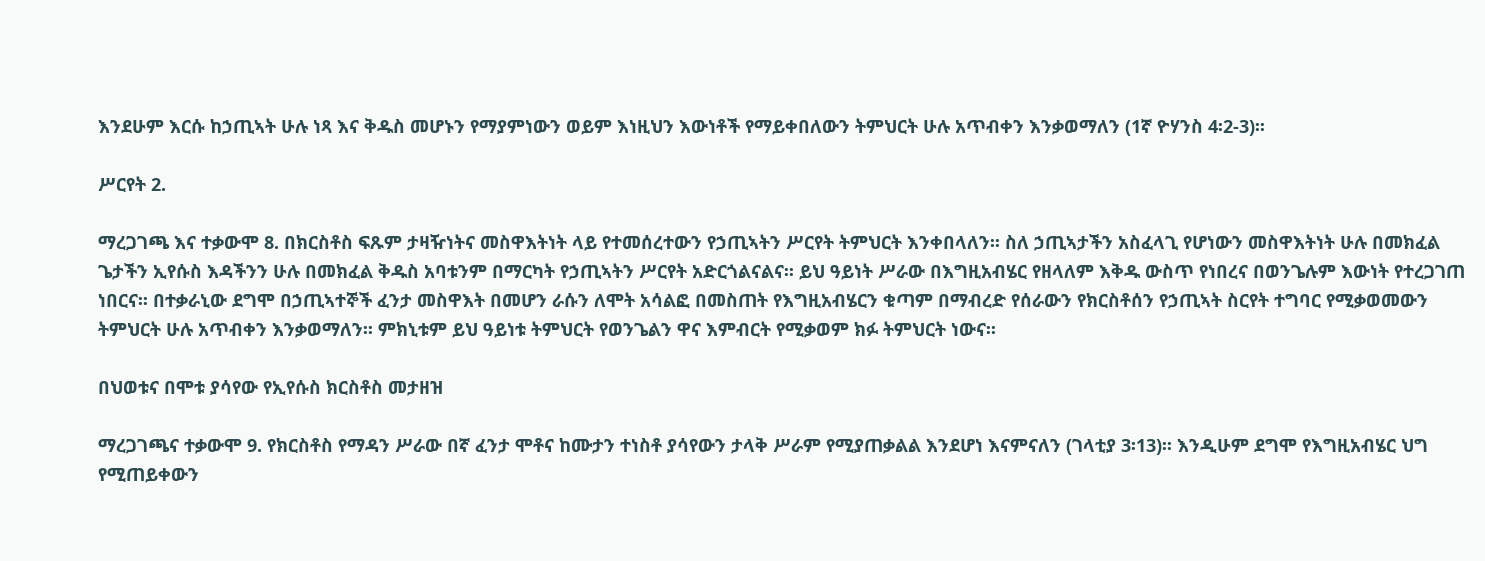እንደሁም እርሱ ከኃጢኣት ሁሉ ነጻ እና ቅዱስ መሆኑን የማያምነውን ወይም እነዚህን እውነቶች የማይቀበለውን ትምህርት ሁሉ አጥብቀን እንቃወማለን (1ኛ ዮሃንስ 4፡2-3)፡፡

ሥርየት 2.

ማረጋገጫ እና ተቃውሞ 8. በክርስቶስ ፍጹም ታዛዥነትና መስዋእትነት ላይ የተመሰረተውን የኃጢኣትን ሥርየት ትምህርት እንቀበላለን፡፡ ስለ ኃጢኣታችን አስፈላጊ የሆነውን መስዋእትነት ሁሉ በመክፈል ጌታችን ኢየሱስ እዳችንን ሁሉ በመክፈል ቅዱስ አባቱንም በማርካት የኃጢኣትን ሥርየት አድርጎልናልና፡፡ ይህ ዓይነት ሥራው በእግዚአብሄር የዘላለም እቅዱ ውስጥ የነበረና በወንጌሉም እውነት የተረጋገጠ ነበርና፡፡ በተቃራኒው ደግሞ በኃጢኣተኞች ፈንታ መስዋእት በመሆን ራሱን ለሞት አሳልፎ በመስጠት የእግዚአብሄርን ቁጣም በማብረድ የሰራውን የክርስቶሰን የኃጢኣት ስርየት ተግባር የሚቃወመውን ትምህርት ሁሉ አጥብቀን እንቃወማለን፡፡ ምክኒቱም ይህ ዓይነቱ ትምህርት የወንጌልን ዋና እምብርት የሚቃወም ክፉ ትምህርት ነውና፡፡

በህወቱና በሞቱ ያሳየው የኢየሱስ ክርስቶስ መታዘዝ

ማረጋገጫና ተቃውሞ 9. የክርስቶስ የማዳን ሥራው በኛ ፈንታ ሞቶና ከሙታን ተነስቶ ያሳየውን ታላቅ ሥራም የሚያጠቃልል እንደሆነ እናምናለን (ገላቲያ 3፡13)፡፡ እንዲሁም ደግሞ የእግዚአብሄር ህግ የሚጠይቀውን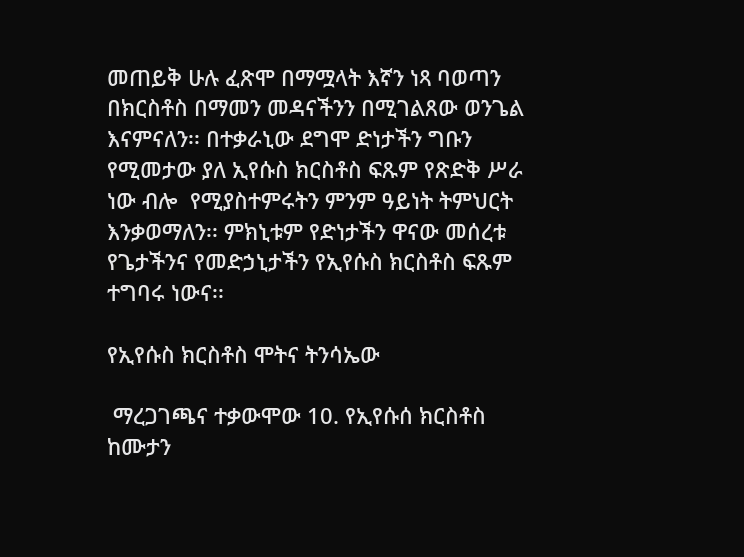መጠይቅ ሁሉ ፈጽሞ በማሟላት እኛን ነጻ ባወጣን በክርስቶስ በማመን መዳናችንን በሚገልጸው ወንጌል እናምናለን፡፡ በተቃራኒው ደግሞ ድነታችን ግቡን የሚመታው ያለ ኢየሱስ ክርስቶስ ፍጹም የጽድቅ ሥራ ነው ብሎ  የሚያስተምሩትን ምንም ዓይነት ትምህርት እንቃወማለን፡፡ ምክኒቱም የድነታችን ዋናው መሰረቱ የጌታችንና የመድኃኒታችን የኢየሱስ ክርስቶስ ፍጹም ተግባሩ ነውና፡፡

የኢየሱስ ክርስቶስ ሞትና ትንሳኤው

 ማረጋገጫና ተቃውሞው 10. የኢየሱሰ ክርስቶስ ከሙታን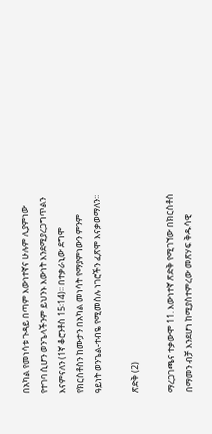በአካል የመነሳቱ ጉዳይ በጣም እውነተኛና ሁሉም ሊያምነው የተገባ ሲሆን ወንጌላችንም ይህንኑ እውነት እንደሚያረጋግጥልን እናምናለን (1ኛ ቆሮንቶስ 15፡14)፡፡ በተቃራኒው ደግሞ የክርስቶስን ከሙታን በአካል መነሳት የማያምነውን ምንም ዓይነት ወንጌል-ተብዬ የሚመስሉ ነገሮችን ፈጽሞ እናቃወማለን፡፡

ጽድቅ (2)

ማረጋገጫና ተቃውሞ 11. እውነተኛ ጽድቅ የሚገኘው በክርስቶስ በማመን ብቻ እንደሆነ ከሚያስተምረው መጽሃፍ ቅዱሳዊ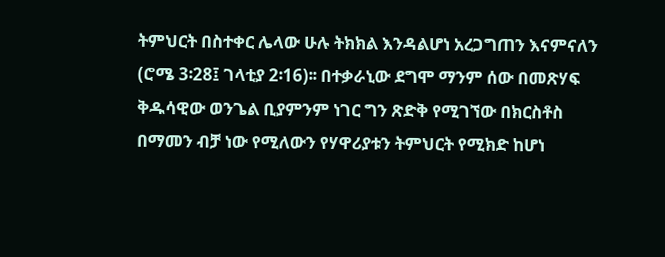ትምህርት በስተቀር ሌላው ሁሉ ትክክል እንዳልሆነ አረጋግጠን እናምናለን (ሮሜ 3፡28፤ ገላቲያ 2፡16)፡፡ በተቃራኒው ደግሞ ማንም ሰው በመጽሃፍ ቅዱሳዊው ወንጌል ቢያምንም ነገር ግን ጽድቅ የሚገኘው በክርስቶስ በማመን ብቻ ነው የሚለውን የሃዋሪያቱን ትምህርት የሚክድ ከሆነ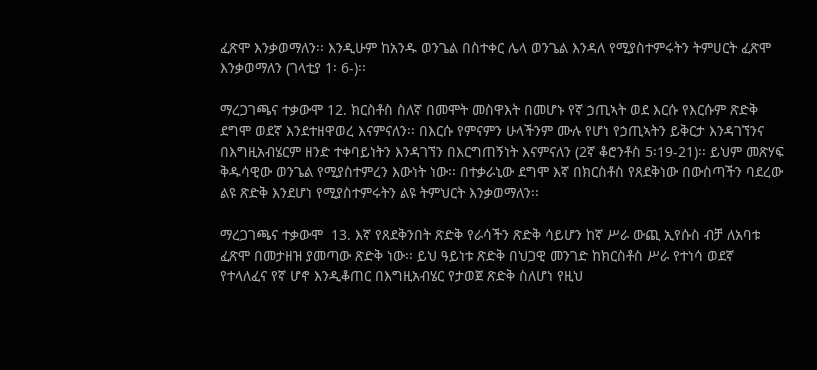ፈጽሞ እንቃወማለን፡፡ እንዲሁም ከአንዱ ወንጌል በስተቀር ሌላ ወንጌል እንዳለ የሚያስተምሩትን ትምሀርት ፈጽሞ እንቃወማለን (ገላቲያ 1፡ 6-)፡፡

ማረጋገጫና ተቃውሞ 12. ክርስቶስ ስለኛ በመሞት መስዋእት በመሆኑ የኛ ኃጢኣት ወደ እርሱ የእርሱም ጽድቅ ደግሞ ወደኛ እንደተዘዋወረ እናምናለን፡፡ በእርሱ የምናምን ሁላችንም ሙሉ የሆነ የኃጢኣትን ይቅርታ እንዳገኘንና በእግዚአብሄርም ዘንድ ተቀባይነትን እንዳገኘን በእርግጠኝነት እናምናለን (2ኛ ቆሮንቶስ 5፡19-21)፡፡ ይህም መጽሃፍ ቅዱሳዊው ወንጌል የሚያስተምረን እውነት ነው፡፡ በተቃራኒው ደግሞ እኛ በክርስቶስ የጸደቅነው በውስጣችን ባደረው ልዩ ጽድቅ እንደሆነ የሚያስተምሩትን ልዩ ትምህርት እንቃወማለን፡፡

ማረጋገጫና ተቃውሞ  13. እኛ የጸደቅንበት ጽድቅ የራሳችን ጽድቅ ሳይሆን ከኛ ሥራ ውጪ ኢየሱስ ብቻ ለአባቱ ፈጽሞ በመታዘዝ ያመጣው ጽድቅ ነው፡፡ ይህ ዓይነቱ ጽድቅ በህጋዊ መንገድ ከክርስቶስ ሥራ የተነሳ ወደኛ የተላለፈና የኛ ሆኖ እንዲቆጠር በእግዚአብሄር የታወጀ ጽድቅ ስለሆነ የዚህ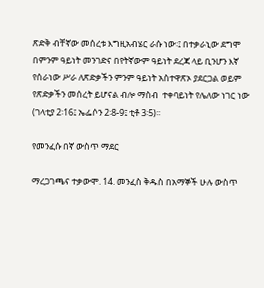ጽድቅ ብቸኛው መሰረቱ እግዚአብሄር ራሱ ነው፡፤ በተቃራኒው ደግሞ በምንም ዓይነት መንገድና በየትኛውም ዓይነት ደረጃ ላይ ቢንሆን እኛ የሰራነው ሥራ ለጽድቃችን ምንም ዓይነት አስተዋጽኦ ያደርጋል ወይም የጽድቃችን መሰረት ይሆናል ብሎ ማስብ  ተቀባይነት የሌለው ነገር ነው (ገላቲያ 2፡16፤ ኤፌሶን 2፡8-9፤ ቲቶ 3፡5)፡፡

የመንፈሱ በኛ ውስጥ ማደር

ማረጋገጫና ተቃውሞ. 14. መንፈስ ቅዱስ በአማኞች ሁሉ ውስጥ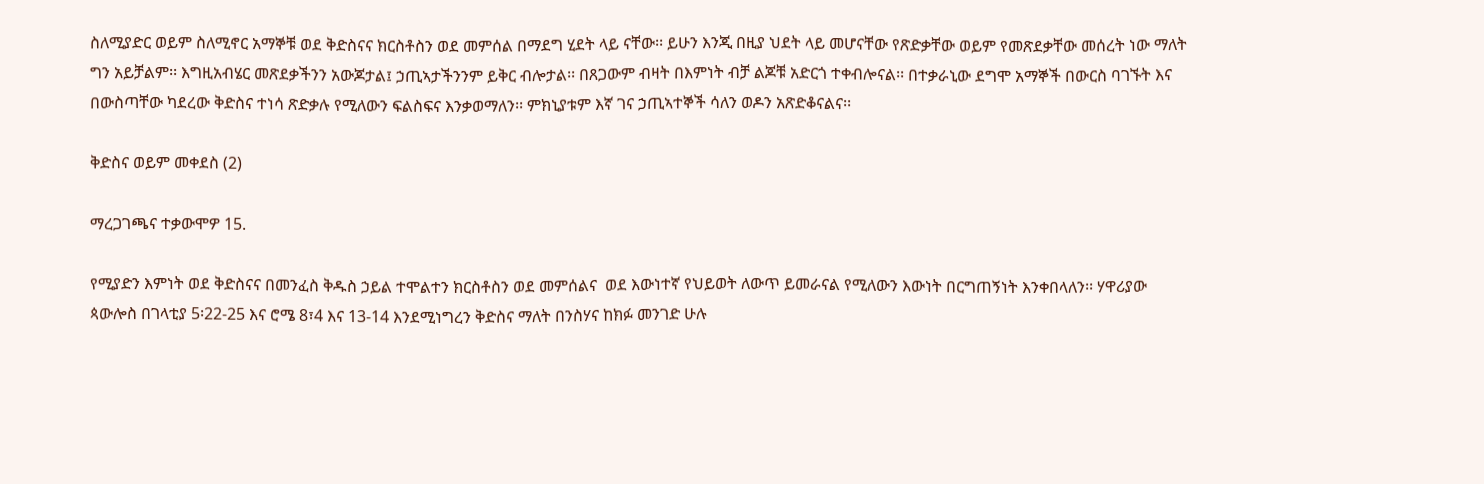ስለሚያድር ወይም ስለሚኖር አማኞቹ ወደ ቅድስናና ክርስቶስን ወደ መምሰል በማደግ ሂደት ላይ ናቸው፡፡ ይሁን እንጂ በዚያ ህደት ላይ መሆናቸው የጽድቃቸው ወይም የመጽደቃቸው መሰረት ነው ማለት ግን አይቻልም፡፡ እግዚአብሄር መጽደቃችንን አውጆታል፤ ኃጢኣታችንንም ይቅር ብሎታል፡፡ በጸጋውም ብዛት በእምነት ብቻ ልጆቹ አድርጎ ተቀብሎናል፡፡ በተቃራኒው ደግሞ አማኞች በውርስ ባገኙት እና በውስጣቸው ካደረው ቅድስና ተነሳ ጽድቃሉ የሚለውን ፍልስፍና እንቃወማለን፡፡ ምክኒያቱም እኛ ገና ኃጢኣተኞች ሳለን ወዶን አጽድቆናልና፡፡

ቅድስና ወይም መቀደስ (2)

ማረጋገጫና ተቃውሞዎ 15.

የሚያድን እምነት ወደ ቅድስናና በመንፈስ ቅዱስ ኃይል ተሞልተን ክርስቶስን ወደ መምሰልና  ወደ እውነተኛ የህይወት ለውጥ ይመራናል የሚለውን እውነት በርግጠኝነት እንቀበላለን፡፡ ሃዋሪያው ጳውሎስ በገላቲያ 5፡22-25 እና ሮሜ 8፣4 እና 13-14 እንደሚነግረን ቅድስና ማለት በንስሃና ከክፉ መንገድ ሁሉ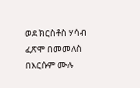ወደ ክርስቶስ ሃሳብ ፈጽሞ በመመለስ በእርሱም ሙሉ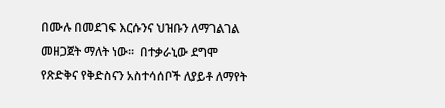በሙሉ በመደገፍ እርሱንና ህዝቡን ለማገልገል መዘጋጀት ማለት ነው፡፡  በተቃራኒው ደግሞ የጽድቅና የቅድስናን አስተሳሰቦች ለያይቶ ለማየት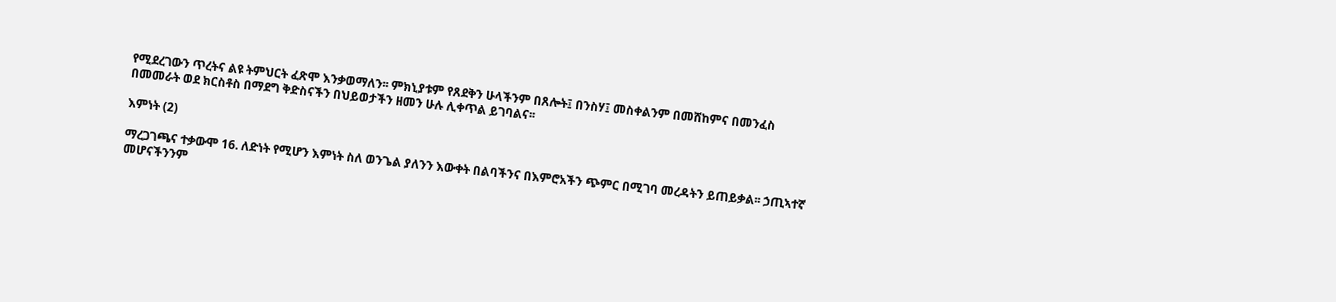የሚደረገውን ጥረትና ልዩ ትምህርት ፈጽሞ እንቃወማለን፡፡ ምክኒያቱም የጸደቅን ሁላችንም በጸሎት፤ በንስሃ፤ መስቀልንም በመሸከምና በመንፈስ በመመራት ወደ ክርስቶስ በማደግ ቅድስናችን በህይወታችን ዘመን ሁሉ ሊቀጥል ይገባልና፡፡

እምነት (2)

ማረጋገጫና ተቃውሞ 16. ለድነት የሚሆን እምነት ስለ ወንጌል ያለንን እውቀት በልባችንና በእምሮአችን ጭምር በሚገባ መረዳትን ይጠይቃል፡፡ ኃጢኣተኛ መሆናችንንም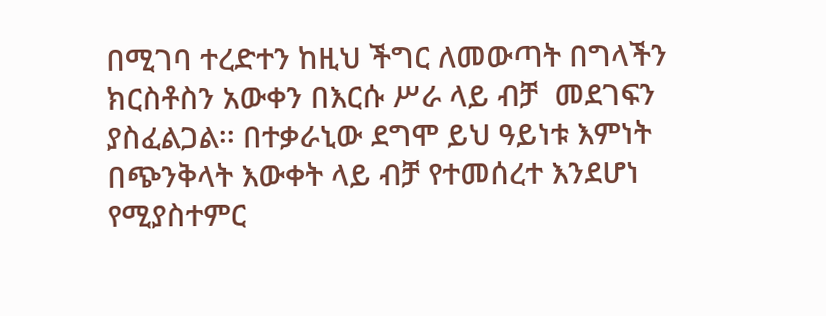በሚገባ ተረድተን ከዚህ ችግር ለመውጣት በግላችን ክርስቶስን አውቀን በእርሱ ሥራ ላይ ብቻ  መደገፍን ያስፈልጋል፡፡ በተቃራኒው ደግሞ ይህ ዓይነቱ እምነት በጭንቅላት እውቀት ላይ ብቻ የተመሰረተ እንደሆነ የሚያስተምር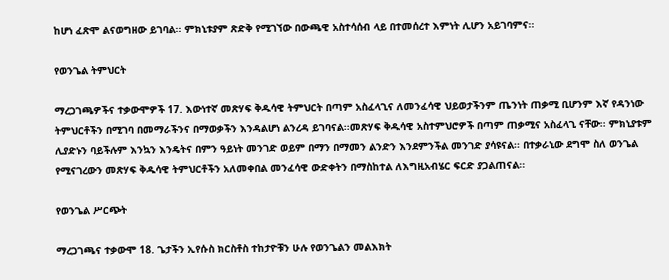ከሆነ ፈጽሞ ልናወግዘው ይገባል፡፡ ምክኒቱያም ጽድቅ የሚገኘው በውጫዊ አስተሳሰብ ላይ በተመሰረተ እምነት ሊሆን አይገባምና፡፡

የወንጌል ትምህርት

ማረጋገጫዎችና ተቃውሞዎች 17. እውነተኛ መጽሃፍ ቅዱሳዊ ትምህርት በጣም አስፈላጊና ለመንፈሳዊ ህይወታችንም ጤንነት ጠቃሚ ቢሆንም እኛ የዳንነው ትምህርቶችን በሚገባ በመማራችንና በማወቃችን እንዳልሆነ ልንረዳ ይገባናል፡፡መጽሃፍ ቅዱሳዊ አስተምህሮዎች በጣም ጠቃሚና አስፈላጊ ናቸው፡፡ ምክኒያቱም ሊያድኑን ባይችሉም እንኳን እንዴትና በምን ዓይነት መንገድ ወይም በማን በማመን ልንድን እንደምንችል መንገድ ያሳዩናል፡፡ በተቃራኒው ደግሞ ስለ ወንጌል የሚናገረውን መጽሃፍ ቅዱሳዊ ትምህርቶችን አለመቀበል መንፈሳዊ ውድቀትን በማስከተል ለእግዚአብሄር ፍርድ ያጋልጠናል፡፡

የወንጌል ሥርጭት

ማረጋገጫና ተቃውሞ 18. ጌታችን ኢየሱስ ክርስቶስ ተከታዮቹን ሁሉ የወንጌልን መልእክት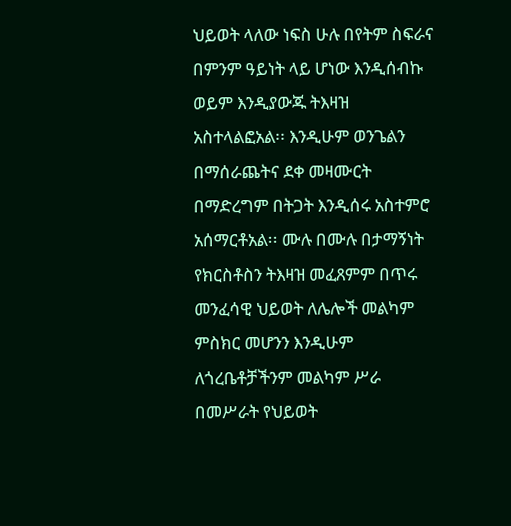ህይወት ላለው ነፍስ ሁሉ በየትም ስፍራና በምንም ዓይነት ላይ ሆነው እንዲሰብኩ ወይም እንዲያውጁ ትእዛዝ አስተላልፎአል፡፡ እንዲሁም ወንጌልን በማሰራጨትና ደቀ መዛሙርት በማድረግም በትጋት እንዲሰሩ አስተምሮ አሰማርቶአል፡፡ ሙሉ በሙሉ በታማኝነት የክርስቶስን ትእዛዝ መፈጸምም በጥሩ መንፈሳዊ ህይወት ለሌሎች መልካም ምስክር መሆንን እንዲሁም ለጎረቤቶቻችንም መልካም ሥራ በመሥራት የህይወት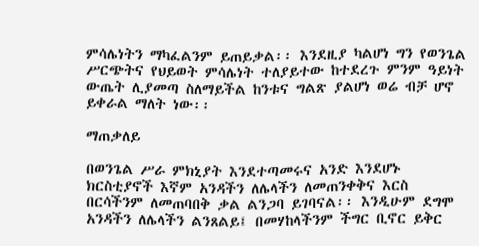ምሳሌነትን ማካፈልንም ይጠይቃል፡፡ እንደዚያ ካልሆነ ግን የወንጌል ሥርጭትና የህይወት ምሳሌነት ተለያይተው ከተደረጉ ምንም ዓይነት ውጤት ሊያመጣ ስለማይችል ከንቱና ግልጽ ያልሆነ ወሬ ብቻ ሆኖ ይቀራል ማለት ነው፡፡

ማጠቃለይ

በወንጌል ሥራ ምክኒያት እንደተጣመሩና አንድ እንደሆኑ ክርስቲያኖች እኛም አንዳችን ለሌላችን ለመጠንቀቅና እርስ በርሳችንም ለመጠባበቅ ቃል ልንጋባ ይገባናል፡፡ እንዲሁም ደግሞ አንዳችን ለሌላችን ልንጸልይ፤ በመሃከላችንም ችግር ቢኖር ይቅር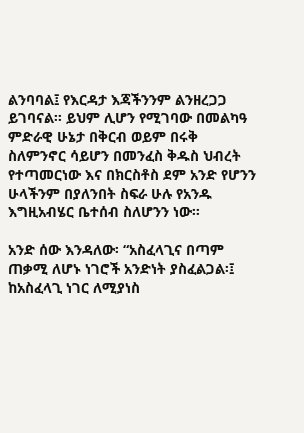ልንባባል፤ የእርዳታ እጃችንንም ልንዘረጋጋ ይገባናል፡፡ ይህም ሊሆን የሚገባው በመልካዓ ምድራዊ ሁኔታ በቅርብ ወይም በሩቅ ስለምንኖር ሳይሆን በመንፈስ ቅዱስ ህብረት የተጣመርነው እና በክርስቶስ ደም አንድ የሆንን ሁላችንም በያለንበት ስፍራ ሁሉ የአንዱ እግዚአብሄር ቤተሰብ ስለሆንን ነው፡፡

አንድ ሰው እንዳለው፡ “አስፈላጊና በጣም ጠቃሚ ለሆኑ ነገሮች አንድነት ያስፈልጋል፡፤ ከአስፈላጊ ነገር ለሚያነስ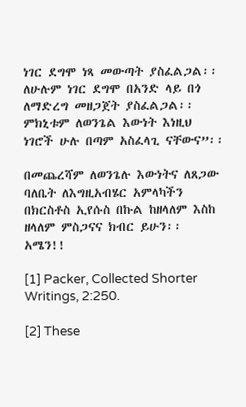ነገር ደግሞ ነጻ መውጣት ያስፈልጋል፡፡ ለሁሉም ነገር ደግሞ በአንድ ላይ በጎ ለማድረግ መዘጋጀት ያስፈልጋል፡፡ ምክኒቱም ለወንጌል እውነት እነዚህ ነገሮች ሁሉ በጣም አስፈላጊ ናቸውና”፡፡

በመጨረሻም ለወንጌሉ እውነትና ለጸጋው ባለቤት ለእግዚአብሄር አምላካችን በክርስቶስ ኢየሱስ በኩል ከዘላለም እስከ ዘላለም ምስጋናና ክብር ይሁን፡፡ አሜን!!

[1] Packer, Collected Shorter Writings, 2:250.

[2] These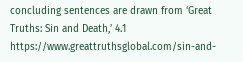concluding sentences are drawn from ‘Great Truths: Sin and Death,’ 4.1 https://www.greattruthsglobal.com/sin-and-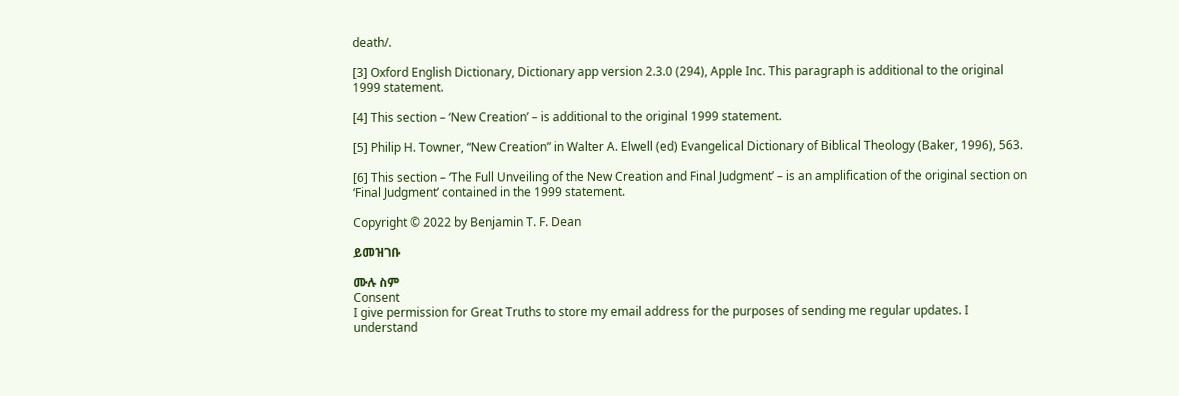death/.

[3] Oxford English Dictionary, Dictionary app version 2.3.0 (294), Apple Inc. This paragraph is additional to the original 1999 statement.

[4] This section – ‘New Creation’ – is additional to the original 1999 statement.

[5] Philip H. Towner, “New Creation” in Walter A. Elwell (ed) Evangelical Dictionary of Biblical Theology (Baker, 1996), 563.

[6] This section – ‘The Full Unveiling of the New Creation and Final Judgment’ – is an amplification of the original section on ‘Final Judgment’ contained in the 1999 statement.

Copyright © 2022 by Benjamin T. F. Dean

ይመዝገቡ

ሙሉ ስም
Consent
I give permission for Great Truths to store my email address for the purposes of sending me regular updates. I understand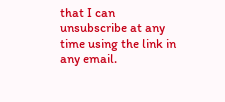that I can unsubscribe at any time using the link in any email.